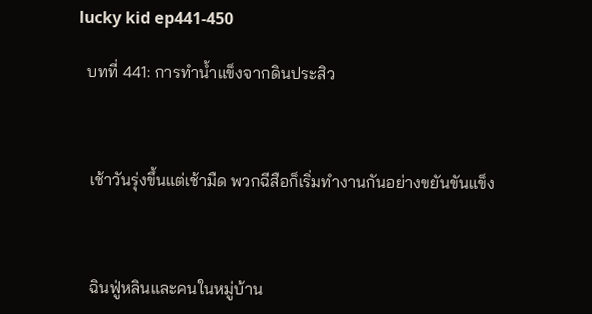lucky kid ep441-450

  บทที่ 441: การทำน้ำแข็งจากดินประสิว



   เช้าวันรุ่งขึ้นแต่เช้ามืด พวกฉีสือก็เริ่มทำงานกันอย่างขยันขันแข็ง



   ฉินฟู่หลินและคนในหมู่บ้าน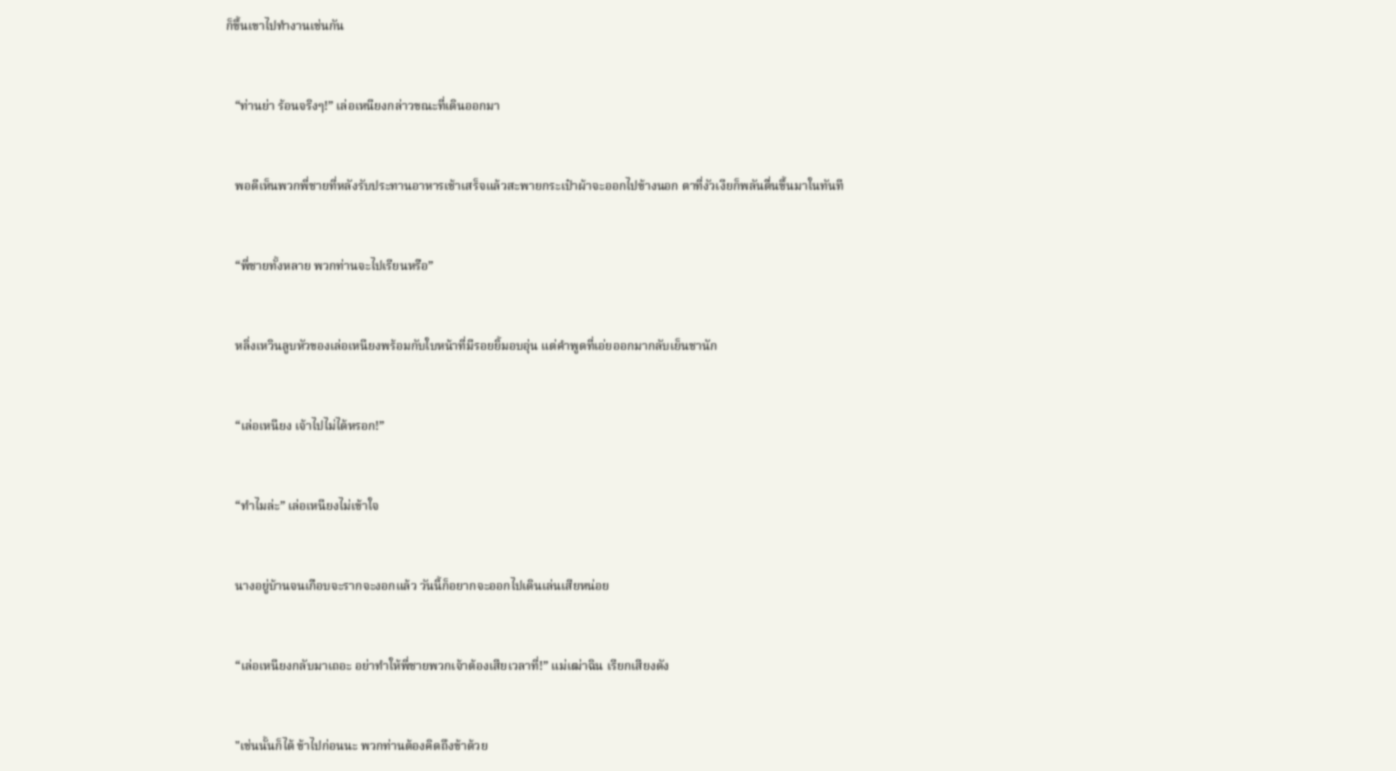ก็ขึ้นเขาไปทำงานเช่นกัน



   “ท่านย่า ร้อนจริงๆ!” เล่อเหนียงกล่าวขณะที่เดินออกมา



   พอดีเห็นพวกพี่ชายที่หลังรับประทานอาหารเช้าเสร็จแล้วสะพายกระเป๋าผ้าจะออกไปข้างนอก ตาที่งัวเงียก็พลันตื่นขึ้นมาในทันที



   “พี่ชายทั้งหลาย พวกท่านจะไปเรียนหรือ”



   หลิ่งเหวินลูบหัวของเล่อเหนียงพร้อมกับใบหน้าที่มีรอยยิ้มอบอุ่น แต่คำพูดที่เอ่ยออกมากลับเย็นชานัก



   “เล่อเหนียง เจ้าไปไม่ได้หรอก!”



   “ทำไมล่ะ” เล่อเหนียงไม่เข้าใจ



   นางอยู่บ้านจนเกือบจะรากจะงอกแล้ว วันนี้ก็อยากจะออกไปเดินเล่นเสียหน่อย



   “เล่อเหนียงกลับมาเถอะ อย่าทำให้พี่ชายพวกเจ้าต้องเสียเวลาที่!” แม่เฒ่าฉิน เรียกเสียงดัง



   "เช่นนั้นก็ได้ ข้าไปก่อนนะ พวกท่านต้องคิดถึงข้าด้วย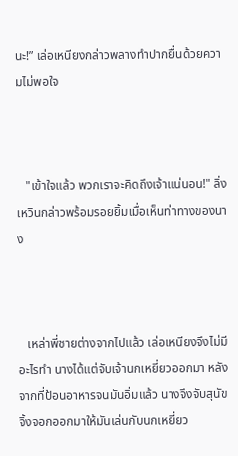นะ!” เล่อเหนียงกล่าวพลางทำปากยื่นด้วยความไม่พอใจ



   "เข้าใจแล้ว พวกเราจะคิดถึงเจ้าแน่นอน!" ลิ่งเหวินกล่าวพร้อมรอยยิ้มเมื่อเห็นท่าทางของนาง



   เหล่าพี่ชายต่างจากไปแล้ว เล่อเหนียงจึงไม่มีอะไรทำ นางได้แต่จับเจ้านกเหยี่ยวออกมา หลังจากที่ป้อนอาหารจนมันอิ่มแล้ว นางจึงจับสุนัขจิ้งจอกออกมาให้มันเล่นกับนกเหยี่ยว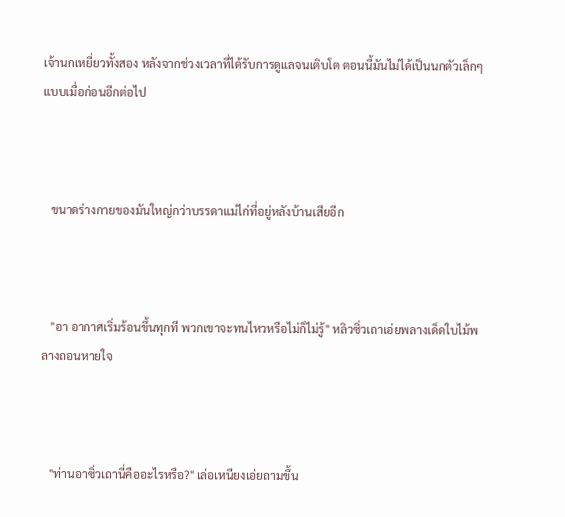เจ้านกเหยี่ยวทั้งสอง หลังจากช่วงเวลาที่ได้รับการดูแลจนเติบโต ตอนนี้มันไม่ได้เป็นนกตัวเล็กๆแบบเมื่อก่อนอีกต่อไป



   ขนาดร่างกายของมันใหญ่กว่าบรรดาแม่ไก่ที่อยู่หลังบ้านเสียอีก



   "อา อากาศเริ่มร้อนขึ้นทุกที พวกเขาจะทนไหวหรือไม่ก็ไม่รู้" หลิวซิ่วเถาเอ่ยพลางเด็ดใบไม้พลางถอนหายใจ



   "ท่านอาซิ่วเถานี่คืออะไรหรือ?" เล่อเหนียงเอ่ยถามขึ้น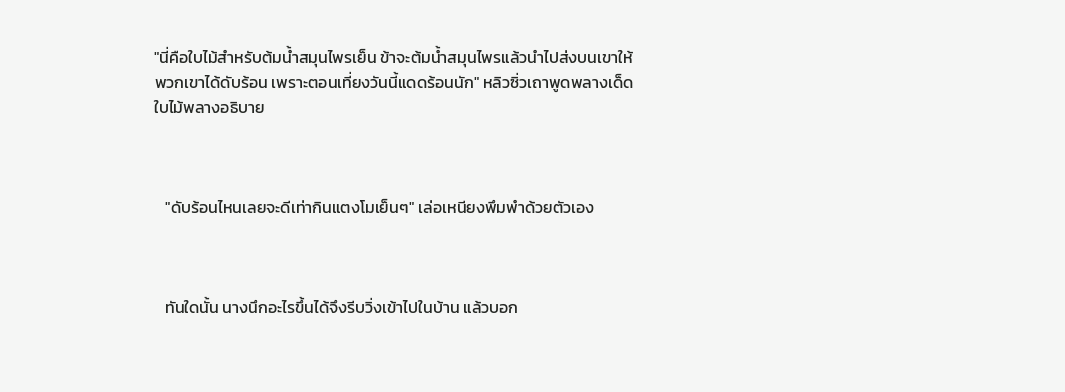"นี่คือใบไม้สำหรับต้มน้ำสมุนไพรเย็น ข้าจะต้มน้ำสมุนไพรแล้วนำไปส่งบนเขาให้พวกเขาได้ดับร้อน เพราะตอนเที่ยงวันนี้แดดร้อนนัก" หลิวซิ่วเถาพูดพลางเด็ดใบไม้พลางอธิบาย



   "ดับร้อนไหนเลยจะดีเท่ากินแตงโมเย็นๆ" เล่อเหนียงพึมพำด้วยตัวเอง



   ทันใดนั้น นางนึกอะไรขึ้นได้จึงรีบวิ่งเข้าไปในบ้าน แล้วบอก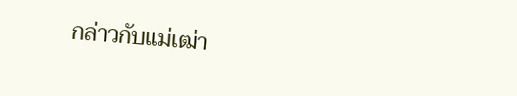กล่าวกับแม่เฒ่า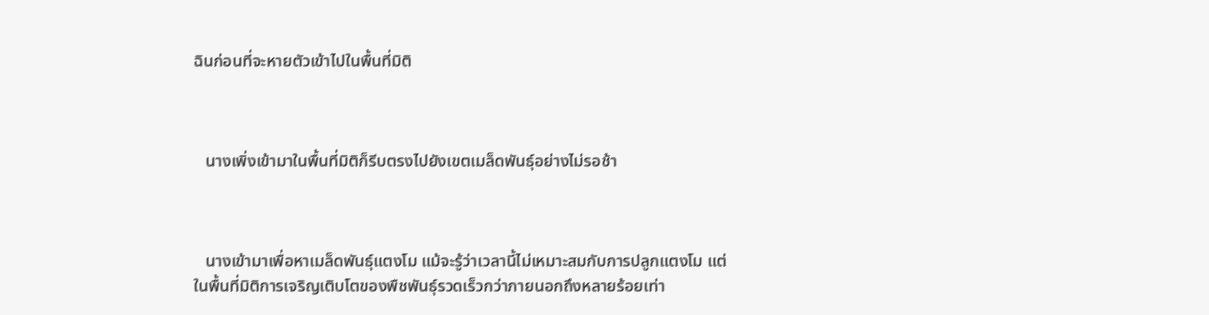ฉินก่อนที่จะหายตัวเข้าไปในพื้นที่มิติ



   นางเพิ่งเข้ามาในพื้นที่มิติก็รีบตรงไปยังเขตเมล็ดพันธุ์อย่างไม่รอช้า



   นางเข้ามาเพื่อหาเมล็ดพันธุ์แตงโม แม้จะรู้ว่าเวลานี้ไม่เหมาะสมกับการปลูกแตงโม แต่ในพื้นที่มิติการเจริญเติบโตของพืชพันธุ์รวดเร็วกว่าภายนอกถึงหลายร้อยเท่า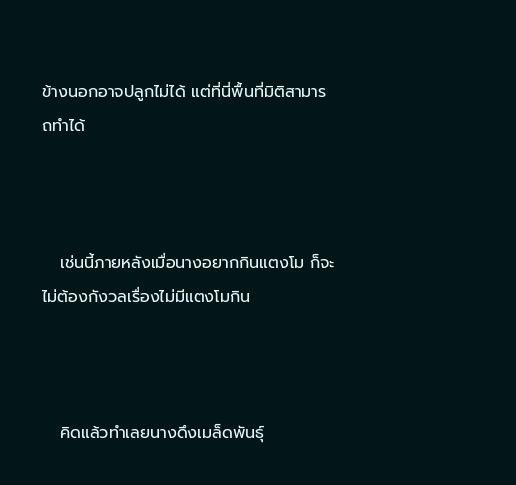ข้างนอกอาจปลูกไม่ได้ แต่ที่นี่พื้นที่มิติสามารถทำได้



   เช่นนี้ภายหลังเมื่อนางอยากกินแตงโม ก็จะไม่ต้องกังวลเรื่องไม่มีแตงโมกิน



   คิดแล้วทำเลยนางดึงเมล็ดพันธุ์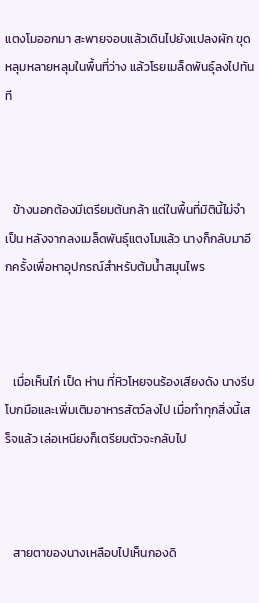แตงโมออกมา สะพายจอบแล้วเดินไปยังแปลงผัก ขุดหลุมหลายหลุมในพื้นที่ว่าง แล้วโรยเมล็ดพันธุ์ลงไปทันที



   ข้างนอกต้องมีเตรียมต้นกล้า แต่ในพื้นที่มิตินี้ไม่จำเป็น หลังจากลงเมล็ดพันธุ์แตงโมแล้ว นางก็กลับมาอีกครั้งเพื่อหาอุปกรณ์สำหรับต้มน้ำสมุนไพร



   เมื่อเห็นไก่ เป็ด ห่าน ที่หิวโหยจนร้องเสียงดัง นางรีบโบกมือและเพิ่มเติมอาหารสัตว์ลงไป เมื่อทำทุกสิ่งนี้เสร็จแล้ว เล่อเหนียงก็เตรียมตัวจะกลับไป



   สายตาของนางเหลือบไปเห็นกองดิ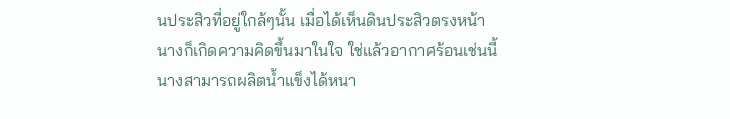นประสิวที่อยู่ใกล้ๆนั้น เมื่อได้เห็นดินประสิวตรงหน้า นางก็เกิดความคิดขึ้นมาในใจ ใช่แล้วอากาศร้อนเช่นนี้ นางสามารถผลิตน้ำแข็งได้หนา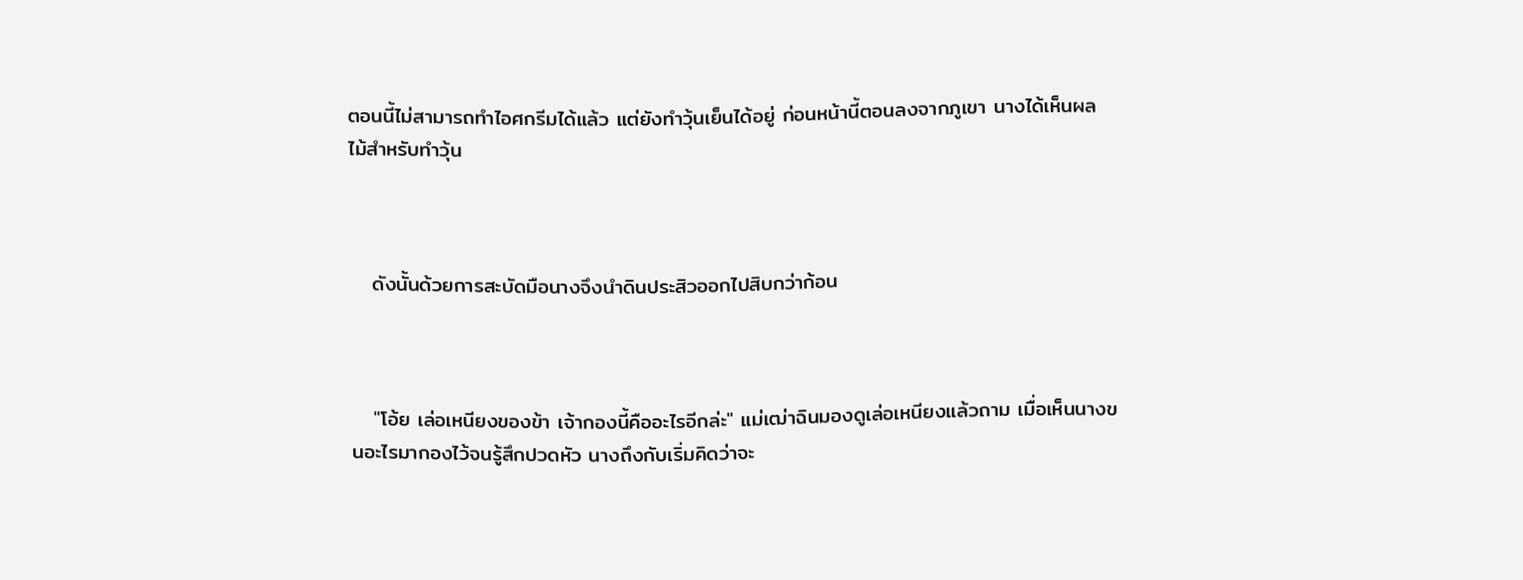ตอนนี้ไม่สามารถทำไอศกรีมได้แล้ว แต่ยังทำวุ้นเย็นได้อยู่ ก่อนหน้านี้ตอนลงจากภูเขา นางได้เห็นผลไม้สำหรับทำวุ้น



   ดังนั้นด้วยการสะบัดมือนางจึงนำดินประสิวออกไปสิบกว่าก้อน



   "โอ้ย เล่อเหนียงของข้า เจ้ากองนี้คืออะไรอีกล่ะ" แม่เฒ่าฉินมองดูเล่อเหนียงแล้วถาม เมื่อเห็นนางขนอะไรมากองไว้จนรู้สึกปวดหัว นางถึงกับเริ่มคิดว่าจะ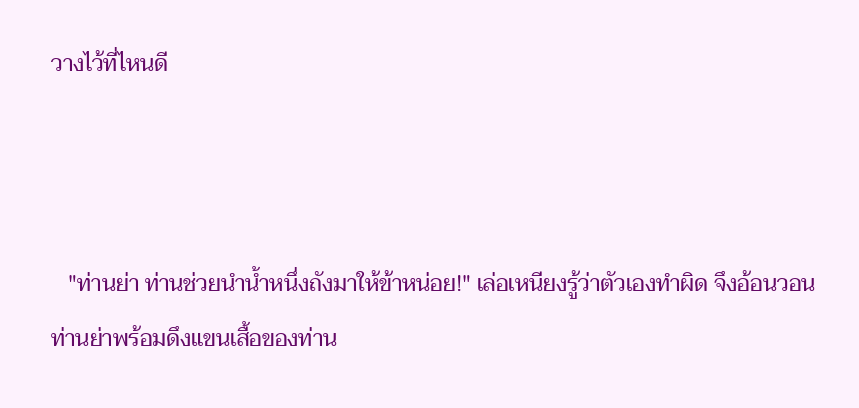วางไว้ที่ไหนดี



   "ท่านย่า ท่านช่วยนำน้ำหนึ่งถังมาให้ข้าหน่อย!" เล่อเหนียงรู้ว่าตัวเองทำผิด จึงอ้อนวอนท่านย่าพร้อมดึงแขนเสื้อของท่าน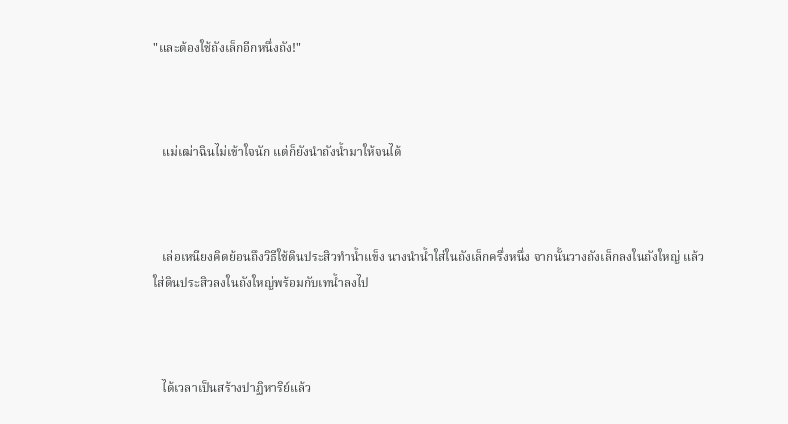"และต้องใช้ถังเล็กอีกหนึ่งถัง!"



   แม่เฒ่าฉินไม่เข้าใจนัก แต่ก็ยังนำถังน้ำมาให้จนได้



   เล่อเหนียงคิดย้อนถึงวิธีใช้ดินประสิวทำน้ำแข็ง นางนำน้ำใส่ในถังเล็กครึ่งหนึ่ง จากนั้นวางถังเล็กลงในถังใหญ่ แล้วใส่ดินประสิวลงในถังใหญ่พร้อมกับเทน้ำลงไป



   ได้เวลาเป็นสร้างปาฏิหาริย์แล้ว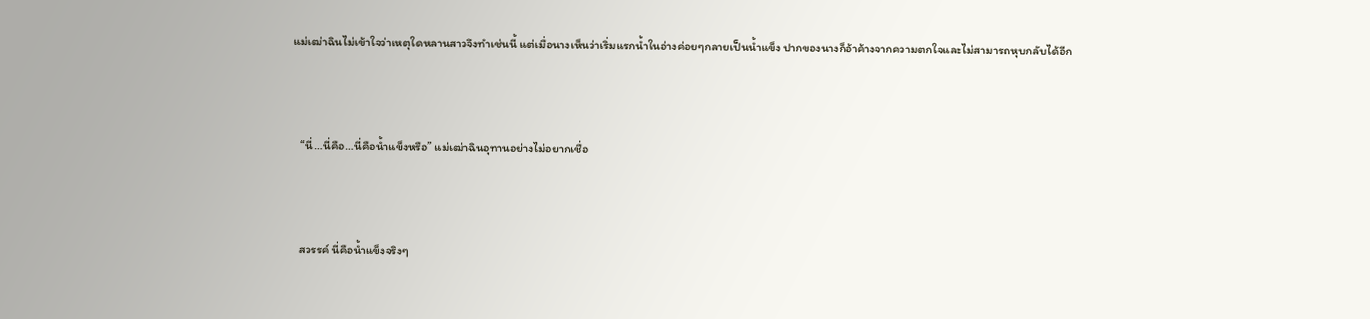แม่เฒ่าฉินไม่เข้าใจว่าเหตุใดหลานสาวจึงทำเช่นนี้ แต่เมื่อนางเห็นว่าเริ่มแรกน้ำในอ่างค่อยๆกลายเป็นน้ำแข็ง ปากของนางก็อ้าค้างจากความตกใจและไม่สามารถหุบกลับได้อีก



   “นี่…นี่คือ…นี่คือน้ำแข็งหรือ” แม่เฒ่าฉินอุทานอย่างไม่อยากเชื่อ



   สวรรค์ นี่คือน้ำแข็งจริงๆ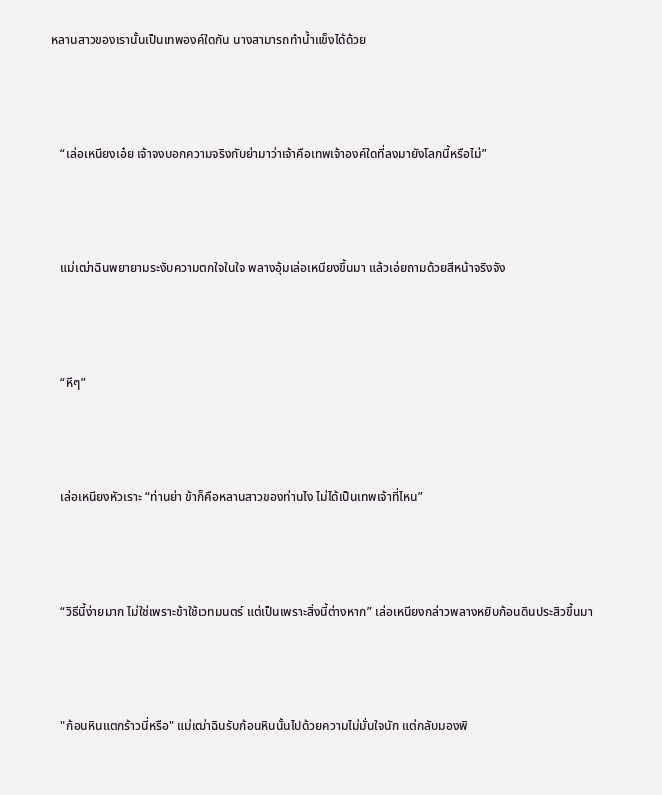หลานสาวของเรานั้นเป็นเทพองค์ใดกัน นางสามารถทำน้ำแข็งได้ด้วย



   “เล่อเหนียงเอ๋ย เจ้าจงบอกความจริงกับย่ามาว่าเจ้าคือเทพเจ้าองค์ใดที่ลงมายังโลกนี้หรือไม่”



   แม่เฒ่าฉินพยายามระงับความตกใจในใจ พลางอุ้มเล่อเหนียงขึ้นมา แล้วเอ่ยถามด้วยสีหน้าจริงจัง



   “หึๆ”



   เล่อเหนียงหัวเราะ “ท่านย่า ข้าก็คือหลานสาวของท่านไง ไม่ได้เป็นเทพเจ้าที่ไหน”



   “วิธีนี้ง่ายมาก ไม่ใช่เพราะข้าใช้เวทมนตร์ แต่เป็นเพราะสิ่งนี้ต่างหาก” เล่อเหนียงกล่าวพลางหยิบก้อนดินประสิวขึ้นมา



   "ก้อนหินแตกร้าวนี่หรือ" แม่เฒ่าฉินรับก้อนหินนั้นไปด้วยความไม่มั่นใจนัก แต่กลับมองพิ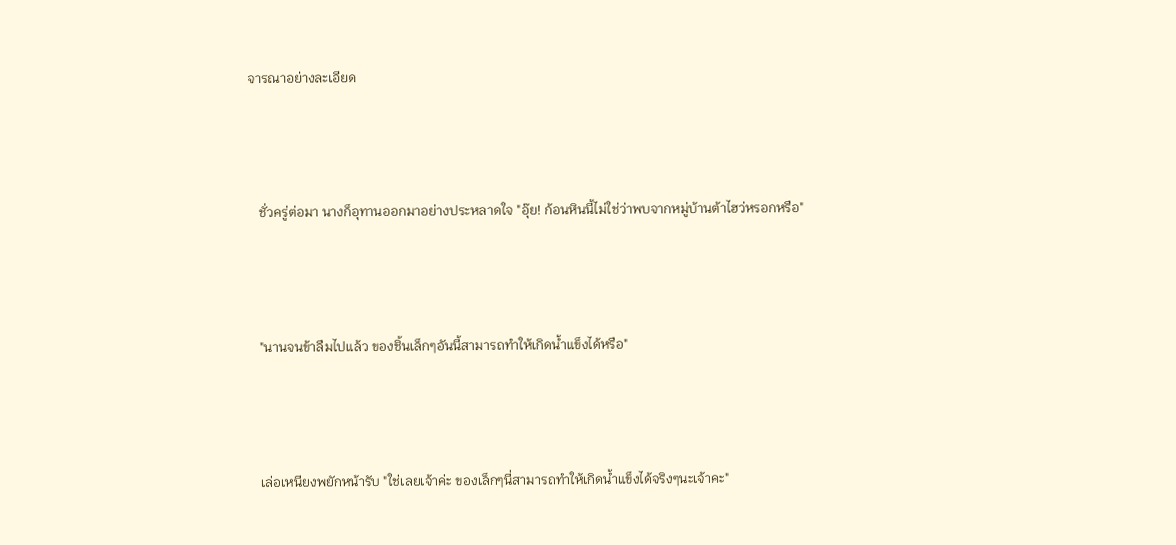จารณาอย่างละเอียด



   ชั่วครู่ต่อมา นางก็อุทานออกมาอย่างประหลาดใจ "อุ๊ย! ก้อนหินนี้ไม่ใช่ว่าพบจากหมู่บ้านต้าไฮว่หรอกหรือ"



   "นานจนข้าลืมไปแล้ว ของชิ้นเล็กๆอันนี้สามารถทำให้เกิดน้ำแข็งได้หรือ"



   เล่อเหนียงพยักหน้ารับ "ใช่เลยเจ้าค่ะ ของเล็กๆนี่สามารถทำให้เกิดน้ำแข็งได้จริงๆนะเจ้าคะ"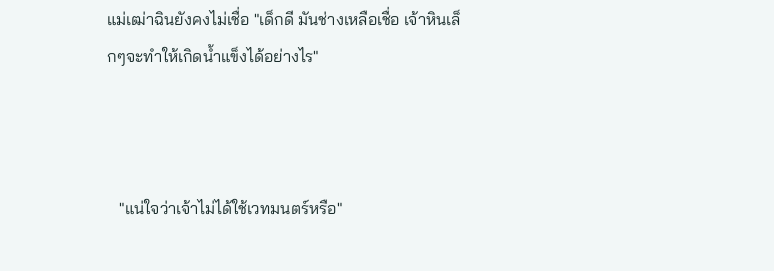แม่เฒ่าฉินยังคงไม่เชื่อ "เด็กดี มันช่างเหลือเชื่อ เจ้าหินเล็กๆจะทำให้เกิดน้ำแข็งได้อย่างไร"



   "แน่ใจว่าเจ้าไม่ได้ใช้เวทมนตร์หรือ"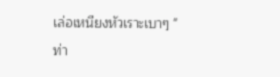เล่อเหนียงหัวเราะเบาๆ "ท่า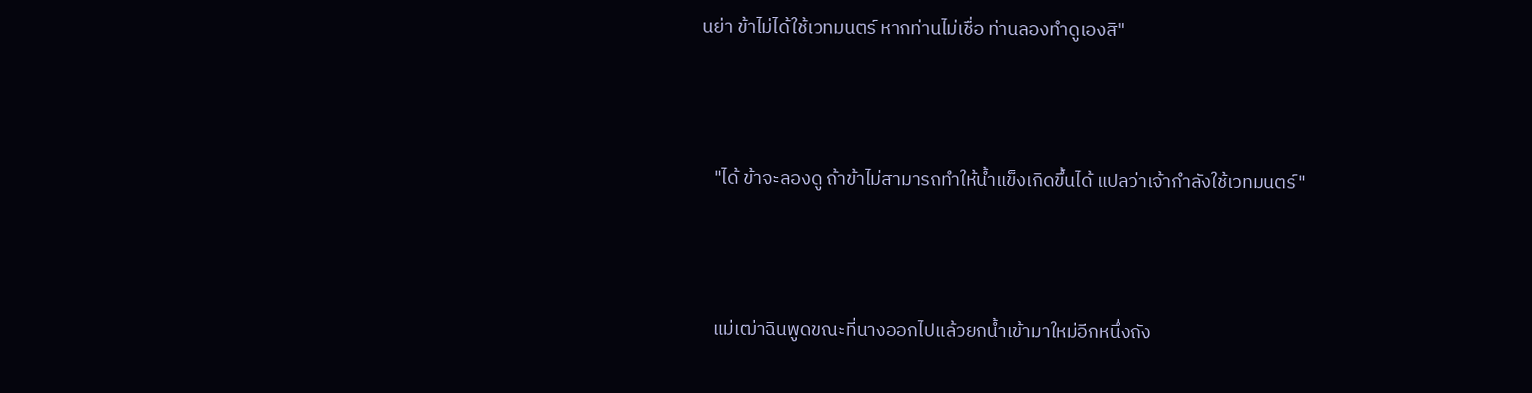นย่า ข้าไม่ได้ใช้เวทมนตร์ หากท่านไม่เชื่อ ท่านลองทำดูเองสิ"



   "ได้ ข้าจะลองดู ถ้าข้าไม่สามารถทำให้น้ำแข็งเกิดขึ้นได้ แปลว่าเจ้ากำลังใช้เวทมนตร์"



   แม่เฒ่าฉินพูดขณะที่นางออกไปแล้วยกน้ำเข้ามาใหม่อีกหนึ่งถัง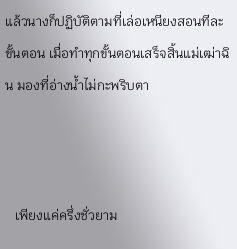แล้วนางก็ปฏิบัติตามที่เล่อเหนียงสอนทีละขั้นตอน เมื่อทำทุกขั้นตอนเสร็จสิ้นแม่เฒ่าฉิน มองที่อ่างน้ำไม่กะพริบตา



   เพียงแค่ครึ่งชั่วยาม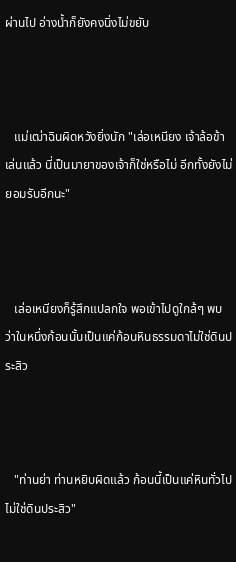ผ่านไป อ่างน้ำก็ยังคงนิ่งไม่ขยับ



   แม่เฒ่าฉินผิดหวังยิ่งนัก "เล่อเหนียง เจ้าล้อข้าเล่นแล้ว นี่เป็นมายาของเจ้าก็ใช่หรือไม่ อีกทั้งยังไม่ยอมรับอีกนะ"



   เล่อเหนียงก็รู้สึกแปลกใจ พอเข้าไปดูใกล้ๆ พบว่าในหนึ่งก้อนนั้นเป็นแค่ก้อนหินธรรมดาไม่ใช่ดินประสิว



   "ท่านย่า ท่านหยิบผิดแล้ว ก้อนนี้เป็นแค่หินทั่วไป ไม่ใช่ดินประสิว"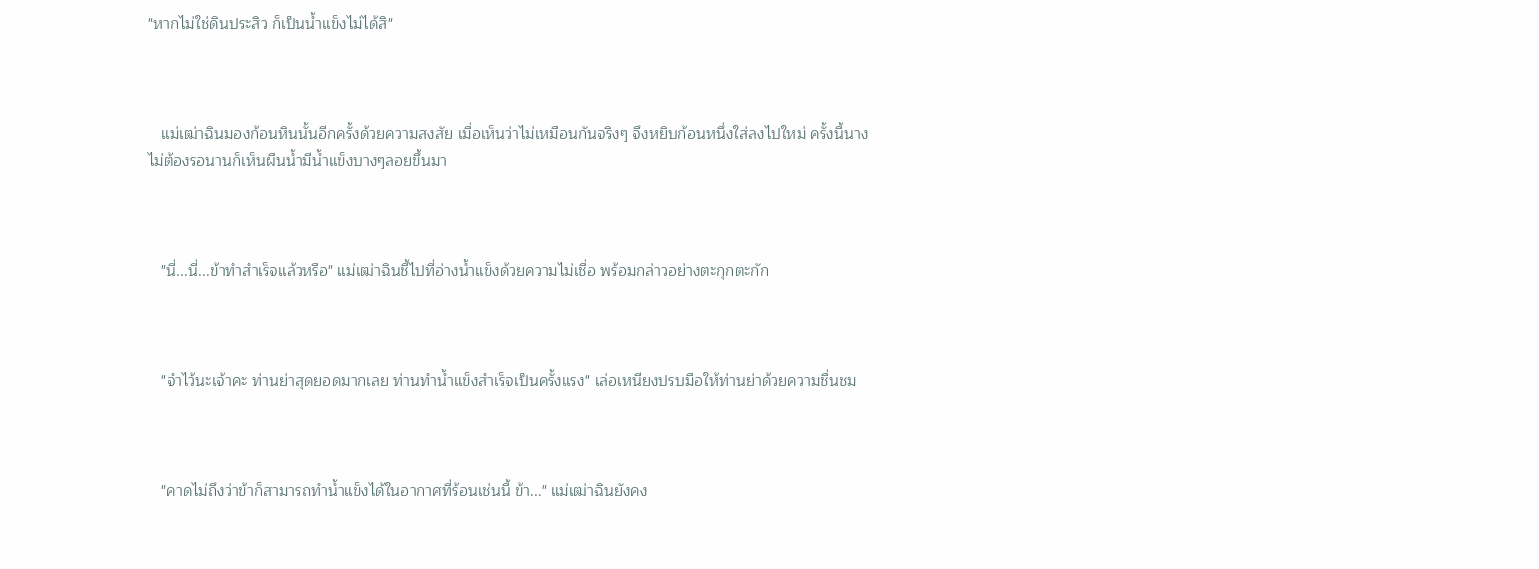"หากไม่ใช่ดินประสิว ก็เป็นน้ำแข็งไม่ได้สิ"



   แม่เฒ่าฉินมองก้อนหินนั้นอีกครั้งด้วยความสงสัย เมื่อเห็นว่าไม่เหมือนกันจริงๆ จึงหยิบก้อนหนึ่งใส่ลงไปใหม่ ครั้งนี้นางไม่ต้องรอนานก็เห็นผืนน้ำมีน้ำแข็งบางๆลอยขึ้นมา



   "นี่...นี่...ข้าทำสำเร็จแล้วหรือ" แม่เฒ่าฉินชี้ไปที่อ่างน้ำแข็งด้วยความไม่เชื่อ พร้อมกล่าวอย่างตะกุกตะกัก



   "จำไว้นะเจ้าคะ ท่านย่าสุดยอดมากเลย ท่านทำน้ำแข็งสำเร็จเป็นครั้งแรง" เล่อเหนียงปรบมือให้ท่านย่าด้วยความชื่นชม



   "คาดไม่ถึงว่าข้าก็สามารถทำน้ำแข็งได้ในอากาศที่ร้อนเช่นนี้ ข้า..." แม่เฒ่าฉินยังคง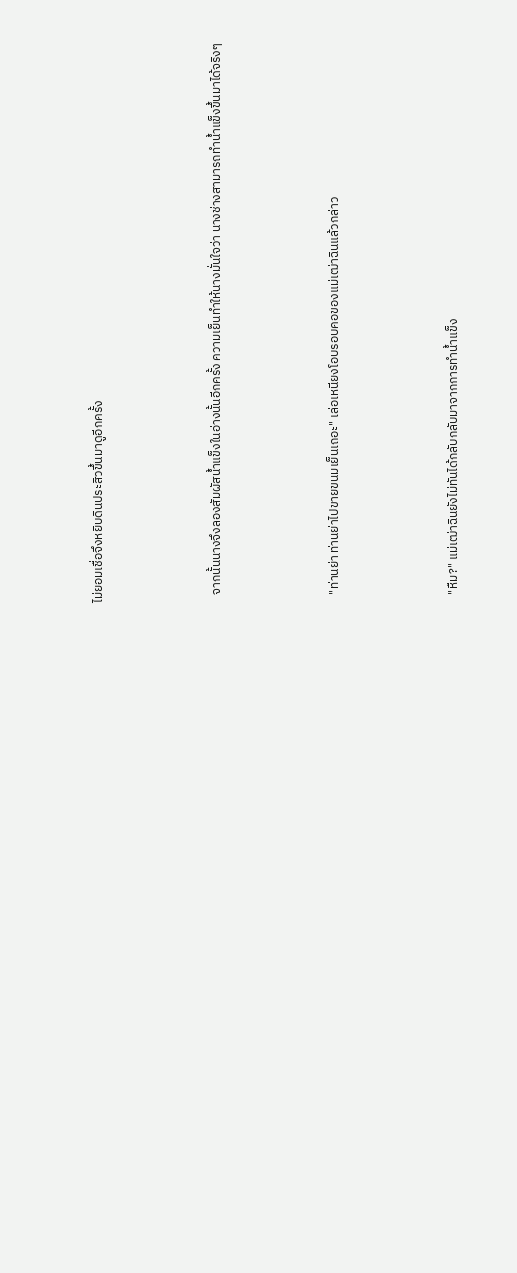ไม่ยอมเชื่อจึงหยิบดินประสิวขึ้นมาดูอีกครั้ง



   จากนั้นนางจึงลองสัมผัสน้ำแข็งในอ่างนั้นอีกครั้ง ความเย็นทำให้นางมั่นใจว่า นางช่างสามารถทำน้ำแข็งขึ้นมาได้จริงๆ



   "ท่านย่า ท่านย่าไปขายขนมเย็นเถอะ" เล่อเหนียงโอบรอบคอของแม่เฒ่าฉินแล้วกล่าว



   "หืม?" แม่เฒ่าฉินยังไม่ทันได้กลับกลับมาจากการทำน้ำแข็ง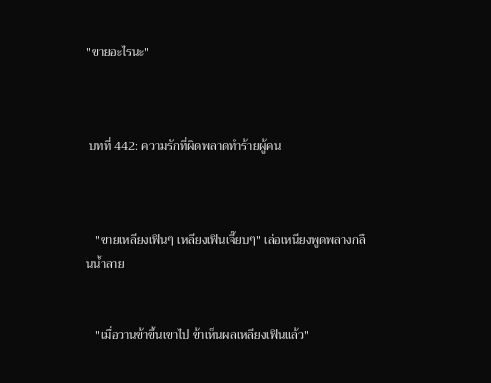"ขายอะไรนะ"



 บทที่ 442: ความรักที่ผิดพลาดทำร้ายผู้คน



   "ขายเหลียงเฟินๆ เหลียงเฟินเจี๊ยบๆ" เล่อเหนียงพูดพลางกลืนน้ำลาย


   "เมื่อวานข้าขึ้นเขาไป ข้าเห็นผลเหลียงเฟินแล้ว"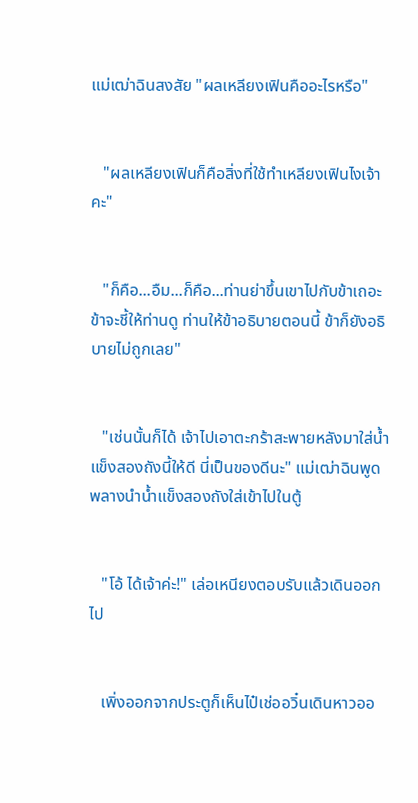แม่เฒ่าฉินสงสัย "ผลเหลียงเฟินคืออะไรหรือ"


   "ผลเหลียงเฟินก็คือสิ่งที่ใช้ทำเหลียงเฟินไงเจ้าคะ"


   "ก็คือ...อืม...ก็คือ...ท่านย่าขึ้นเขาไปกับข้าเถอะ ข้าจะชี้ให้ท่านดู ท่านให้ข้าอธิบายตอนนี้ ข้าก็ยังอธิบายไม่ถูกเลย"


   "เช่นนั้นก็ได้ เจ้าไปเอาตะกร้าสะพายหลังมาใส่น้ำแข็งสองถังนี้ให้ดี นี่เป็นของดีนะ" แม่เฒ่าฉินพูดพลางนำน้ำแข็งสองถังใส่เข้าไปในตู้


   "โอ้ ได้เจ้าค่ะ!" เล่อเหนียงตอบรับแล้วเดินออกไป


   เพิ่งออกจากประตูก็เห็นไป๋เช่ออวิ๋นเดินหาวออ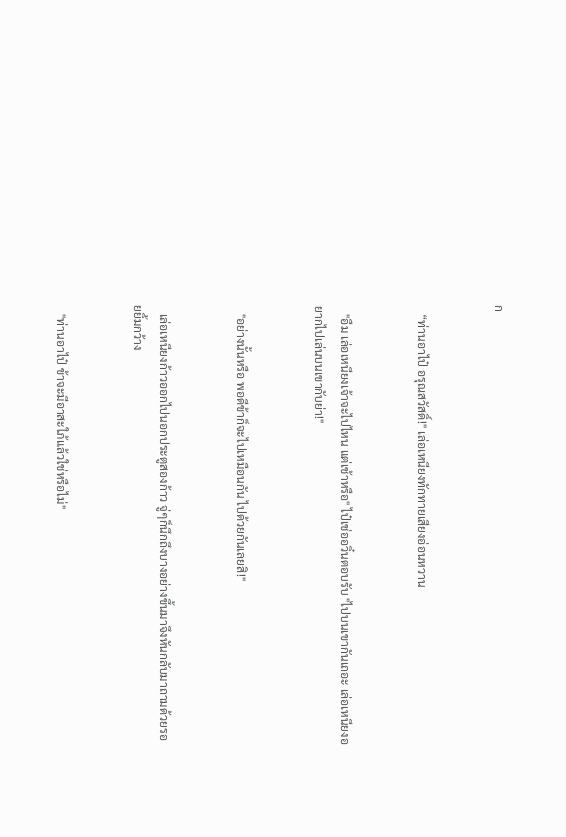ก


   “ท่านอาไป๋ อรุณสวัสดิ์!" เล่อเหนียงทักทายเสียงอ่อนหวาน


   "อืม เล่อเหนียงเจ้าจะไปไหน แต่เช้าหรือ" ไป๋เช่ออวิ๋นตอบรับ "ไปบนเขากันเถอะ เล่อเหนียงอยากไปเล่นบนเขากับย่า!"


   "อย่างนั้นหรือ พอดีข้าก็จะไปเหมือนกัน ไปด้วยกันเลยสิ!"


   เล่อเหนียงก้าวออกไปนอกประตูสองก้าว จู่ๆก็นึกถึงบางอย่างขึ้นมาจึงหันกลับมาถามด้วยรอยยิ้มกว้าง


   "ท่านอาไป๋ ข้าจะมีอาสะใภ้แล้วใช่หรือไม่"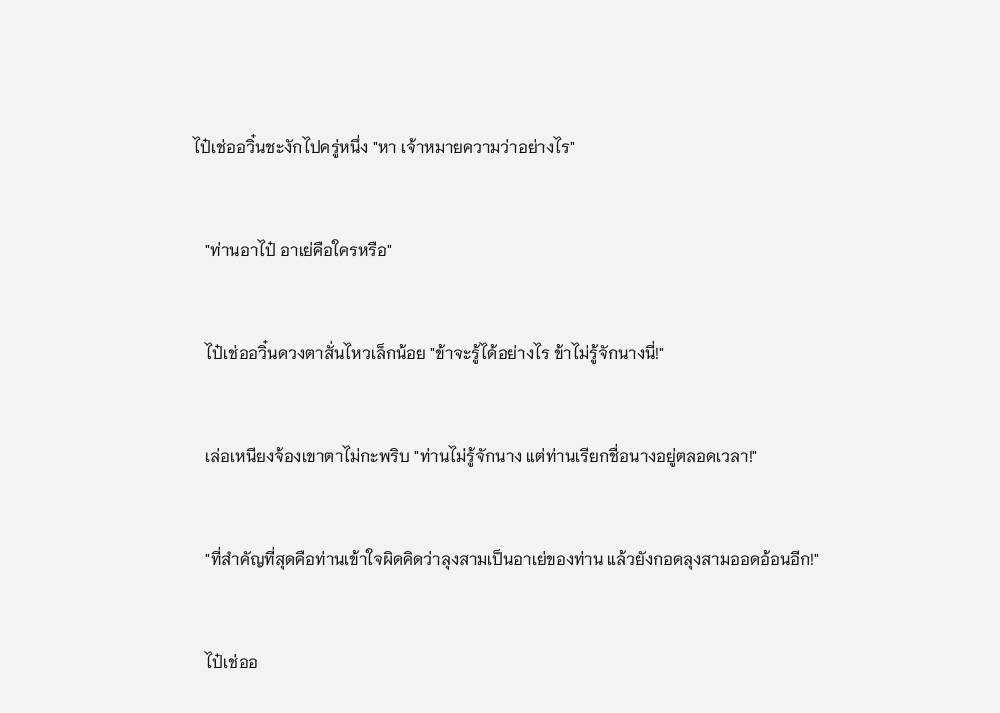ไป๋เช่ออวิ๋นชะงักไปครู่หนึ่ง "หา เจ้าหมายความว่าอย่างไร"


   "ท่านอาไป๋ อาเย่คือใครหรือ"


   ไป๋เช่ออวิ๋นดวงตาสั่นไหวเล็กน้อย "ข้าจะรู้ได้อย่างไร ข้าไม่รู้จักนางนี่!"


   เล่อเหนียงจ้องเขาตาไม่กะพริบ "ท่านไม่รู้จักนาง แต่ท่านเรียกชื่อนางอยู่ตลอดเวลา!"


   "ที่สำคัญที่สุดคือท่านเข้าใจผิดคิดว่าลุงสามเป็นอาเย่ของท่าน แล้วยังกอดลุงสามออดอ้อนอีก!"


   ไป๋เช่ออ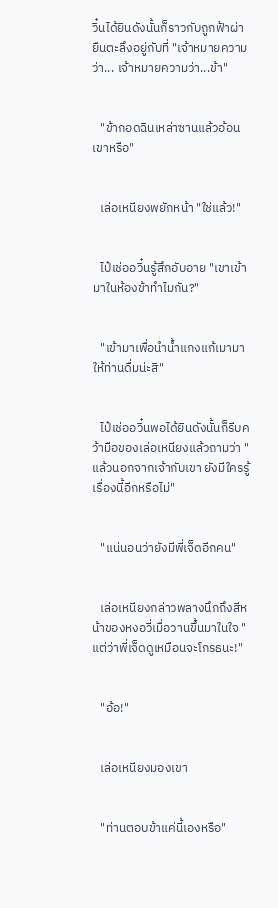วิ๋นได้ยินดังนั้นก็ราวกับถูกฟ้าผ่า ยืนตะลึงอยู่กับที่ "เจ้าหมายความว่า... เจ้าหมายความว่า...ข้า"


   "ข้ากอดฉินเหล่าซานแล้วอ้อนเขาหรือ"


   เล่อเหนียงพยักหน้า "ใช่แล้ว!"


   ไป๋เช่ออวิ๋นรู้สึกอับอาย "เขาเข้ามาในห้องข้าทำไมกัน?"


   "เข้ามาเพื่อนำน้ำแกงแก้เมามาให้ท่านดื่มน่ะสิ"


   ไป๋เช่ออวิ๋นพอได้ยินดังนั้นก็รีบคว้ามือของเล่อเหนียงแล้วถามว่า "แล้วนอกจากเจ้ากับเขา ยังมีใครรู้เรื่องนี้อีกหรือไม่"


   "แน่นอนว่ายังมีพี่เจ็ดอีกคน"


   เล่อเหนียงกล่าวพลางนึกถึงสีหน้าของหงอวี่เมื่อวานขึ้นมาในใจ "แต่ว่าพี่เจ็ดดูเหมือนจะโกรธนะ!"


   "อ้อ!"


   เล่อเหนียงมองเขา


   "ท่านตอบข้าแค่นี้เองหรือ"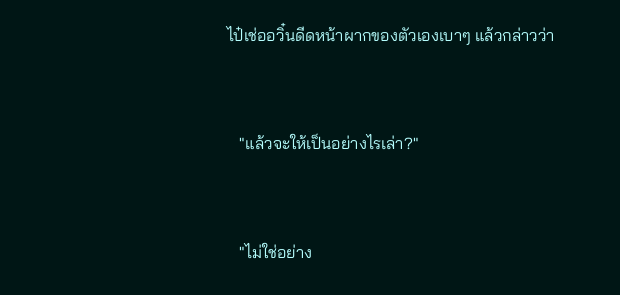ไป๋เช่ออวิ๋นดีดหน้าผากของตัวเองเบาๆ แล้วกล่าวว่า


   "แล้วจะให้เป็นอย่างไรเล่า?"


   "ไม่ใช่อย่าง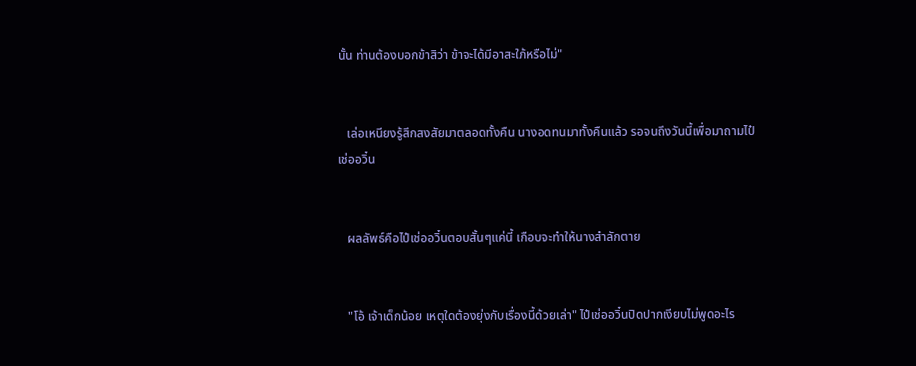นั้น ท่านต้องบอกข้าสิว่า ข้าจะได้มีอาสะใภ้หรือไม่"


   เล่อเหนียงรู้สึกสงสัยมาตลอดทั้งคืน นางอดทนมาทั้งคืนแล้ว รอจนถึงวันนี้เพื่อมาถามไป๋เช่ออวิ๋น


   ผลลัพธ์คือไป๋เช่ออวิ๋นตอบสั้นๆแค่นี้ เกือบจะทำให้นางสำลักตาย


   "โอ้ เจ้าเด็กน้อย เหตุใดต้องยุ่งกับเรื่องนี้ด้วยเล่า" ไป๋เช่ออวิ๋นปิดปากเงียบไม่พูดอะไร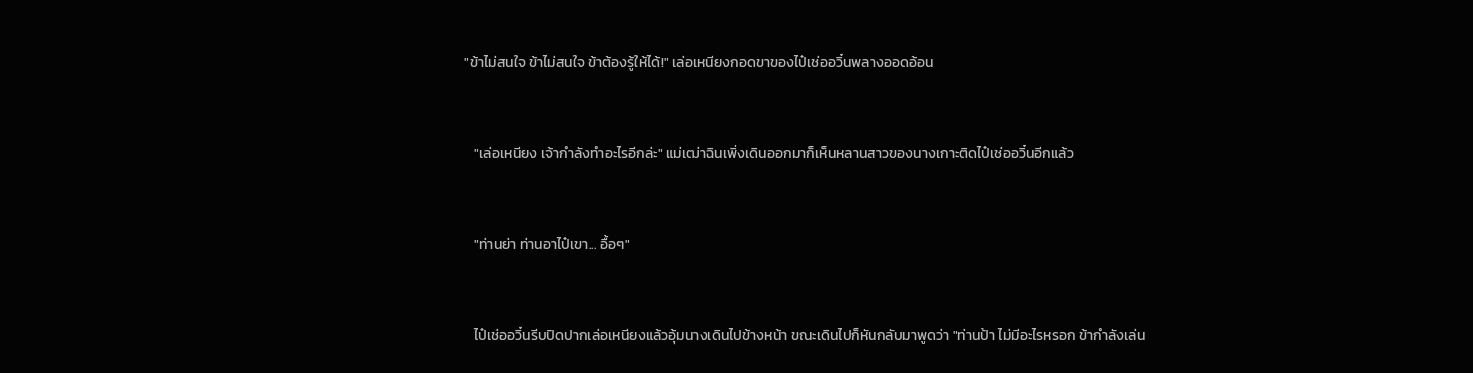"ข้าไม่สนใจ ข้าไม่สนใจ ข้าต้องรู้ให้ได้!" เล่อเหนียงกอดขาของไป๋เช่ออวิ๋นพลางออดอ้อน


   "เล่อเหนียง เจ้ากำลังทำอะไรอีกล่ะ" แม่เฒ่าฉินเพิ่งเดินออกมาก็เห็นหลานสาวของนางเกาะติดไป๋เช่ออวิ๋นอีกแล้ว


   "ท่านย่า ท่านอาไป๋เขา... อื้อๆ"


   ไป๋เช่ออวิ๋นรีบปิดปากเล่อเหนียงแล้วอุ้มนางเดินไปข้างหน้า ขณะเดินไปก็หันกลับมาพูดว่า "ท่านป้า ไม่มีอะไรหรอก ข้ากำลังเล่น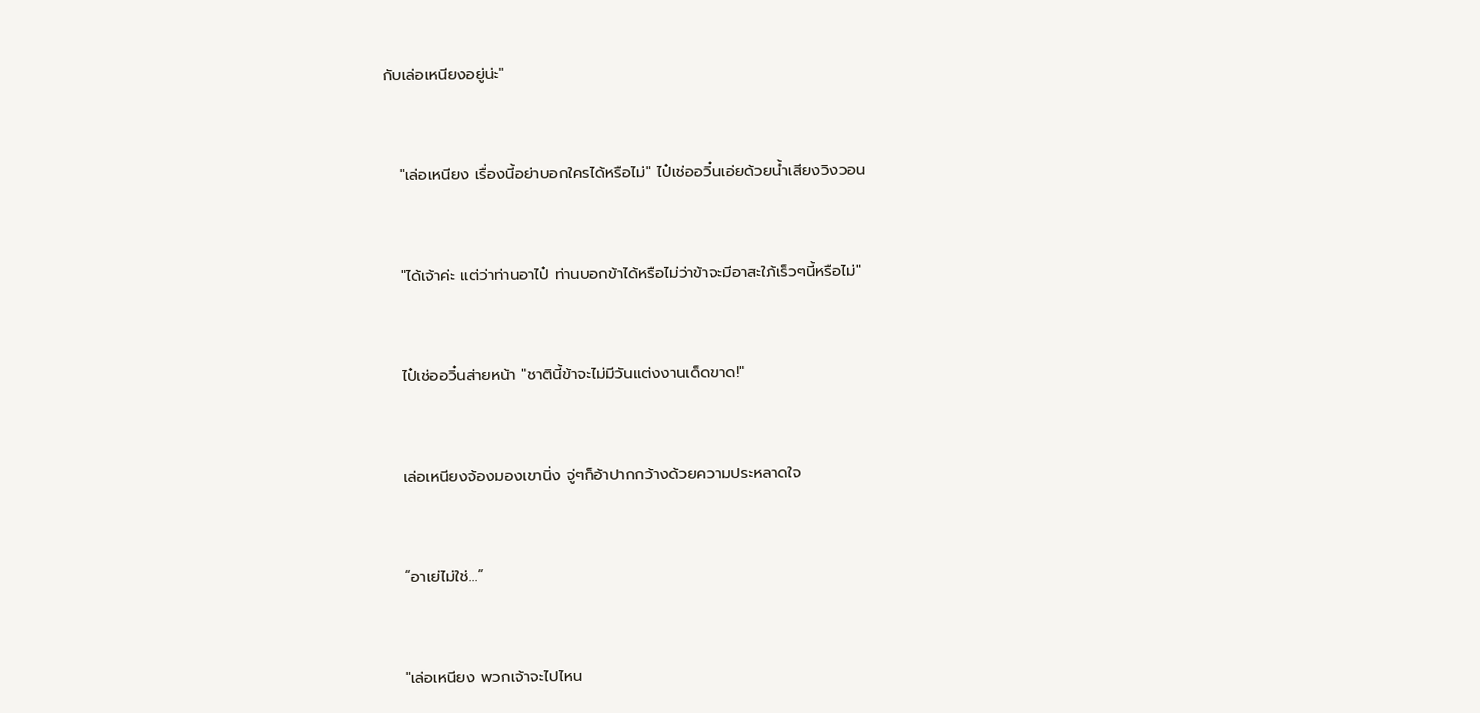กับเล่อเหนียงอยู่น่ะ"


   "เล่อเหนียง เรื่องนี้อย่าบอกใครได้หรือไม่" ไป๋เช่ออวิ๋นเอ่ยด้วยน้ำเสียงวิงวอน


   "ได้เจ้าค่ะ แต่ว่าท่านอาไป๋ ท่านบอกข้าได้หรือไม่ว่าข้าจะมีอาสะใภ้เร็วๆนี้หรือไม่"


   ไป๋เช่ออวิ๋นส่ายหน้า "ชาตินี้ข้าจะไม่มีวันแต่งงานเด็ดขาด!"


   เล่อเหนียงจ้องมองเขานิ่ง จู่ๆก็อ้าปากกว้างด้วยความประหลาดใจ


   “อาเย่ไม่ใช่…”


   "เล่อเหนียง พวกเจ้าจะไปไหน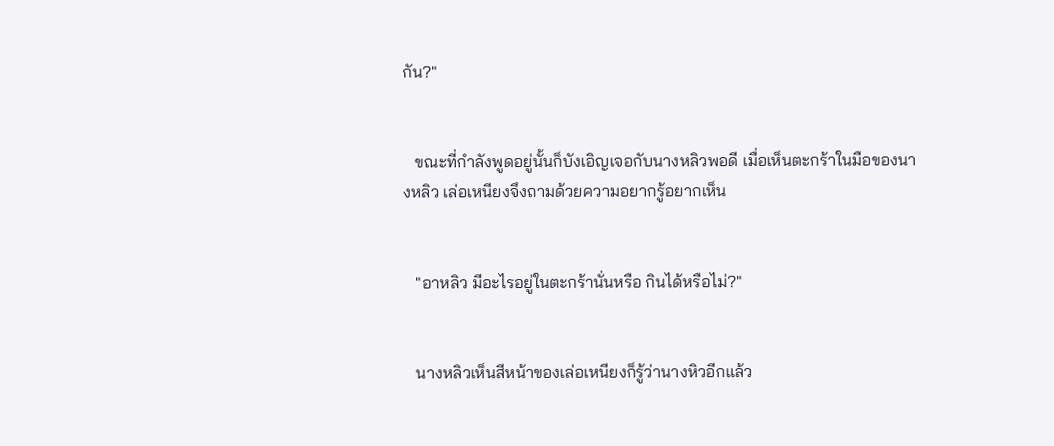กัน?"


   ขณะที่กำลังพูดอยู่นั้นก็บังเอิญเจอกับนางหลิวพอดี เมื่อเห็นตะกร้าในมือของนางหลิว เล่อเหนียงจึงถามด้วยความอยากรู้อยากเห็น


   "อาหลิว มีอะไรอยู่ในตะกร้านั่นหรือ กินได้หรือไม่?"


   นางหลิวเห็นสีหน้าของเล่อเหนียงก็รู้ว่านางหิวอีกแล้ว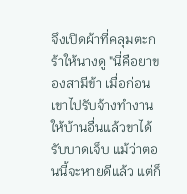จึงเปิดผ้าที่คลุมตะกร้าให้นางดู "นี่คือยาของสามีข้า เมื่อก่อนเขาไปรับจ้างทำงานให้บ้านอื่นแล้วขาได้รับบาดเจ็บ แม้ว่าตอนนี้จะหายดีแล้ว แต่ก็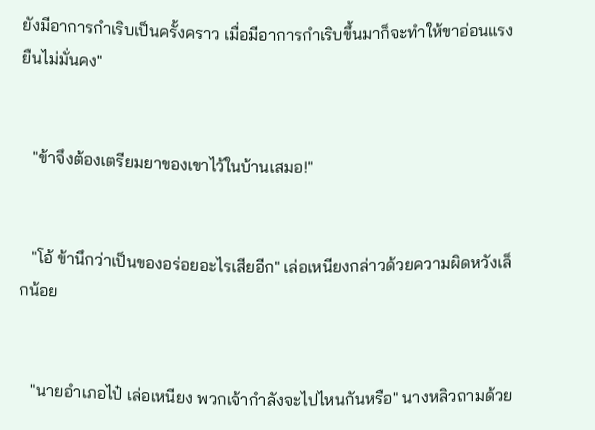ยังมีอาการกำเริบเป็นครั้งคราว เมื่อมีอาการกำเริบขึ้นมาก็จะทำให้ขาอ่อนแรงยืนไม่มั่นคง"


   "ข้าจึงต้องเตรียมยาของเขาไว้ในบ้านเสมอ!"


   "โอ้ ข้านึกว่าเป็นของอร่อยอะไรเสียอีก" เล่อเหนียงกล่าวด้วยความผิดหวังเล็กน้อย


   "นายอำเภอไป๋ เล่อเหนียง พวกเจ้ากำลังจะไปไหนกันหรือ" นางหลิวถามด้วย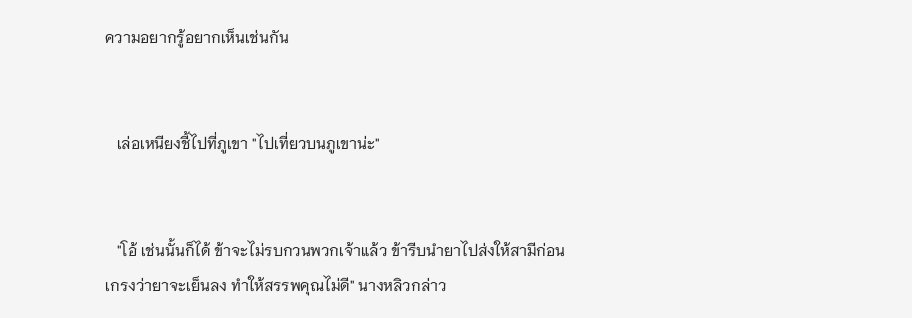ความอยากรู้อยากเห็นเช่นกัน


   เล่อเหนียงชี้ไปที่ภูเขา "ไปเที่ยวบนภูเขาน่ะ"


   "โอ้ เช่นนั้นก็ได้ ข้าจะไม่รบกวนพวกเจ้าแล้ว ข้ารีบนำยาไปส่งให้สามีก่อน เกรงว่ายาจะเย็นลง ทำให้สรรพคุณไม่ดี" นางหลิวกล่าว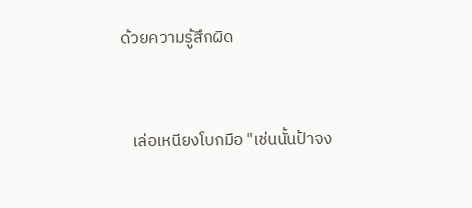ด้วยความรู้สึกผิด


   เล่อเหนียงโบกมือ "เช่นนั้นป้าจง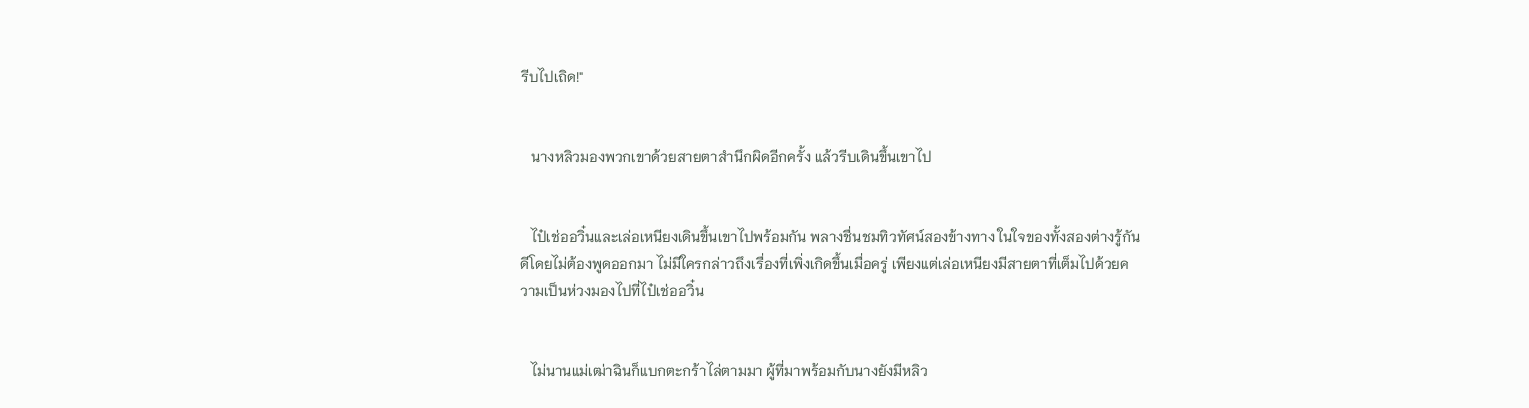รีบไปเถิด!"


   นางหลิวมองพวกเขาด้วยสายตาสำนึกผิดอีกครั้ง แล้วรีบเดินขึ้นเขาไป


   ไป๋เช่ออวิ๋นและเล่อเหนียงเดินขึ้นเขาไปพร้อมกัน พลางชื่นชมทิวทัศน์สองข้างทาง ในใจของทั้งสองต่างรู้กันดีโดยไม่ต้องพูดออกมา ไม่มีใครกล่าวถึงเรื่องที่เพิ่งเกิดขึ้นเมื่อครู่ เพียงแต่เล่อเหนียงมีสายตาที่เต็มไปด้วยความเป็นห่วงมองไปที่ไป๋เช่ออวิ๋น


   ไม่นานแม่เฒ่าฉินก็แบกตะกร้าไล่ตามมา ผู้ที่มาพร้อมกับนางยังมีหลิว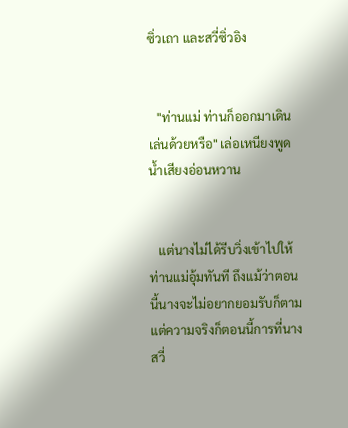ซิ่วเถา และสวี่ซิ่วอิง


   "ท่านแม่ ท่านก็ออกมาเดินเล่นด้วยหรือ" เล่อเหนียงพูดน้ำเสียงอ่อนหวาน


   แต่นางไม่ได้รีบวิ่งเข้าไปให้ท่านแม่อุ้มทันที ถึงแม้ว่าตอนนี้นางจะไม่อยากยอมรับก็ตาม แต่ความจริงก็ตอนนี้การที่นางสวี่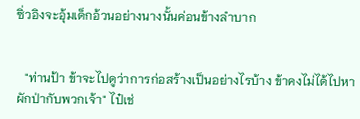ซิ่วอิงจะอุ้มเด็กอ้วนอย่างนางนั้นค่อนข้างลำบาก


   "ท่านป้า ข้าจะไปดูว่าการก่อสร้างเป็นอย่างไรบ้าง ข้าคงไม่ได้ไปหาผักป่ากับพวกเจ้า" ไป๋เช่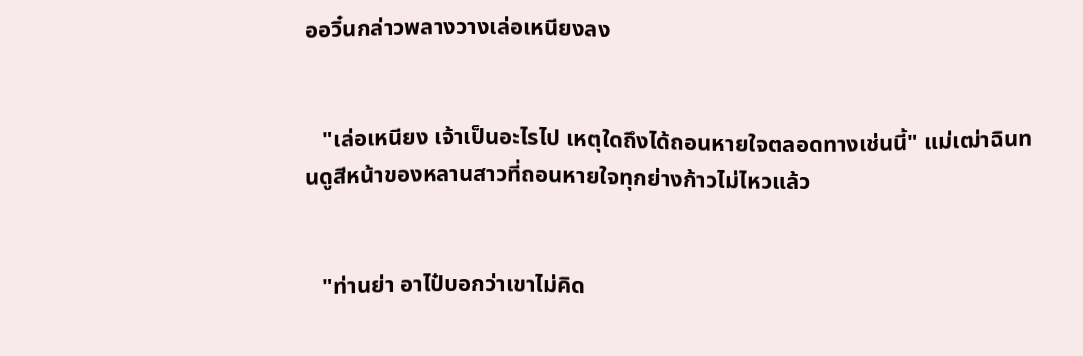ออวิ๋นกล่าวพลางวางเล่อเหนียงลง


   "เล่อเหนียง เจ้าเป็นอะไรไป เหตุใดถึงได้ถอนหายใจตลอดทางเช่นนี้" แม่เฒ่าฉินทนดูสีหน้าของหลานสาวที่ถอนหายใจทุกย่างก้าวไม่ไหวแล้ว


   "ท่านย่า อาไป๋บอกว่าเขาไม่คิด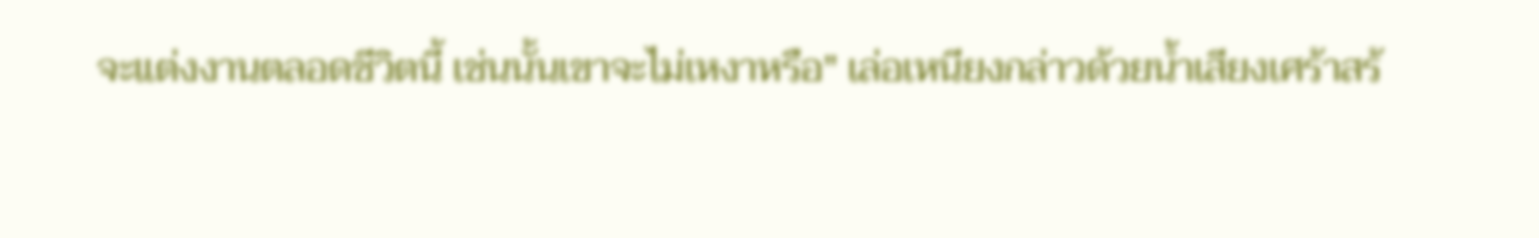จะแต่งงานตลอดชีวิตนี้ เช่นนั้นเขาจะไม่เหงาหรือ" เล่อเหนียงกล่าวด้วยน้ำเสียงเศร้าสร้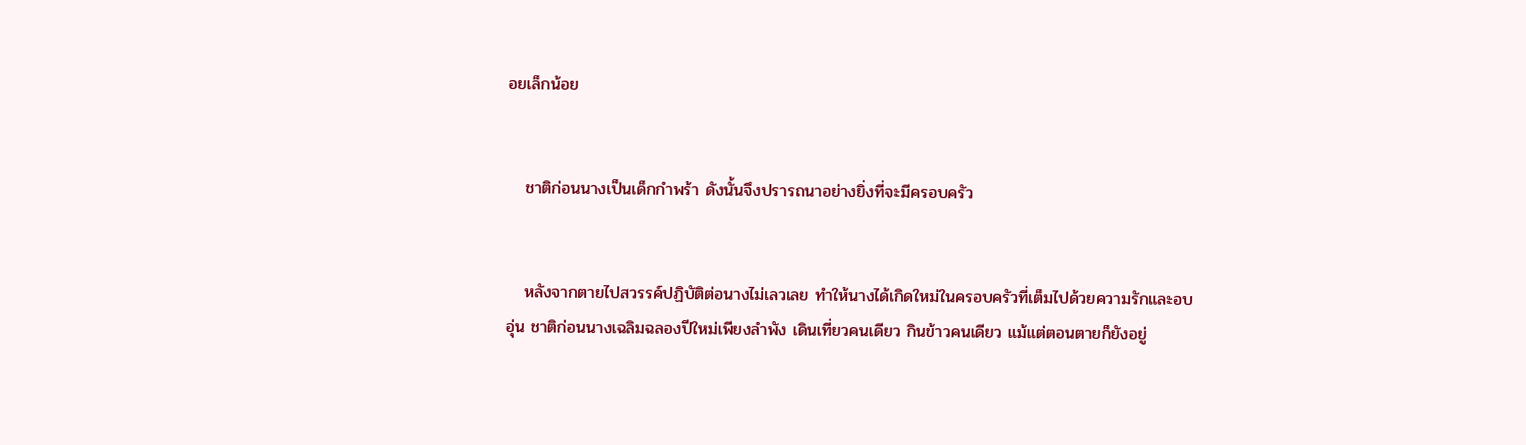อยเล็กน้อย


   ชาติก่อนนางเป็นเด็กกำพร้า ดังนั้นจึงปรารถนาอย่างยิ่งที่จะมีครอบครัว


   หลังจากตายไปสวรรค์ปฏิบัติต่อนางไม่เลวเลย ทำให้นางได้เกิดใหม่ในครอบครัวที่เต็มไปด้วยความรักและอบอุ่น ชาติก่อนนางเฉลิมฉลองปีใหม่เพียงลำพัง เดินเที่ยวคนเดียว กินข้าวคนเดียว แม้แต่ตอนตายก็ยังอยู่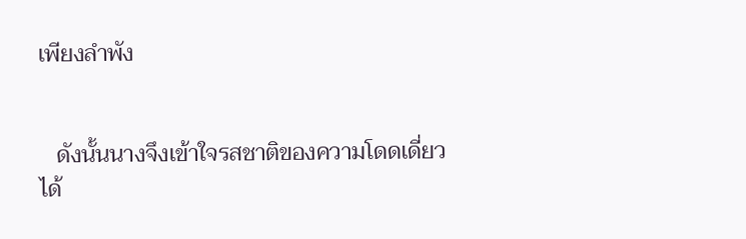เพียงลำพัง


   ดังนั้นนางจึงเข้าใจรสชาติของความโดดเดี่ยวได้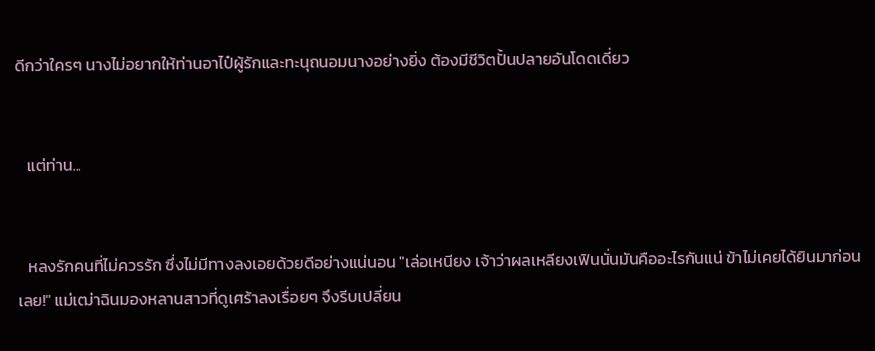ดีกว่าใครๆ นางไม่อยากให้ท่านอาไป๋ผู้รักและทะนุถนอมนางอย่างยิ่ง ต้องมีชีวิตปั้นปลายอันโดดเดี่ยว


   แต่ท่าน...


   หลงรักคนที่ไม่ควรรัก ซึ่งไม่มีทางลงเอยด้วยดีอย่างแน่นอน "เล่อเหนียง เจ้าว่าผลเหลียงเฟินนั่นมันคืออะไรกันแน่ ข้าไม่เคยได้ยินมาก่อนเลย!" แม่เฒ่าฉินมองหลานสาวที่ดูเศร้าลงเรื่อยๆ จึงรีบเปลี่ยน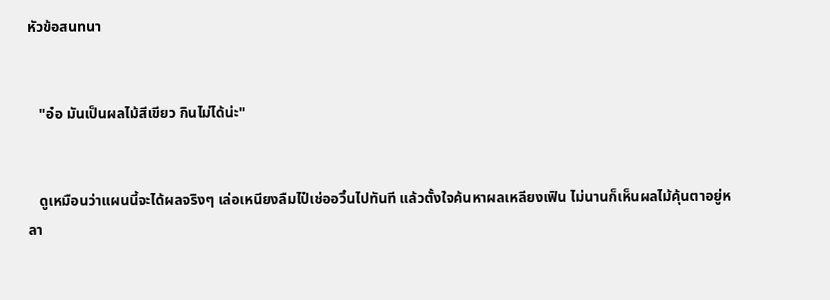หัวข้อสนทนา


   "อ๋อ มันเป็นผลไม้สีเขียว กินไม่ได้น่ะ"


   ดูเหมือนว่าแผนนี้จะได้ผลจริงๆ เล่อเหนียงลืมไป๋เช่ออวิ๋นไปทันที แล้วตั้งใจค้นหาผลเหลียงเฟิน ไม่นานก็เห็นผลไม้คุ้นตาอยู่หลา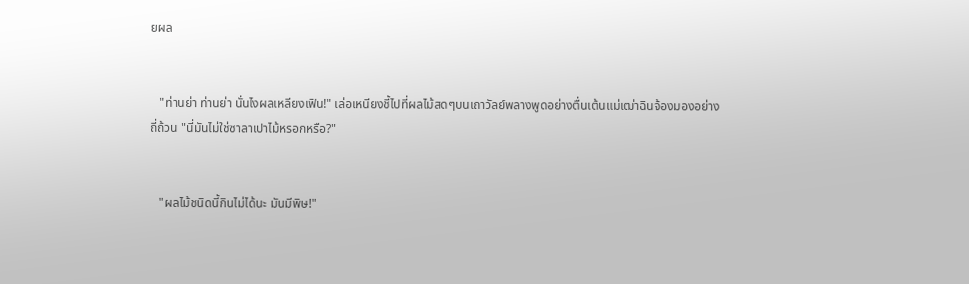ยผล


   "ท่านย่า ท่านย่า นั่นไงผลเหลียงเฟิน!" เล่อเหนียงชี้ไปที่ผลไม้สดๆบนเถาวัลย์พลางพูดอย่างตื่นเต้นแม่เฒ่าฉินจ้องมองอย่างถี่ถ้วน "นี่มันไม่ใช่ซาลาเปาไม้หรอกหรือ?"


   "ผลไม้ชนิดนี้กินไม่ได้นะ มันมีพิษ!"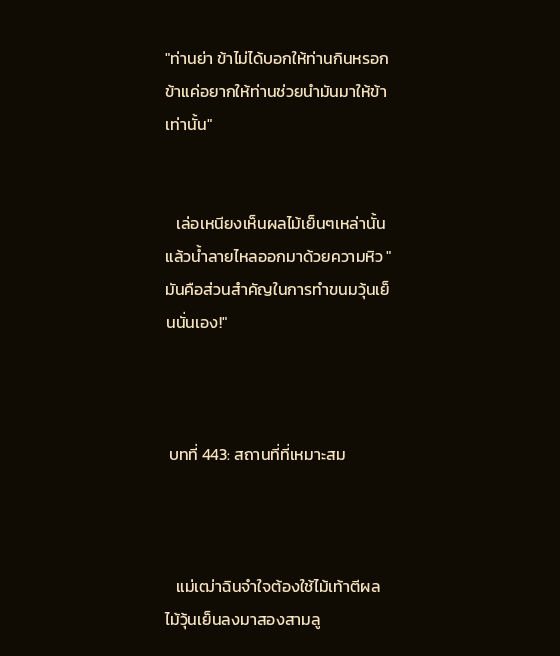"ท่านย่า ข้าไม่ได้บอกให้ท่านกินหรอก ข้าแค่อยากให้ท่านช่วยนำมันมาให้ข้าเท่านั้น"


   เล่อเหนียงเห็นผลไม้เย็นๆเหล่านั้นแล้วน้ำลายไหลออกมาด้วยความหิว "มันคือส่วนสำคัญในการทำขนมวุ้นเย็นนั่นเอง!"



 บทที่ 443: สถานที่ที่เหมาะสม



   แม่เฒ่าฉินจำใจต้องใช้ไม้เท้าตีผลไม้วุ้นเย็นลงมาสองสามลู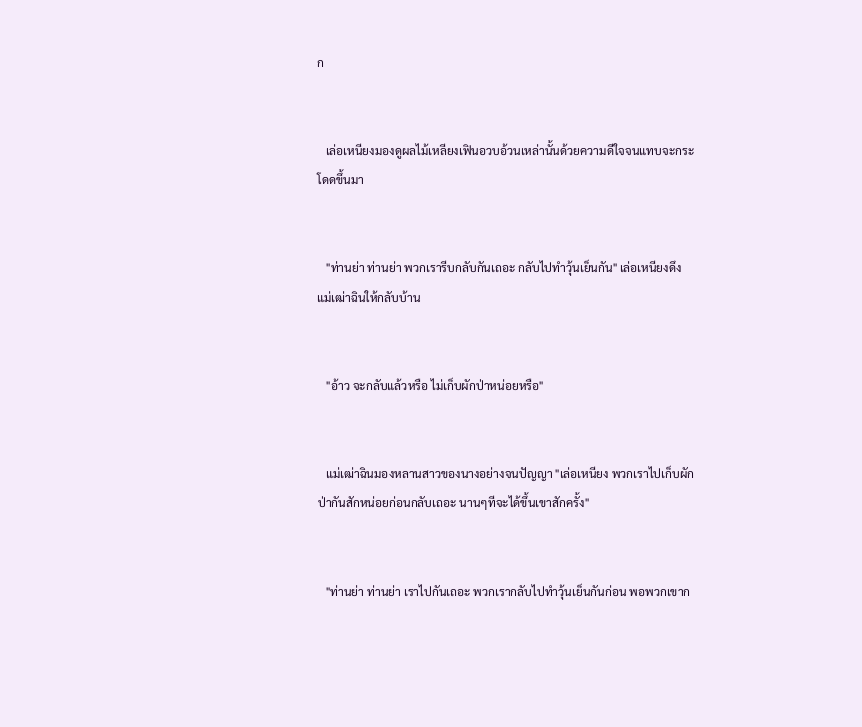ก


   เล่อเหนียงมองดูผลไม้เหลียงเฟินอวบอ้วนเหล่านั้นด้วยความดีใจจนแทบจะกระโดดขึ้นมา


   "ท่านย่า ท่านย่า พวกเรารีบกลับกันเถอะ กลับไปทำวุ้นเย็นกัน" เล่อเหนียงดึง แม่เฒ่าฉินให้กลับบ้าน


   "อ้าว จะกลับแล้วหรือ ไม่เก็บผักป่าหน่อยหรือ"


   แม่เฒ่าฉินมองหลานสาวของนางอย่างจนปัญญา "เล่อเหนียง พวกเราไปเก็บผักป่ากันสักหน่อยก่อนกลับเถอะ นานๆทีจะได้ขึ้นเขาสักครั้ง"


   "ท่านย่า ท่านย่า เราไปกันเถอะ พวกเรากลับไปทำวุ้นเย็นกันก่อน พอพวกเขาก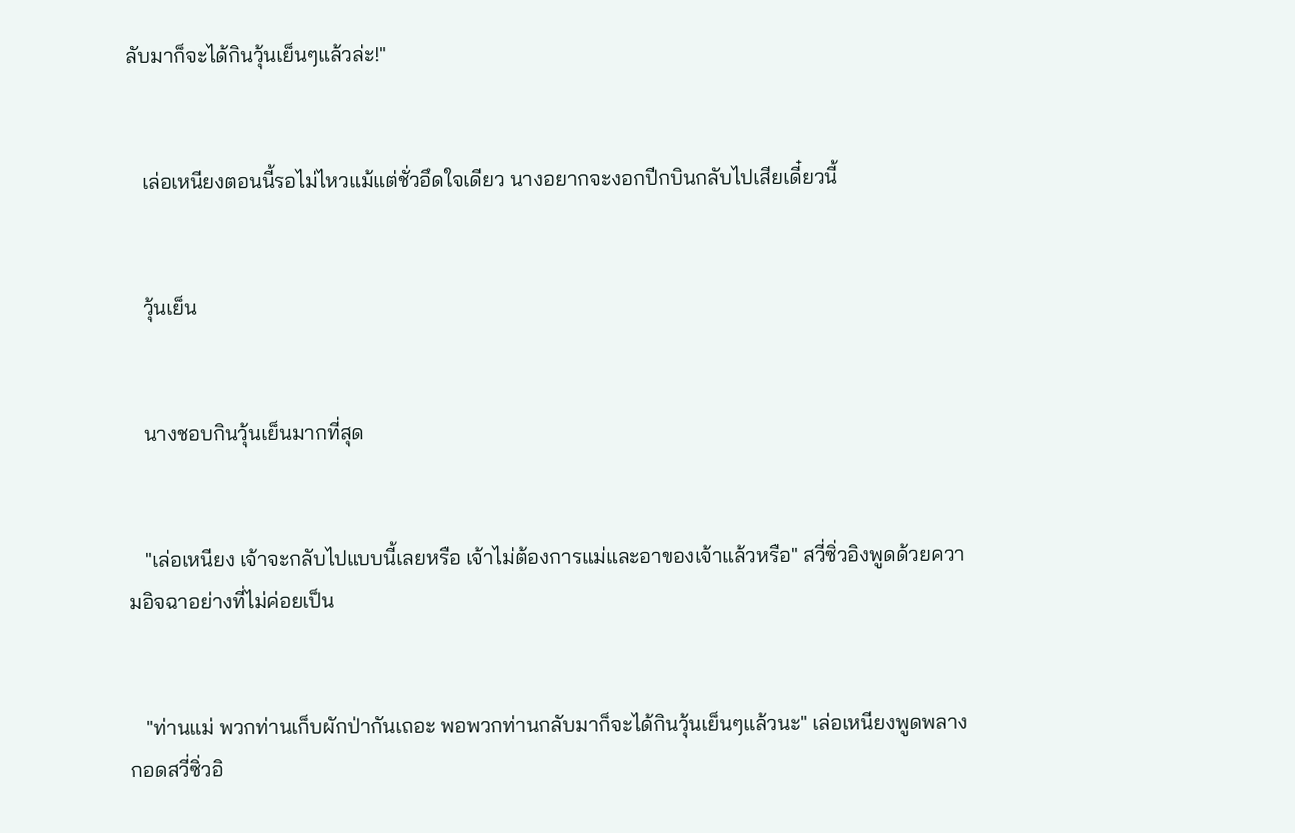ลับมาก็จะได้กินวุ้นเย็นๆแล้วล่ะ!"


   เล่อเหนียงตอนนี้รอไม่ไหวแม้แต่ชั่วอึดใจเดียว นางอยากจะงอกปีกบินกลับไปเสียเดี๋ยวนี้


   วุ้นเย็น


   นางชอบกินวุ้นเย็นมากที่สุด


   "เล่อเหนียง เจ้าจะกลับไปแบบนี้เลยหรือ เจ้าไม่ต้องการแม่และอาของเจ้าแล้วหรือ" สวี่ซิ่วอิงพูดด้วยความอิจฉาอย่างที่ไม่ค่อยเป็น


   "ท่านแม่ พวกท่านเก็บผักป่ากันเถอะ พอพวกท่านกลับมาก็จะได้กินวุ้นเย็นๆแล้วนะ" เล่อเหนียงพูดพลางกอดสวี่ซิ่วอิ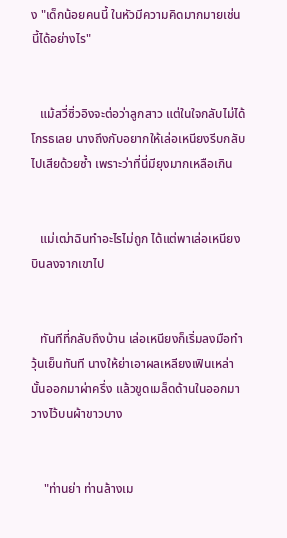ง "เด็กน้อยคนนี้ ในหัวมีความคิดมากมายเช่นนี้ได้อย่างไร"


   แม้สวี่ซิ่วอิงจะต่อว่าลูกสาว แต่ในใจกลับไม่ได้โกรธเลย นางถึงกับอยากให้เล่อเหนียงรีบกลับไปเสียด้วยซ้ำ เพราะว่าที่นี่มียุงมากเหลือเกิน


   แม่เฒ่าฉินทำอะไรไม่ถูก ได้แต่พาเล่อเหนียงบินลงจากเขาไป


   ทันทีที่กลับถึงบ้าน เล่อเหนียงก็เริ่มลงมือทำวุ้นเย็นทันที นางให้ย่าเอาผลเหลียงเฟินเหล่านั้นออกมาผ่าครึ่ง แล้วขูดเมล็ดด้านในออกมาวางไว้บนผ้าขาวบาง


    "ท่านย่า ท่านล้างเม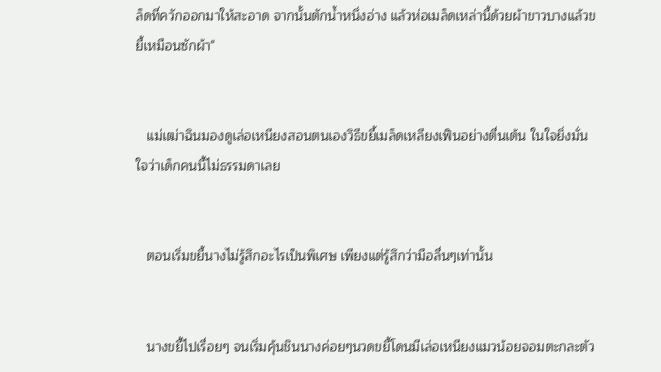ล็ดที่ควักออกมาให้สะอาด จากนั้นตักน้ำหนึ่งอ่าง แล้วห่อเมล็ดเหล่านี้ด้วยผ้าขาวบางแล้วขยี้เหมือนซักผ้า"


   แม่เฒ่าฉินมองดูเล่อเหนียงสอนตนเองวิธีขยี้เมล็ดเหลียงเฟินอย่างตื่นเต้น ในใจยิ่งมั่นใจว่าเด็กคนนี้ไม่ธรรมดาเลย


   ตอนเริ่มขยี้นางไม่รู้สึกอะไรเป็นพิเศษ เพียงแต่รู้สึกว่ามือลื่นๆเท่านั้น


   นางขยี้ไปเรื่อยๆ จนเริ่มคุ้นชินนางค่อยๆนวดขยี้โดนมีเล่อเหนียงแมวน้อยจอมตะกละตัว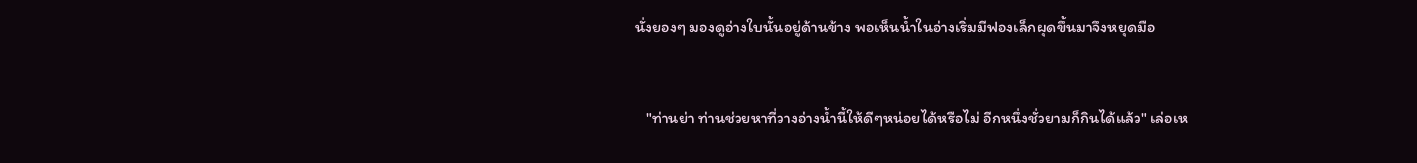นั่งยองๆ มองดูอ่างใบนั้นอยู่ด้านข้าง พอเห็นน้ำในอ่างเริ่มมีฟองเล็กผุดขึ้นมาจึงหยุดมือ


   "ท่านย่า ท่านช่วยหาที่วางอ่างน้ำนี้ให้ดีๆหน่อยได้หรือไม่ อีกหนึ่งชั่วยามก็กินได้แล้ว" เล่อเห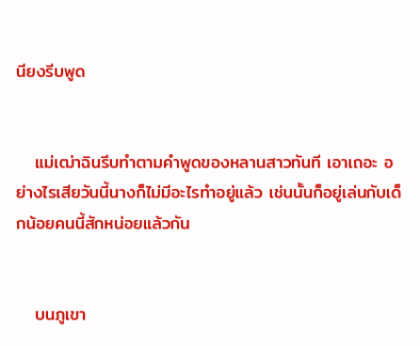นียงรีบพูด


   แม่เฒ่าฉินรีบทำตามคำพูดของหลานสาวทันที เอาเถอะ อย่างไรเสียวันนี้นางก็ไม่มีอะไรทำอยู่แล้ว เช่นนั้นก็อยู่เล่นกับเด็กน้อยคนนี้สักหน่อยแล้วกัน


   บนภูเขา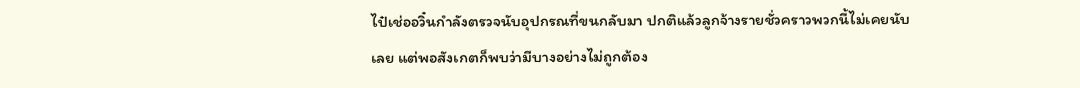ไป๋เช่ออวิ๋นกำลังตรวจนับอุปกรณที่ขนกลับมา ปกติแล้วลูกจ้างรายชั่วคราวพวกนี้ไม่เคยนับเลย แต่พอสังเกตก็พบว่ามีบางอย่างไม่ถูกต้อง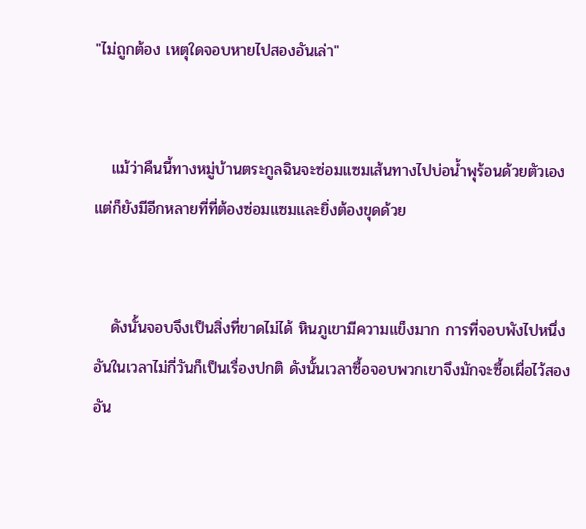"ไม่ถูกต้อง เหตุใดจอบหายไปสองอันเล่า"


   แม้ว่าคืนนี้ทางหมู่บ้านตระกูลฉินจะซ่อมแซมเส้นทางไปบ่อน้ำพุร้อนด้วยตัวเอง แต่ก็ยังมีอีกหลายที่ที่ต้องซ่อมแซมและยิ่งต้องขุดด้วย


   ดังนั้นจอบจึงเป็นสิ่งที่ขาดไม่ได้ หินภูเขามีความแข็งมาก การที่จอบพังไปหนึ่งอันในเวลาไม่กี่วันก็เป็นเรื่องปกติ ดังนั้นเวลาซื้อจอบพวกเขาจึงมักจะซื้อเผื่อไว้สองอัน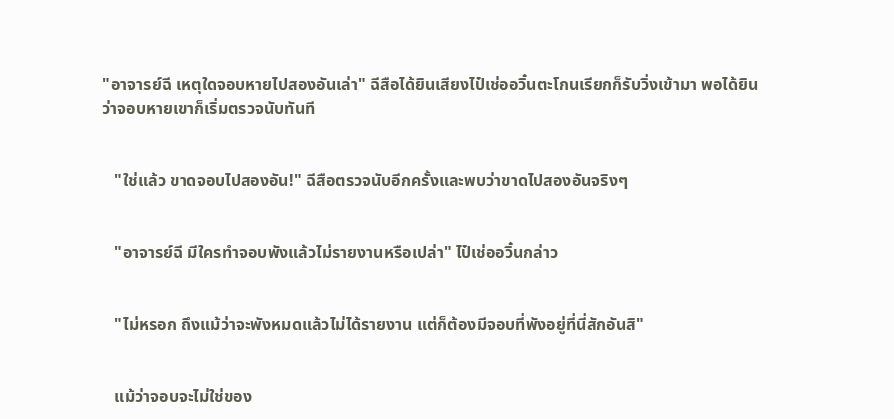"อาจารย์ฉี เหตุใดจอบหายไปสองอันเล่า" ฉีสือได้ยินเสียงไป๋เช่ออวิ๋นตะโกนเรียกก็รับวิ่งเข้ามา พอได้ยินว่าจอบหายเขาก็เริ่มตรวจนับทันที


   "ใช่แล้ว ขาดจอบไปสองอัน!" ฉีสือตรวจนับอีกครั้งและพบว่าขาดไปสองอันจริงๆ


   "อาจารย์ฉี มีใครทำจอบพังแล้วไม่รายงานหรือเปล่า" ไป๋เช่ออวิ๋นกล่าว


   "ไม่หรอก ถึงแม้ว่าจะพังหมดแล้วไม่ได้รายงาน แต่ก็ต้องมีจอบที่พังอยู่ที่นี่สักอันสิ"


   แม้ว่าจอบจะไม่ใช่ของ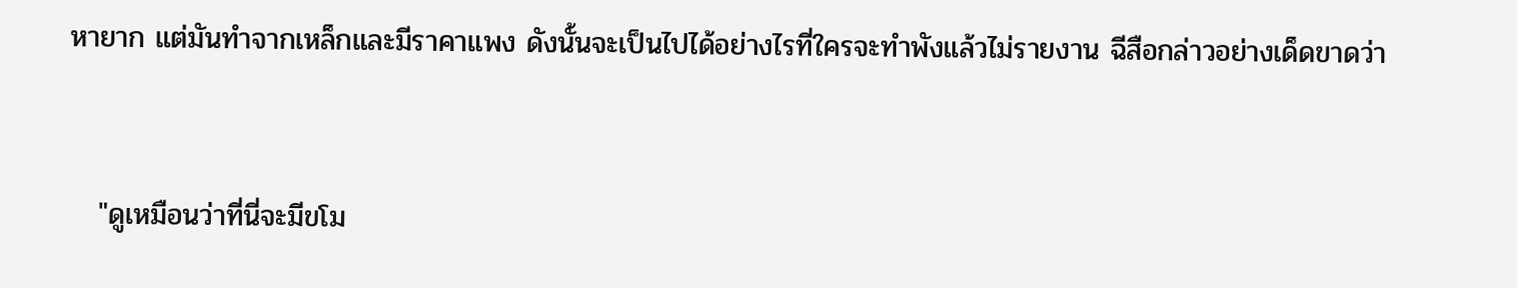หายาก แต่มันทำจากเหล็กและมีราคาแพง ดังนั้นจะเป็นไปได้อย่างไรที่ใครจะทำพังแล้วไม่รายงาน ฉีสือกล่าวอย่างเด็ดขาดว่า


   "ดูเหมือนว่าที่นี่จะมีขโม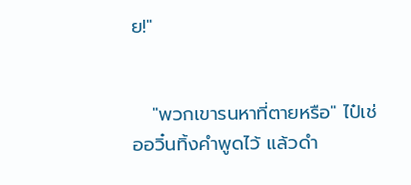ย!"


   "พวกเขารนหาที่ตายหรือ" ไป๋เช่ออวิ๋นทิ้งคำพูดไว้ แล้วดำ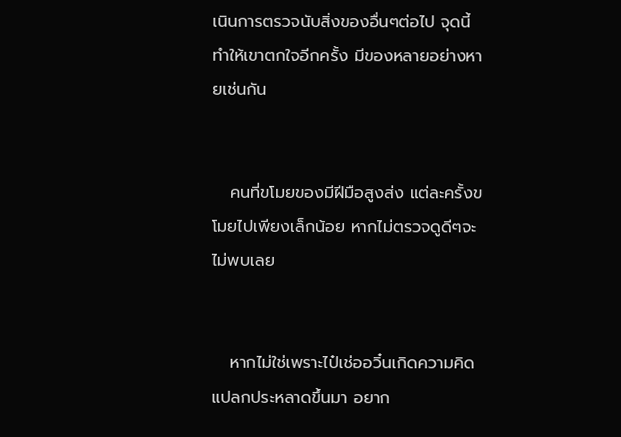เนินการตรวจนับสิ่งของอื่นๆต่อไป จุดนี้ทำให้เขาตกใจอีกครั้ง มีของหลายอย่างหายเช่นกัน


   คนที่ขโมยของมีฝีมือสูงส่ง แต่ละครั้งขโมยไปเพียงเล็กน้อย หากไม่ตรวจดูดีๆจะไม่พบเลย


   หากไม่ใช่เพราะไป๋เช่ออวิ๋นเกิดความคิดแปลกประหลาดขึ้นมา อยาก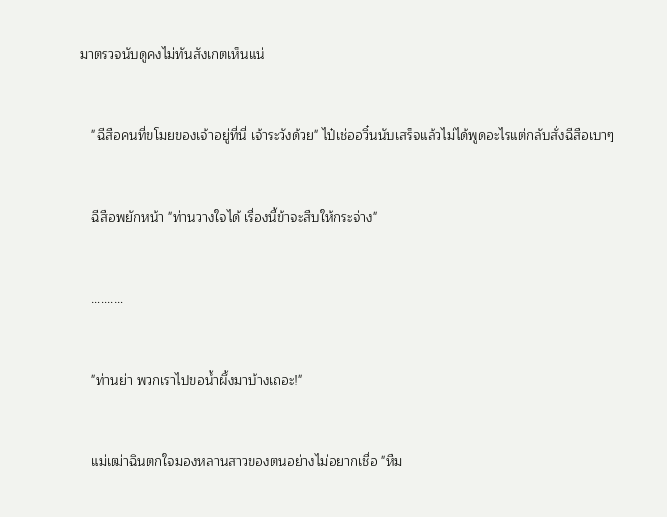มาตรวจนับดูคงไม่ทันสังเกตเห็นแน่


   "ฉีสือคนที่ขโมยของเจ้าอยู่ที่นี่ เจ้าระวังด้วย" ไป๋เช่ออวิ๋นนับเสร็จแล้วไม่ได้พูดอะไรแต่กลับสั่งฉีสือเบาๆ


   ฉีสือพยักหน้า "ท่านวางใจได้ เรื่องนี้ข้าจะสืบให้กระจ่าง"


   …....…


   "ท่านย่า พวกเราไปขอน้ำผึ้งมาบ้างเถอะ!"


   แม่เฒ่าฉินตกใจมองหลานสาวของตนอย่างไม่อยากเชื่อ "หืม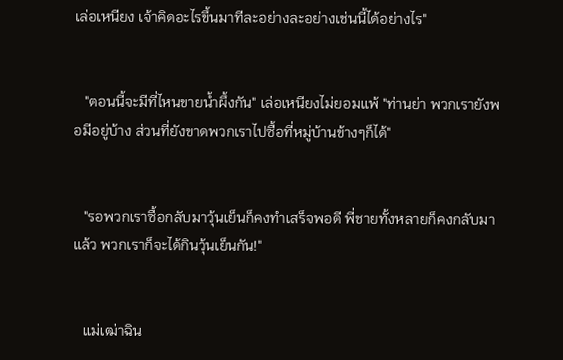เล่อเหนียง เจ้าคิดอะไรขึ้นมาทีละอย่างละอย่างเช่นนี้ได้อย่างไร"


   "ตอนนี้จะมีที่ไหนขายน้ำผึ้งกัน" เล่อเหนียงไม่ยอมแพ้ "ท่านย่า พวกเรายังพอมีอยู่บ้าง ส่วนที่ยังขาดพวกเราไปซื้อที่หมู่บ้านข้างๆก็ได้"


   "รอพวกเราซื้อกลับมาวุ้นเย็นก็คงทำเสร็จพอดี พี่ชายทั้งหลายก็คงกลับมาแล้ว พวกเราก็จะได้กินวุ้นเย็นกัน!"


   แม่เฒ่าฉิน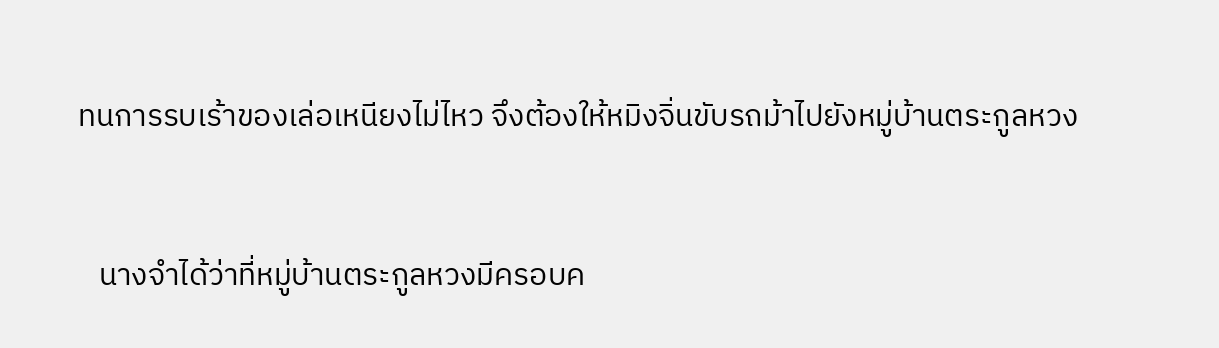ทนการรบเร้าของเล่อเหนียงไม่ไหว จึงต้องให้หมิงจิ่นขับรถม้าไปยังหมู่บ้านตระกูลหวง


   นางจำได้ว่าที่หมู่บ้านตระกูลหวงมีครอบค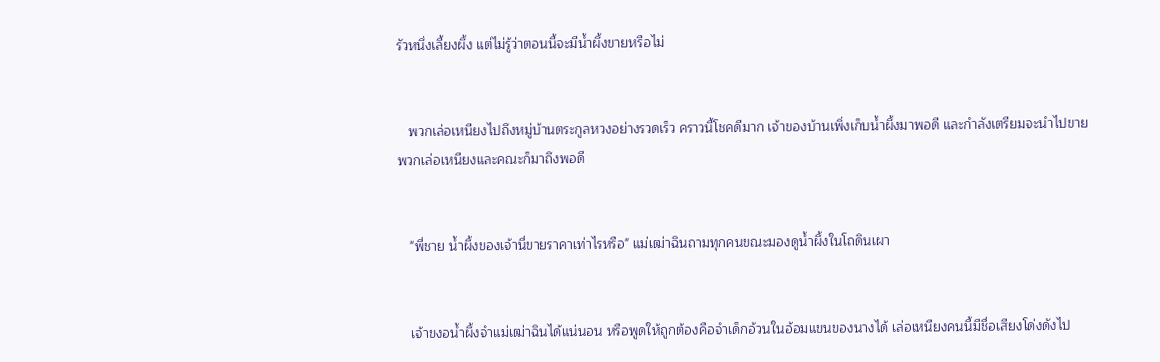รัวหนึ่งเลี้ยงผึ้ง แต่ไม่รู้ว่าตอนนี้จะมีน้ำผึ้งขายหรือไม่


   พวกเล่อเหนียงไปถึงหมู่บ้านตระกูลหวงอย่างรวดเร็ว คราวนี้โชคดีมาก เจ้าของบ้านเพิ่งเก็บน้ำผึ้งมาพอดี และกำลังเตรียมจะนำไปขาย พวกเล่อเหนียงและคณะก็มาถึงพอดี


   "พี่ชาย น้ำผึ้งของเจ้านี่ขายราคาเท่าไรหรือ" แม่เฒ่าฉินถามทุกคนขณะมองดูน้ำผึ้งในโถดินเผา


   เจ้าขงอน้ำผึ้งจำแม่เฒ่าฉินได้แน่นอน หรือพูดให้ถูกต้องคือจำเด็กอ้วนในอ้อมแขนของนางได้ เล่อเหนียงคนนี้มีชื่อเสียงโด่งดังไป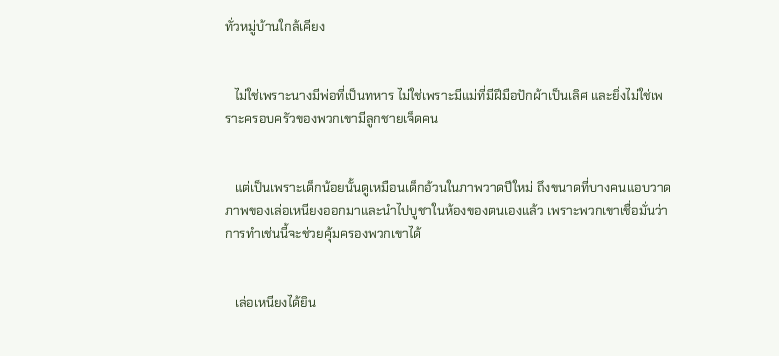ทั่วหมู่บ้านใกล้เคียง


   ไม่ใช่เพราะนางมีพ่อที่เป็นทหาร ไม่ใช่เพราะมีแม่ที่มีฝีมือปักผ้าเป็นเลิศ และยิ่งไม่ใช่เพราะครอบครัวของพวกเขามีลูกชายเจ็ดคน


   แต่เป็นเพราะเด็กน้อยนั้นดูเหมือนเด็กอ้วนในภาพวาดปีใหม่ ถึงขนาดที่บางคนแอบวาดภาพของเล่อเหนียงออกมาและนำไปบูชาในห้องของตนเองแล้ว เพราะพวกเขาเชื่อมั่นว่าการทำเช่นนี้จะช่วยคุ้มครองพวกเขาได้


   เล่อเหนียงได้ยิน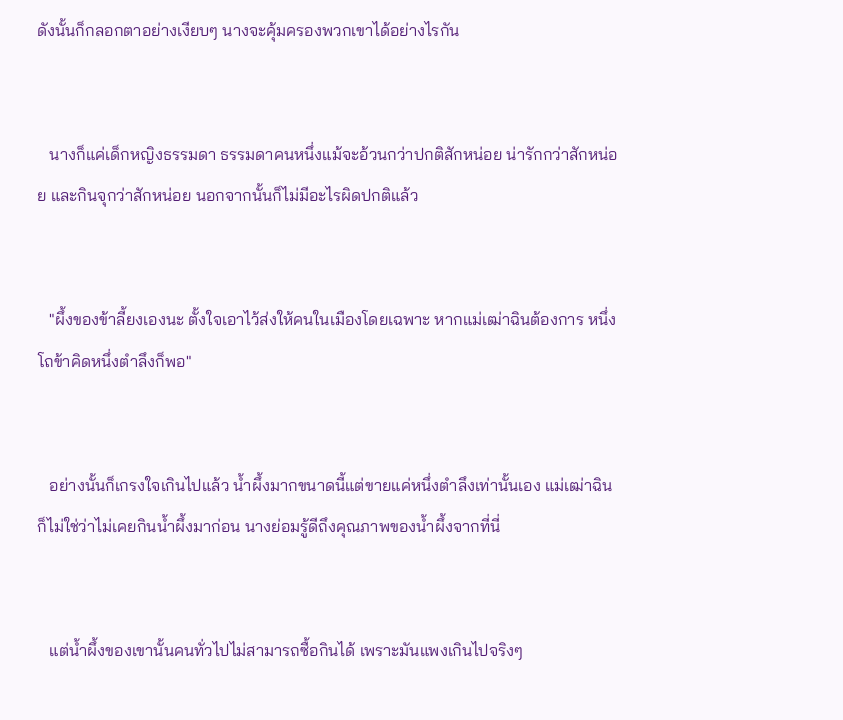ดังนั้นก็กลอกตาอย่างเงียบๆ นางจะคุ้มครองพวกเขาได้อย่างไรกัน


   นางก็แค่เด็กหญิงธรรมดา ธรรมดาคนหนึ่งแม้จะอ้วนกว่าปกติสักหน่อย น่ารักกว่าสักหน่อย และกินจุกว่าสักหน่อย นอกจากนั้นก็ไม่มีอะไรผิดปกติแล้ว


   "ผึ้งของข้าลี้ยงเองนะ ตั้งใจเอาไว้ส่งให้คนในเมืองโดยเฉพาะ หากแม่เฒ่าฉินต้องการ หนึ่งโถข้าคิดหนึ่งตำลึงก็พอ"


   อย่างนั้นก็เกรงใจเกินไปแล้ว น้ำผึ้งมากขนาดนี้แต่ขายแค่หนึ่งตำลึงเท่านั้นเอง แม่เฒ่าฉินก็ไม่ใช่ว่าไม่เคยกินน้ำผึ้งมาก่อน นางย่อมรู้ดีถึงคุณภาพของน้ำผึ้งจากที่นี่


   แต่น้ำผึ้งของเขานั้นคนทั่วไปไม่สามารถซื้อกินได้ เพราะมันแพงเกินไปจริงๆ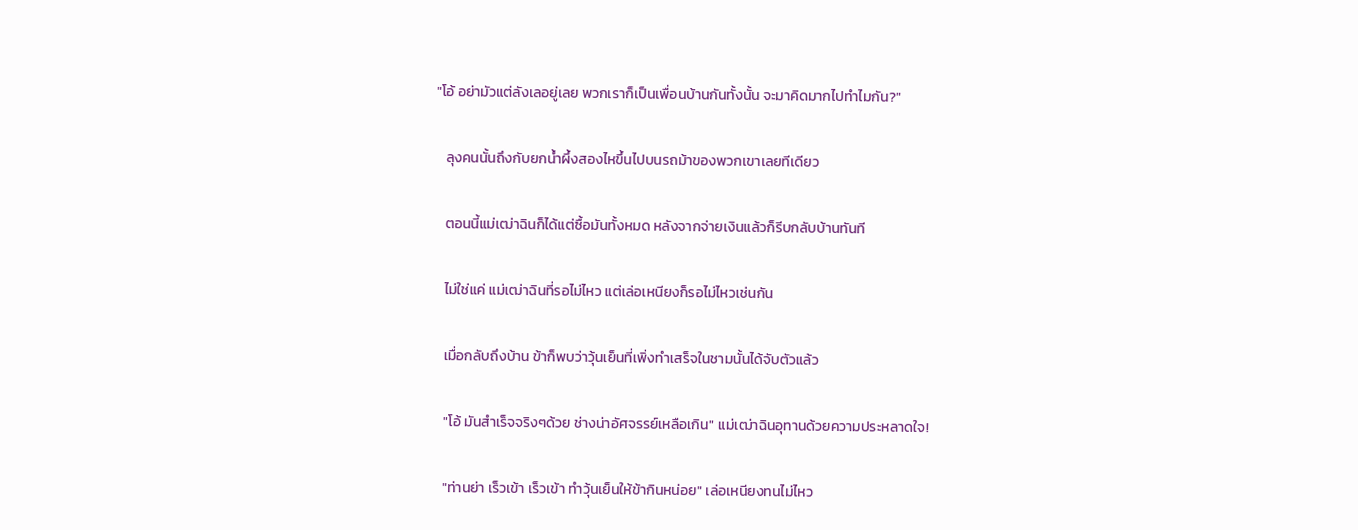"โอ้ อย่ามัวแต่ลังเลอยู่เลย พวกเราก็เป็นเพื่อนบ้านกันทั้งนั้น จะมาคิดมากไปทำไมกัน?"


   ลุงคนนั้นถึงกับยกน้ำผึ้งสองไหขึ้นไปบนรถม้าของพวกเขาเลยทีเดียว


   ตอนนี้แม่เฒ่าฉินก็ได้แต่ซื้อมันทั้งหมด หลังจากจ่ายเงินแล้วก็รีบกลับบ้านทันที


   ไม่ใช่แค่ แม่เฒ่าฉินที่รอไม่ไหว แต่เล่อเหนียงก็รอไม่ไหวเช่นกัน


   เมื่อกลับถึงบ้าน ข้าก็พบว่าวุ้นเย็นที่เพิ่งทำเสร็จในชามนั้นได้จับตัวแล้ว


   "โอ้ มันสำเร็จจริงๆด้วย ช่างน่าอัศจรรย์เหลือเกิน" แม่เฒ่าฉินอุทานด้วยความประหลาดใจ!


   "ท่านย่า เร็วเข้า เร็วเข้า ทำวุ้นเย็นให้ข้ากินหน่อย" เล่อเหนียงทนไม่ไหว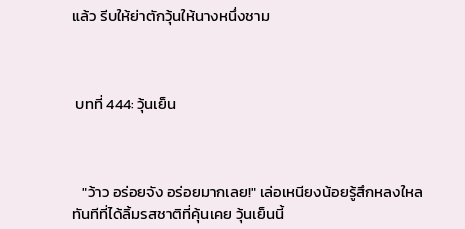แล้ว รีบให้ย่าตักวุ้นให้นางหนึ่งชาม



 บทที่ 444: วุ้นเย็น



   "ว้าว อร่อยจัง อร่อยมากเลย!" เล่อเหนียงน้อยรู้สึกหลงใหลทันทีที่ได้ลิ้มรสชาติที่คุ้นเคย วุ้นเย็นนี้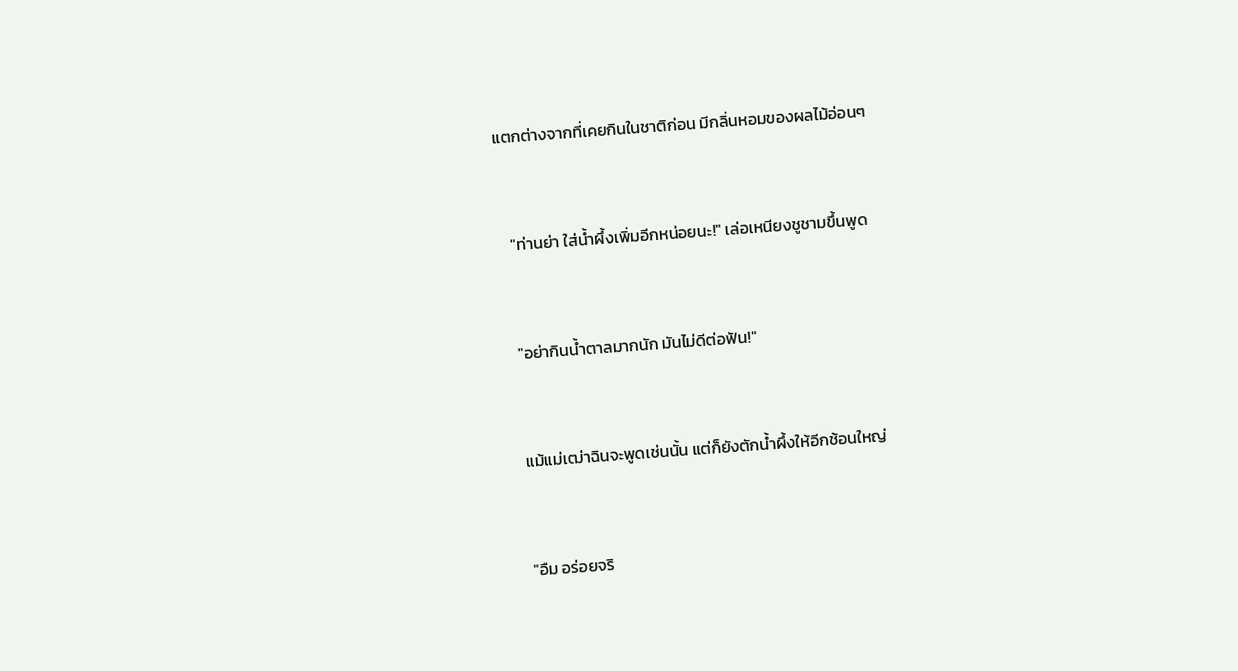แตกต่างจากที่เคยกินในชาติก่อน มีกลิ่นหอมของผลไม้อ่อนๆ


   "ท่านย่า ใส่น้ำผึ้งเพิ่มอีกหน่อยนะ!" เล่อเหนียงชูชามขึ้นพูด


   "อย่ากินน้ำตาลมากนัก มันไม่ดีต่อฟัน!"


   แม้แม่เฒ่าฉินจะพูดเช่นนั้น แต่ก็ยังตักน้ำผึ้งให้อีกช้อนใหญ่


   "อืม อร่อยจริ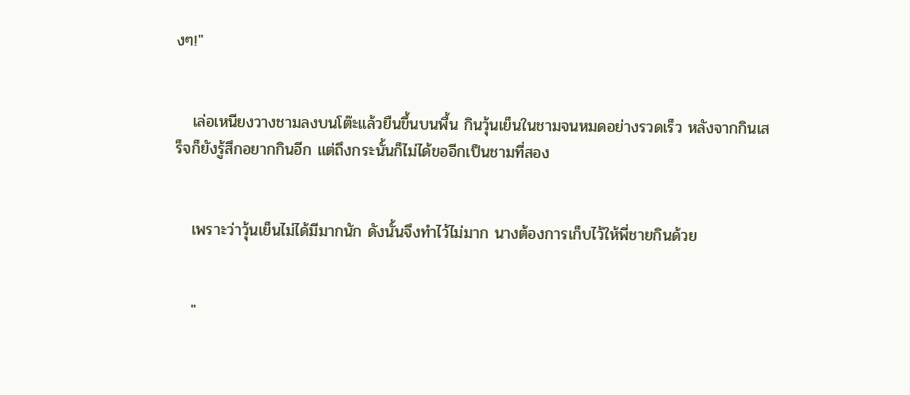งๆ!"


   เล่อเหนียงวางชามลงบนโต๊ะแล้วยืนขึ้นบนพื้น กินวุ้นเย็นในชามจนหมดอย่างรวดเร็ว หลังจากกินเสร็จก็ยังรู้สึกอยากกินอีก แต่ถึงกระนั้นก็ไม่ได้ขออีกเป็นชามที่สอง


   เพราะว่าวุ้นเย็นไม่ได้มีมากนัก ดังนั้นจึงทำไว้ไม่มาก นางต้องการเก็บไว้ให้พี่ชายกินด้วย


   "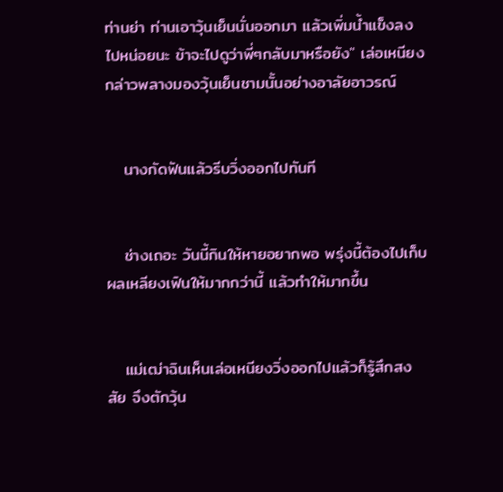ท่านย่า ท่านเอาวุ้นเย็นนั่นออกมา แล้วเพิ่มน้ำแข็งลงไปหน่อยนะ ข้าจะไปดูว่าพี่ๆกลับมาหรือยัง" เล่อเหนียงกล่าวพลางมองวุ้นเย็นชามนั้นอย่างอาลัยอาวรณ์


   นางกัดฟันแล้วรีบวิ่งออกไปทันที


   ช่างเถอะ วันนี้กินให้หายอยากพอ พรุ่งนี้ต้องไปเก็บผลเหลียงเฟินให้มากกว่านี้ แล้วทำให้มากขึ้น


   แม่เฒ่าฉินเห็นเล่อเหนียงวิ่งออกไปแล้วก็รู้สึกสงสัย จึงตักวุ้น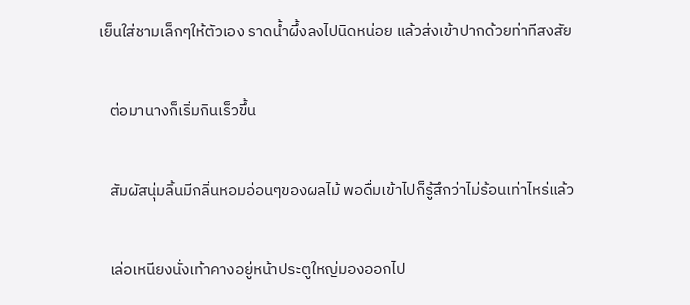เย็นใส่ชามเล็กๆให้ตัวเอง ราดน้ำผึ้งลงไปนิดหน่อย แล้วส่งเข้าปากด้วยท่าทีสงสัย


   ต่อมานางก็เริ่มกินเร็วขึ้น


   สัมผัสนุ่มลิ้นมีกลิ่นหอมอ่อนๆของผลไม้ พอดื่มเข้าไปก็รู้สึกว่าไม่ร้อนเท่าไหร่แล้ว


   เล่อเหนียงนั่งเท้าคางอยู่หน้าประตูใหญ่มองออกไป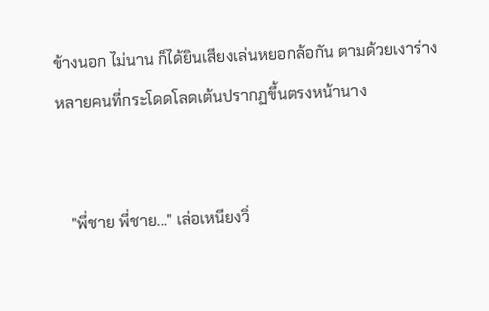ข้างนอก ไม่นาน ก็ได้ยินเสียงเล่นหยอกล้อกัน ตามด้วยเงาร่างหลายคนที่กระโดดโลดเต้นปรากฏขึ้นตรงหน้านาง


   "พี่ชาย พี่ชาย..." เล่อเหนียงวิ่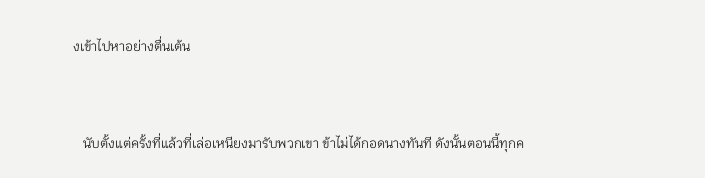งเข้าไปหาอย่างตื่นเต้น


   นับตั้งแต่ครั้งที่แล้วที่เล่อเหนียงมารับพวกเขา ข้าไม่ได้กอดนางทันที ดังนั้นตอนนี้ทุกค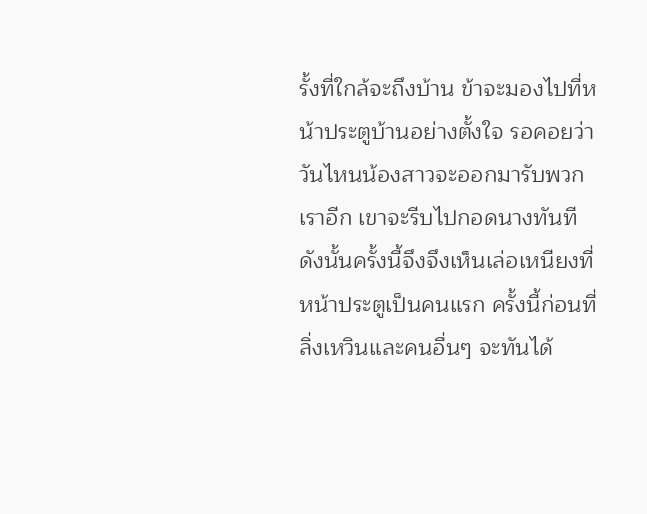รั้งที่ใกล้จะถึงบ้าน ข้าจะมองไปที่หน้าประตูบ้านอย่างตั้งใจ รอคอยว่าวันไหนน้องสาวจะออกมารับพวกเราอีก เขาจะรีบไปกอดนางทันที ดังนั้นครั้งนี้จึงจึงเห็นเล่อเหนียงที่หน้าประตูเป็นคนแรก ครั้งนี้ก่อนที่ลิ่งเหวินและคนอื่นๆ จะทันได้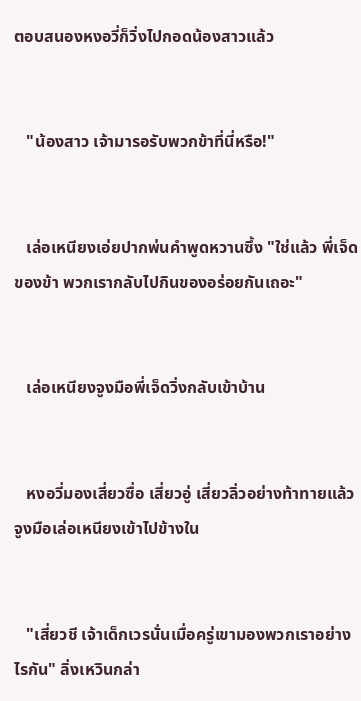ตอบสนองหงอวี่ก็วิ่งไปกอดน้องสาวแล้ว


   "น้องสาว เจ้ามารอรับพวกข้าที่นี่หรือ!"


   เล่อเหนียงเอ่ยปากพ่นคำพูดหวานซึ้ง "ใช่แล้ว พี่เจ็ดของข้า พวกเรากลับไปกินของอร่อยกันเถอะ"


   เล่อเหนียงจูงมือพี่เจ็ดวิ่งกลับเข้าบ้าน


   หงอวี่มองเสี่ยวซื่อ เสี่ยวอู่ เสี่ยวลิ่วอย่างท้าทายแล้วจูงมือเล่อเหนียงเข้าไปข้างใน


   "เสี่ยวชี เจ้าเด็กเวรนั่นเมื่อครู่เขามองพวกเราอย่างไรกัน" ลิ่งเหวินกล่า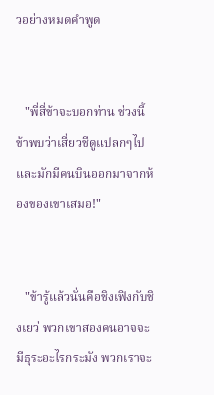วอย่างหมดคำพูด


   "พี่สี่ข้าจะบอกท่าน ช่วงนี้ข้าพบว่าเสี่ยวชีดูแปลกๆไป และมักมีคนบินออกมาจากห้องของเขาเสมอ!"


   "ข้ารู้แล้วนั่นคือชิงเฟิงกับชิงเยว่ พวกเขาสองคนอาจจะมีธุระอะไรกระมัง พวกเราจะ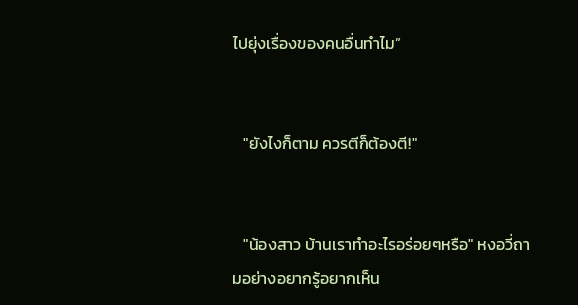ไปยุ่งเรื่องของคนอื่นทำไม”


   "ยังไงก็ตาม ควรตีก็ต้องตี!"


   "น้องสาว บ้านเราทำอะไรอร่อยๆหรือ" หงอวี่ถามอย่างอยากรู้อยากเห็น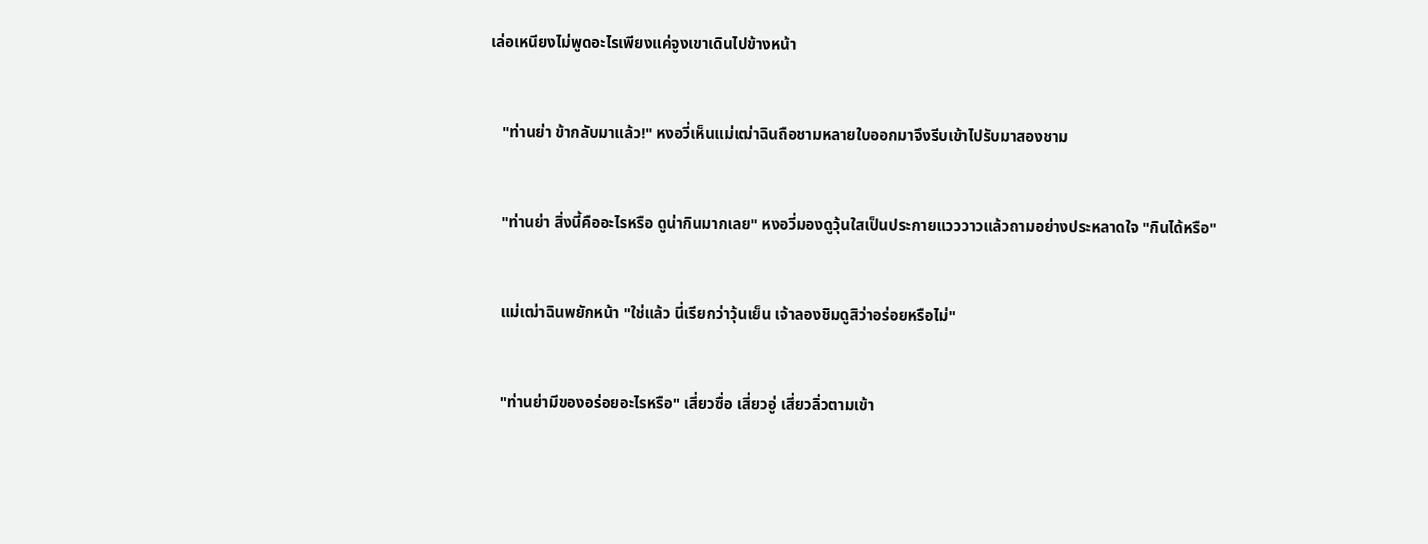เล่อเหนียงไม่พูดอะไรเพียงแค่จูงเขาเดินไปข้างหน้า


   "ท่านย่า ข้ากลับมาแล้ว!" หงอวี่เห็นแม่เฒ่าฉินถือชามหลายใบออกมาจึงรีบเข้าไปรับมาสองชาม


   "ท่านย่า สิ่งนี้คืออะไรหรือ ดูน่ากินมากเลย" หงอวี่มองดูวุ้นใสเป็นประกายแวววาวแล้วถามอย่างประหลาดใจ "กินได้หรือ"


   แม่เฒ่าฉินพยักหน้า "ใช่แล้ว นี่เรียกว่าวุ้นเย็น เจ้าลองชิมดูสิว่าอร่อยหรือไม่"


   "ท่านย่ามีของอร่อยอะไรหรือ" เสี่ยวซื่อ เสี่ยวอู่ เสี่ยวลิ่วตามเข้า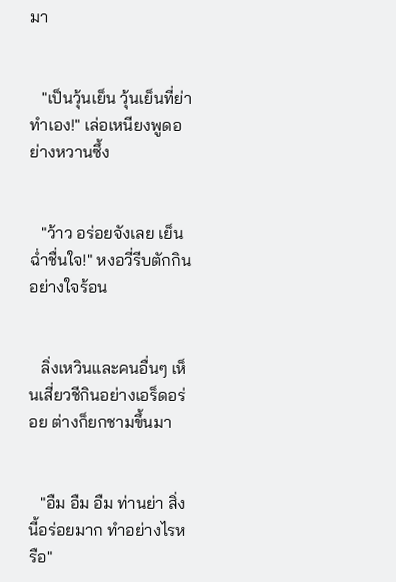มา


   "เป็นวุ้นเย็น วุ้นเย็นที่ย่าทำเอง!" เล่อเหนียงพูดอย่างหวานซึ้ง


   "ว้าว อร่อยจังเลย เย็นฉ่ำชื่นใจ!" หงอวี่รีบตักกินอย่างใจร้อน


   ลิ่งเหวินและคนอื่นๆ เห็นเสี่ยวชีกินอย่างเอร็ดอร่อย ต่างก็ยกชามขึ้นมา


   "อืม อืม อืม ท่านย่า สิ่งนี้อร่อยมาก ทำอย่างไรหรือ"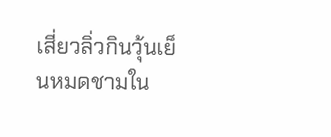เสี่ยวลิ่วกินวุ้นเย็นหมดชามใน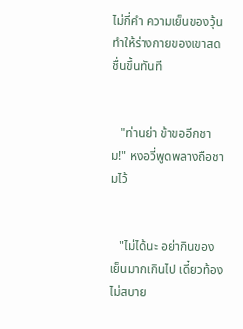ไม่กี่คำ ความเย็นของวุ้นทำให้ร่างกายของเขาสดชื่นขึ้นทันที


   "ท่านย่า ข้าขออีกชาม!" หงอวี่พูดพลางถือชามไว้


   "ไม่ได้นะ อย่ากินของเย็นมากเกินไป เดี๋ยวท้องไม่สบาย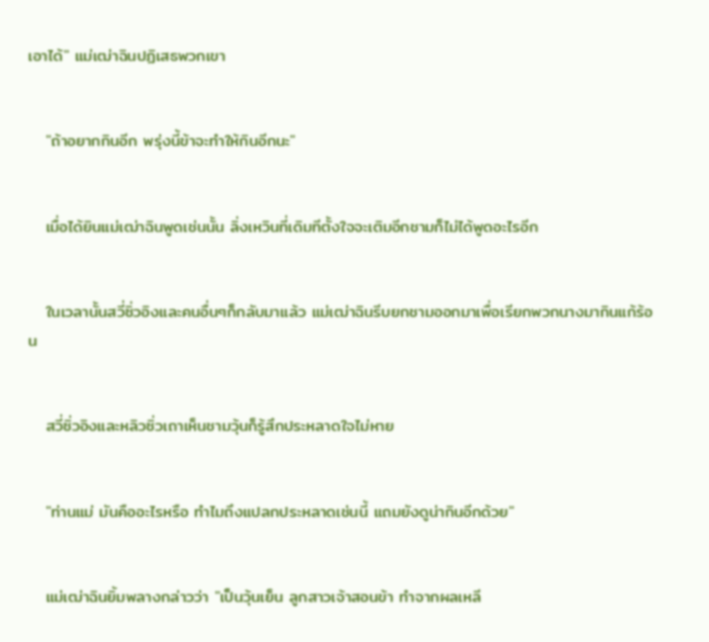เอาได้" แม่เฒ่าฉินปฏิเสธพวกเขา


   "ถ้าอยากกินอีก พรุ่งนี้ข้าจะทำให้กินอีกนะ"


   เมื่อได้ยินแม่เฒ่าฉินพูดเช่นนั้น ลิ่งเหวินที่เดิมทีตั้งใจจะเติมอีกชามก็ไม่ได้พูดอะไรอีก


   ในเวลานั้นสวี่ซิ่วอิงและคนอื่นๆก็กลับมาแล้ว แม่เฒ่าฉินรีบยกชามออกมาเพื่อเรียกพวกนางมากินแก้ร้อน


   สวี่ซิ่วอิงและหลิวซิ่วเถาเห็นชามวุ้นก็รู้สึกประหลาดใจไม่หาย


   "ท่านแม่ มันคืออะไรหรือ ทำไมถึงแปลกประหลาดเช่นนี้ แถมยังดูน่ากินอีกด้วย"


   แม่เฒ่าฉินยิ้มพลางกล่าวว่า "เป็นวุ้นเย็น ลูกสาวเจ้าสอนข้า ทำจากผลเหลี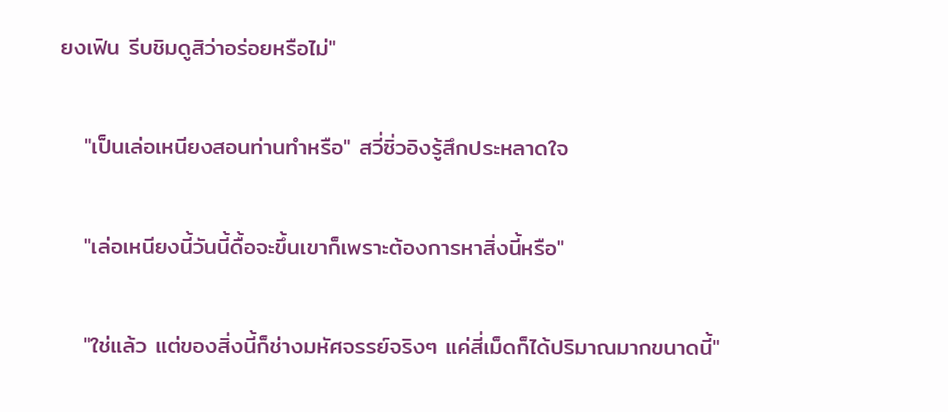ยงเฟิน รีบชิมดูสิว่าอร่อยหรือไม่"


   "เป็นเล่อเหนียงสอนท่านทำหรือ" สวี่ซิ่วอิงรู้สึกประหลาดใจ


   "เล่อเหนียงนี้วันนี้ดื้อจะขึ้นเขาก็เพราะต้องการหาสิ่งนี้หรือ"


   "ใช่แล้ว แต่ของสิ่งนี้ก็ช่างมหัศจรรย์จริงๆ แค่สี่เม็ดก็ได้ปริมาณมากขนาดนี้"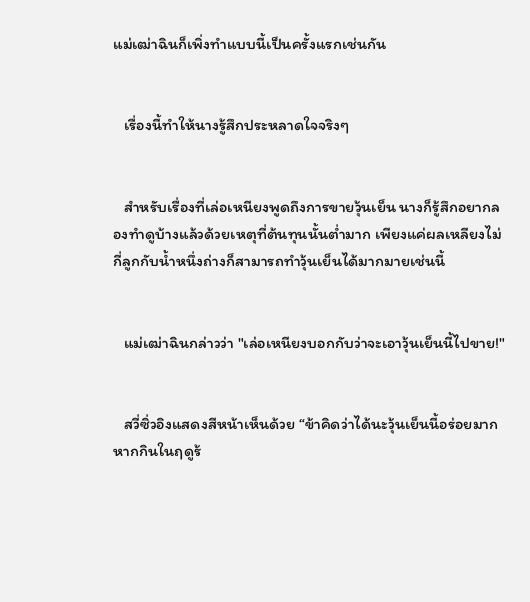แม่เฒ่าฉินก็เพิ่งทำแบบนี้เป็นครั้งแรกเช่นกัน


   เรื่องนี้ทำให้นางรู้สึกประหลาดใจจริงๆ


   สำหรับเรื่องที่เล่อเหนียงพูดถึงการขายวุ้นเย็น นางก็รู้สึกอยากลองทำดูบ้างแล้วด้วยเหตุที่ต้นทุนนั้นต่ำมาก เพียงแค่ผลเหลียงไม่กี่ลูกกับน้ำหนึ่งถ่างก็สามารถทำวุ้นเย็นได้มากมายเช่นนี้


   แม่เฒ่าฉินกล่าวว่า "เล่อเหนียงบอกกับว่าจะเอาวุ้นเย็นนี้ไปขาย!"


   สวี่ซิ่วอิงแสดงสีหน้าเห็นด้วย “ข้าคิดว่าได้นะวุ้นเย็นนี้อร่อยมาก หากกินในฤดูร้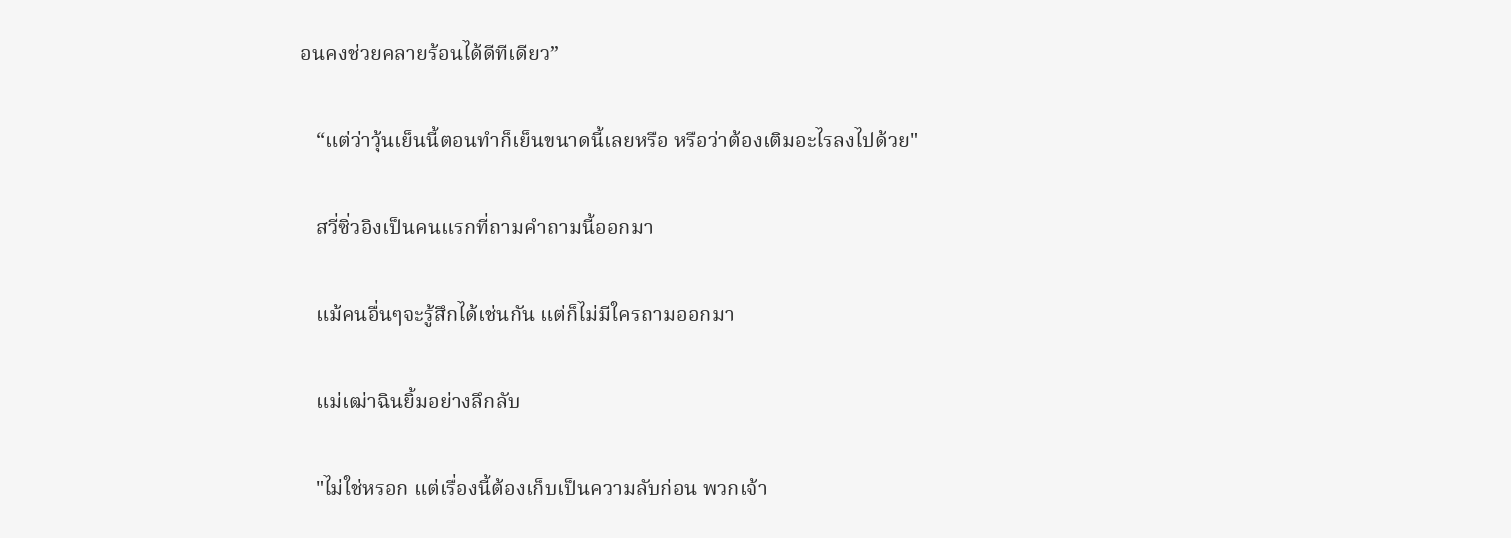อนคงช่วยคลายร้อนได้ดีทีเดียว”


   “แต่ว่าวุ้นเย็นนี้ตอนทำก็เย็นขนาดนี้เลยหรือ หรือว่าต้องเติมอะไรลงไปด้วย"


   สวี่ซิ่วอิงเป็นคนแรกที่ถามคำถามนี้ออกมา


   แม้คนอื่นๆจะรู้สึกได้เช่นกัน แต่ก็ไม่มีใครถามออกมา


   แม่เฒ่าฉินยิ้มอย่างลึกลับ


   "ไม่ใช่หรอก แต่เรื่องนี้ต้องเก็บเป็นความลับก่อน พวกเจ้า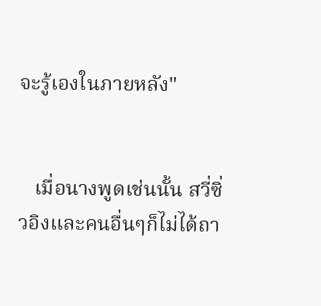จะรู้เองในภายหลัง"


   เมื่อนางพูดเช่นนั้น สวี่ซิ่วอิงและคนอื่นๆก็ไม่ได้ถา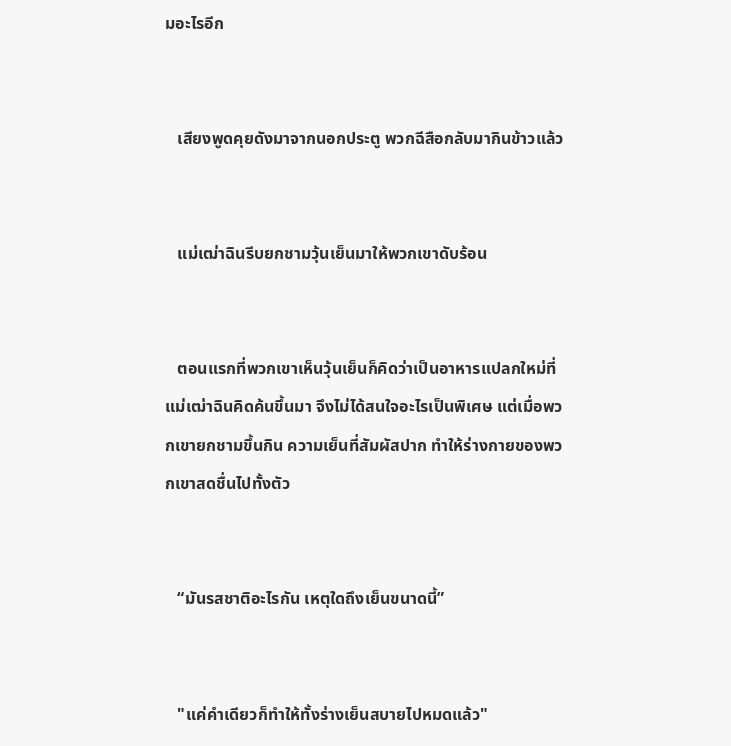มอะไรอีก


   เสียงพูดคุยดังมาจากนอกประตู พวกฉีสือกลับมากินข้าวแล้ว


   แม่เฒ่าฉินรีบยกชามวุ้นเย็นมาให้พวกเขาดับร้อน


   ตอนแรกที่พวกเขาเห็นวุ้นเย็นก็คิดว่าเป็นอาหารแปลกใหม่ที่แม่เฒ่าฉินคิดค้นขึ้นมา จึงไม่ได้สนใจอะไรเป็นพิเศษ แต่เมื่อพวกเขายกชามขึ้นกิน ความเย็นที่สัมผัสปาก ทำให้ร่างกายของพวกเขาสดชื่นไปทั้งตัว


   “มันรสชาติอะไรกัน เหตุใดถึงเย็นขนาดนี้”


   "แค่คำเดียวก็ทำให้ทั้งร่างเย็นสบายไปหมดแล้ว"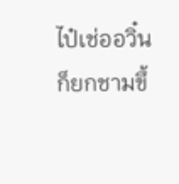ไป๋เช่ออวิ๋นก็ยกชามขึ้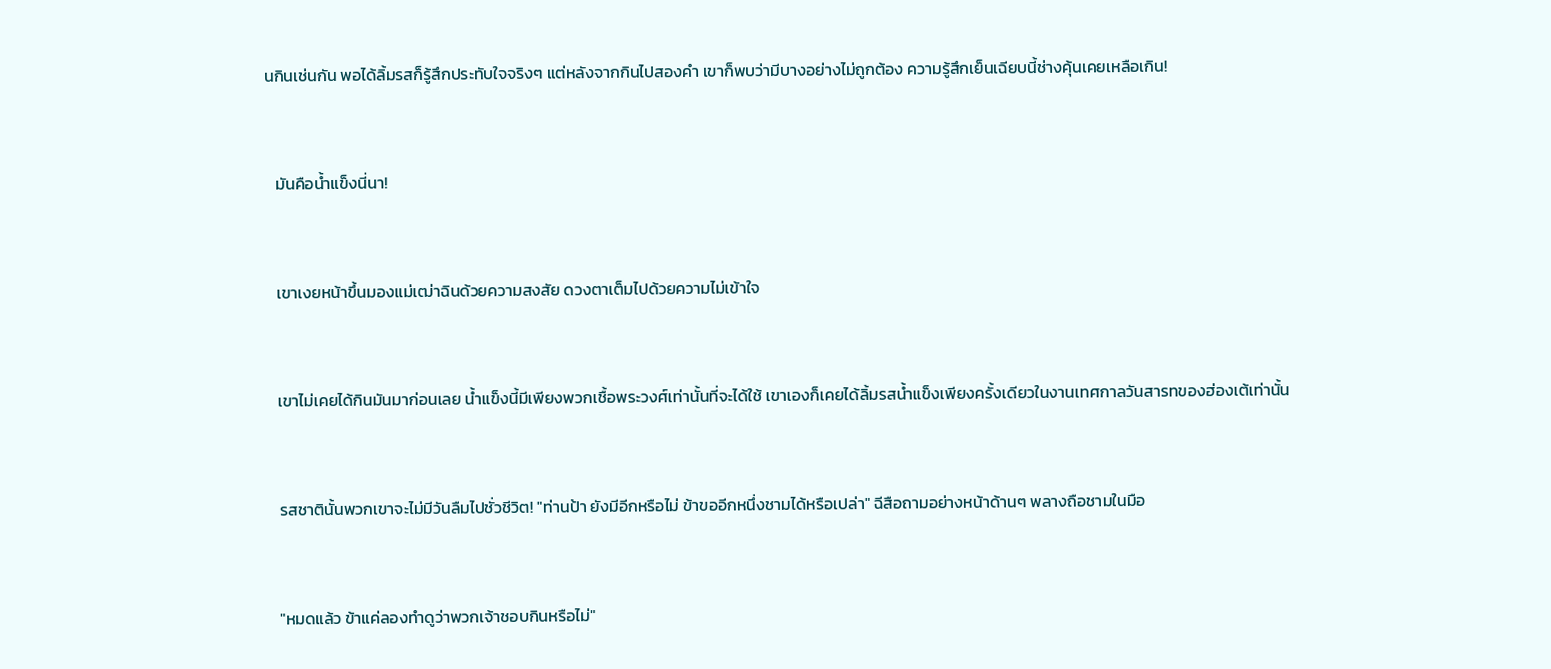นกินเช่นกัน พอได้ลิ้มรสก็รู้สึกประทับใจจริงๆ แต่หลังจากกินไปสองคำ เขาก็พบว่ามีบางอย่างไม่ถูกต้อง ความรู้สึกเย็นเฉียบนี้ช่างคุ้นเคยเหลือเกิน!


   มันคือน้ำแข็งนี่นา!


   เขาเงยหน้าขึ้นมองแม่เฒ่าฉินด้วยความสงสัย ดวงตาเต็มไปด้วยความไม่เข้าใจ


   เขาไม่เคยได้กินมันมาก่อนเลย น้ำแข็งนี้มีเพียงพวกเชื้อพระวงศ์เท่านั้นที่จะได้ใช้ เขาเองก็เคยได้ลิ้มรสน้ำแข็งเพียงครั้งเดียวในงานเทศกาลวันสารทของฮ่องเต้เท่านั้น


   รสชาตินั้นพวกเขาจะไม่มีวันลืมไปชั่วชีวิต! "ท่านป้า ยังมีอีกหรือไม่ ข้าขออีกหนึ่งชามได้หรือเปล่า" ฉีสือถามอย่างหน้าด้านๆ พลางถือชามในมือ


   "หมดแล้ว ข้าแค่ลองทำดูว่าพวกเจ้าชอบกินหรือไม่"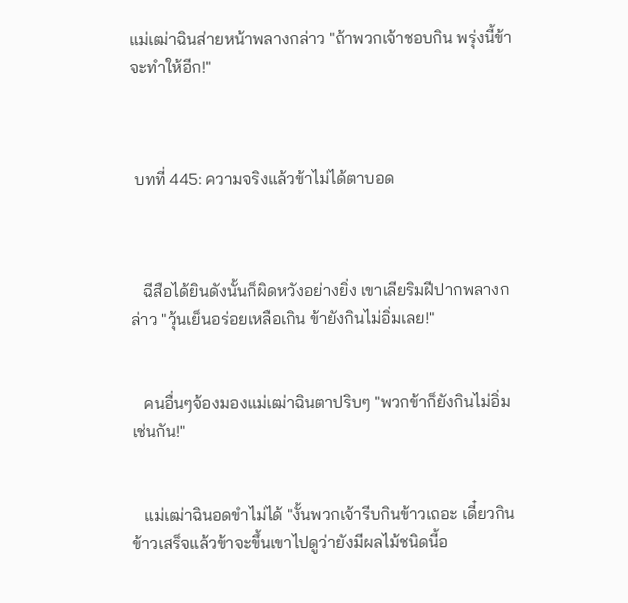แม่เฒ่าฉินส่ายหน้าพลางกล่าว "ถ้าพวกเจ้าชอบกิน พรุ่งนี้ข้าจะทำให้อีก!"



 บทที่ 445: ความจริงแล้วข้าไม่ได้ตาบอด



   ฉีสือได้ยินดังนั้นก็ผิดหวังอย่างยิ่ง เขาเลียริมฝีปากพลางกล่าว "วุ้นเย็นอร่อยเหลือเกิน ข้ายังกินไม่อิ่มเลย!"


   คนอื่นๆจ้องมองแม่เฒ่าฉินตาปริบๆ "พวกข้าก็ยังกินไม่อิ่มเช่นกัน!"


   แม่เฒ่าฉินอดขำไม่ได้ "งั้นพวกเจ้ารีบกินข้าวเถอะ เดี๋ยวกินข้าวเสร็จแล้วข้าจะขึ้นเขาไปดูว่ายังมีผลไม้ชนิดนี้อ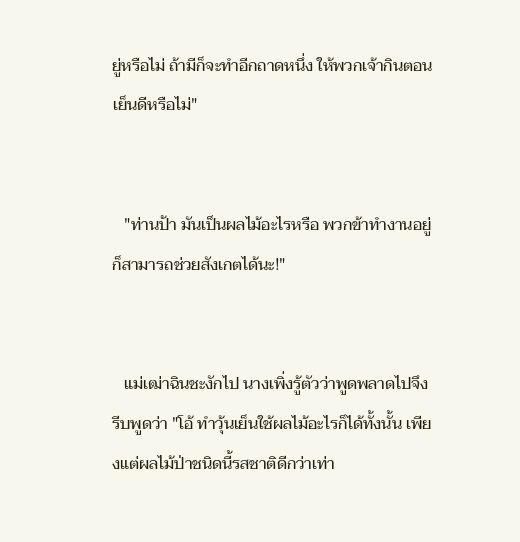ยู่หรือไม่ ถ้ามีก็จะทำอีกถาดหนึ่ง ให้พวกเจ้ากินตอนเย็นดีหรือไม่"


   "ท่านป้า มันเป็นผลไม้อะไรหรือ พวกข้าทำงานอยู่ก็สามารถช่วยสังเกตได้นะ!"


   แม่เฒ่าฉินชะงักไป นางเพิ่งรู้ตัวว่าพูดพลาดไปจึงรีบพูดว่า "โอ้ ทำวุ้นเย็นใช้ผลไม้อะไรก็ได้ทั้งนั้น เพียงแต่ผลไม้ป่าชนิดนี้รสชาติดีกว่าเท่า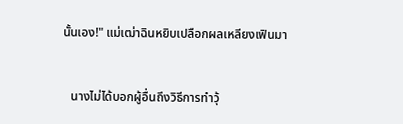นั้นเอง!" แม่เฒ่าฉินหยิบเปลือกผลเหลียงเฟินมา


   นางไม่ได้บอกผู้อื่นถึงวิธีการทำวุ้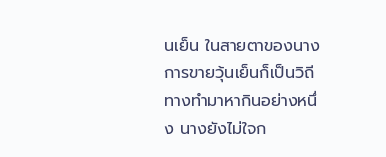นเย็น ในสายตาของนางการขายวุ้นเย็นก็เป็นวิถีทางทำมาหากินอย่างหนึ่ง นางยังไม่ใจก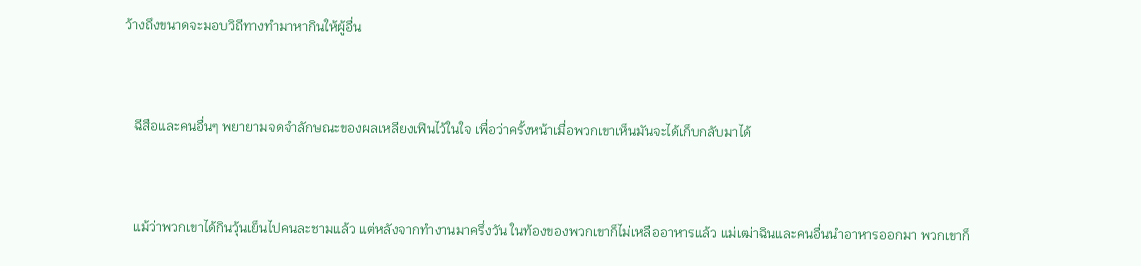ว้างถึงขนาดจะมอบวิถีทางทำมาหากินให้ผู้อื่น


   ฉีสือและคนอื่นๆ พยายามจดจำลักษณะของผลเหลียงเฟินไว้ในใจ เพื่อว่าครั้งหน้าเมื่อพวกเขาเห็นมันจะได้เก็บกลับมาได้


   แม้ว่าพวกเขาได้กินวุ้นเย็นไปคนละชามแล้ว แต่หลังจากทำงานมาครึ่งวัน ในท้องของพวกเขาก็ไม่เหลืออาหารแล้ว แม่เฒ่าฉินและคนอื่นนำอาหารออกมา พวกเขาก็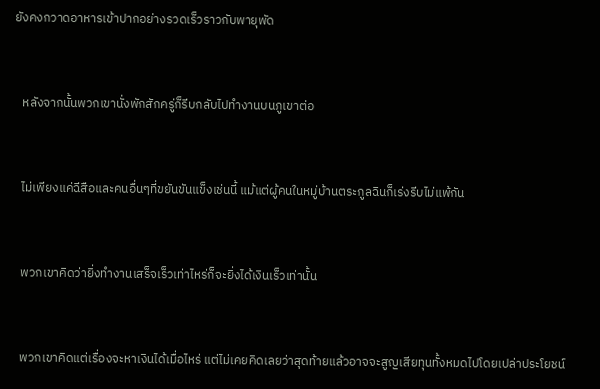ยังคงกวาดอาหารเข้าปากอย่างรวดเร็วราวกับพายุพัด


   หลังจากนั้นพวกเขานั่งพักสักครู่ก็รีบกลับไปทำงานบนภูเขาต่อ


   ไม่เพียงแค่ฉีสือและคนอื่นๆที่ขยันขันแข็งเช่นนี้ แม้แต่ผู้คนในหมู่บ้านตระกูลฉินก็เร่งรีบไม่แพ้กัน


   พวกเขาคิดว่ายิ่งทำงานเสร็จเร็วเท่าไหร่ก็จะยิ่งได้เงินเร็วเท่านั้น


   พวกเขาคิดแต่เรื่องจะหาเงินได้เมื่อไหร่ แต่ไม่เคยคิดเลยว่าสุดท้ายแล้วอาจจะสูญเสียทุนทั้งหมดไปโดยเปล่าประโยชน์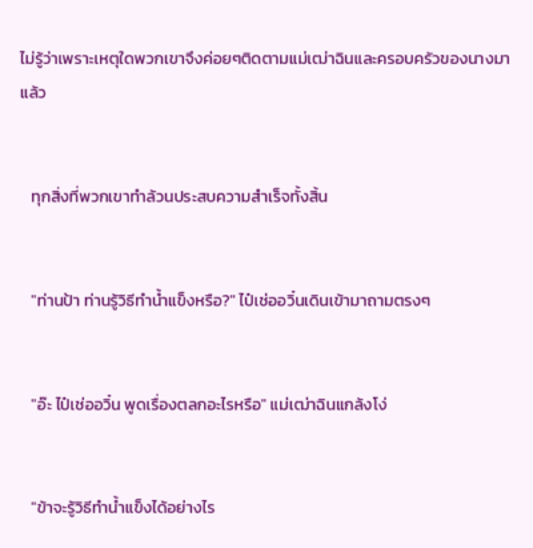ไม่รู้ว่าเพราะเหตุใดพวกเขาจึงค่อยๆติดตามแม่เฒ่าฉินและครอบครัวของนางมาแล้ว


   ทุกสิ่งที่พวกเขาทำล้วนประสบความสำเร็จทั้งสิ้น


   "ท่านป้า ท่านรู้วิธีทำน้ำแข็งหรือ?" ไป๋เช่ออวิ๋นเดินเข้ามาถามตรงๆ


   "อ๊ะ ไป๋เช่ออวิ๋น พูดเรื่องตลกอะไรหรือ" แม่เฒ่าฉินแกล้งโง่


   "ข้าจะรู้วิธีทำน้ำแข็งได้อย่างไร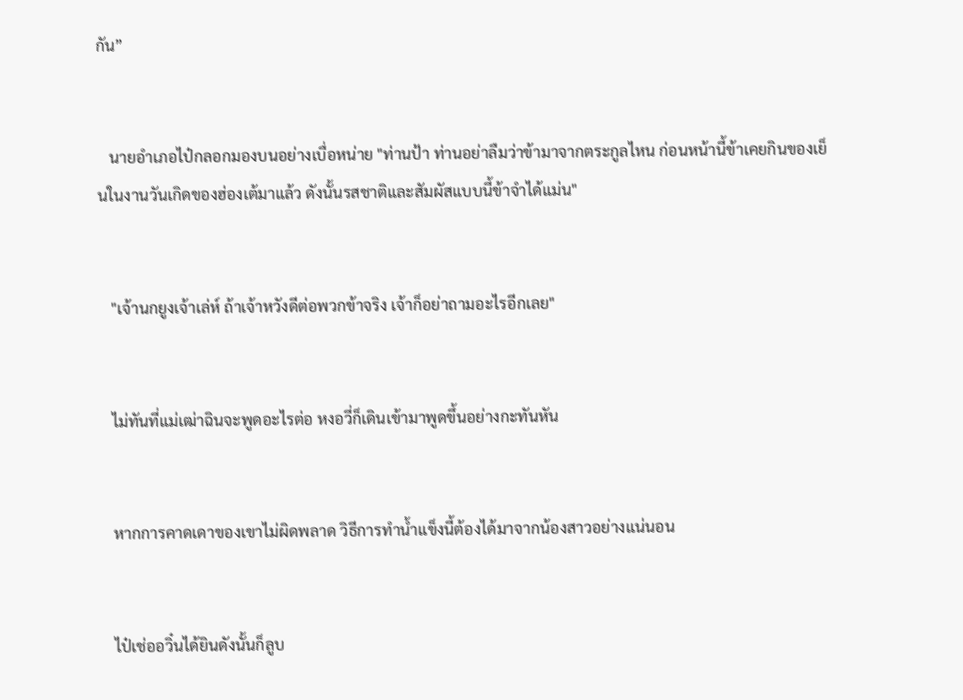กัน”


   นายอำเภอไป๋กลอกมองบนอย่างเบื่อหน่าย "ท่านป้า ท่านอย่าลืมว่าข้ามาจากตระกูลไหน ก่อนหน้านี้ข้าเคยกินของเย็นในงานวันเกิดของฮ่องเต้มาแล้ว ดังนั้นรสชาติและสัมผัสแบบนี้ข้าจำได้แม่น"


   "เจ้านกยูงเจ้าเล่ห์ ถ้าเจ้าหวังดีต่อพวกข้าจริง เจ้าก็อย่าถามอะไรอีกเลย"


   ไม่ทันที่แม่เฒ่าฉินจะพูดอะไรต่อ หงอวี่ก็เดินเข้ามาพูดขึ้นอย่างกะทันหัน


   หากการคาดเดาของเขาไม่ผิดพลาด วิธีการทำน้ำแข็งนี้ต้องได้มาจากน้องสาวอย่างแน่นอน


   ไป๋เช่ออวิ๋นได้ยินดังนั้นก็ลูบ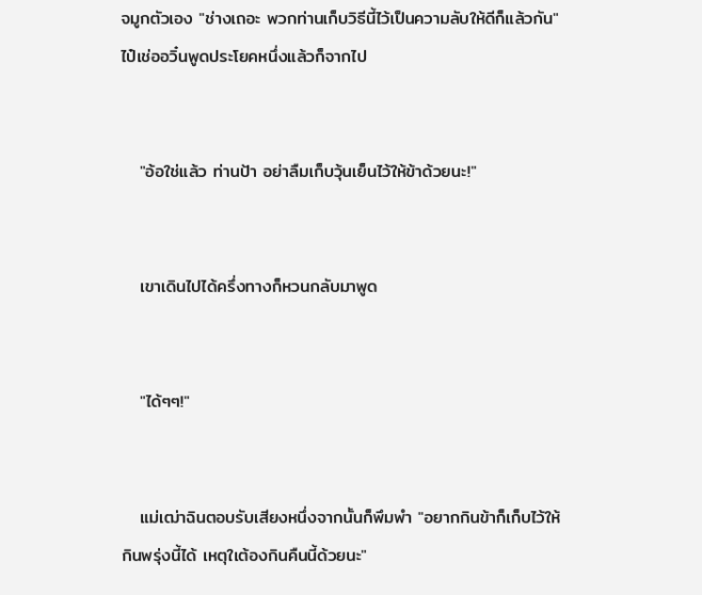จมูกตัวเอง "ช่างเถอะ พวกท่านเก็บวิธีนี้ไว้เป็นความลับให้ดีก็แล้วกัน" ไป๋เช่ออวิ๋นพูดประโยคหนึ่งแล้วก็จากไป


   "อ้อใช่แล้ว ท่านป้า อย่าลืมเก็บวุ้นเย็นไว้ให้ข้าด้วยนะ!"


   เขาเดินไปได้ครึ่งทางก็หวนกลับมาพูด


   "ได้ๆๆ!"


   แม่เฒ่าฉินตอบรับเสียงหนึ่งจากนั้นก็พึมพำ "อยากกินข้าก็เก็บไว้ให้กินพรุ่งนี้ได้ เหตุใเต้องกินคืนนี้ด้วยนะ"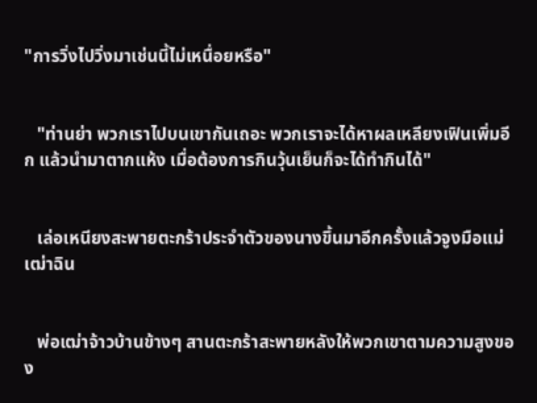"การวิ่งไปวิ่งมาเช่นนี้ไม่เหนื่อยหรือ"


   "ท่านย่า พวกเราไปบนเขากันเถอะ พวกเราจะได้หาผลเหลียงเฟินเพิ่มอีก แล้วนำมาตากแห้ง เมื่อต้องการกินวุ้นเย็นก็จะได้ทำกินได้"


   เล่อเหนียงสะพายตะกร้าประจำตัวของนางขึ้นมาอีกครั้งแล้วจูงมือแม่เฒ่าฉิน


   พ่อเฒ่าจ้าวบ้านข้างๆ สานตะกร้าสะพายหลังให้พวกเขาตามความสูงของ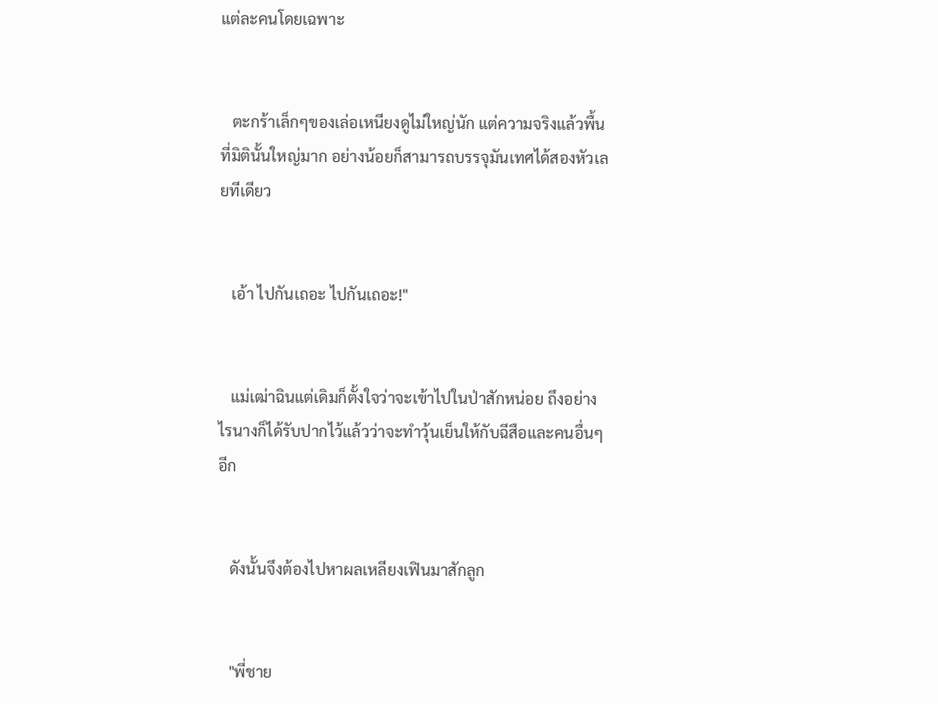แต่ละคนโดยเฉพาะ


   ตะกร้าเล็กๆของเล่อเหนียงดูไม่ใหญ่นัก แต่ความจริงแล้วพื้นที่มิตินั้นใหญ่มาก อย่างน้อยก็สามารถบรรจุมันเทศได้สองหัวเลยทีเดียว


   เอ้า ไปกันเถอะ ไปกันเถอะ!"


   แม่เฒ่าฉินแต่เดิมก็ตั้งใจว่าจะเข้าไปในป่าสักหน่อย ถึงอย่างไรนางก็ได้รับปากไว้แล้วว่าจะทำวุ้นเย็นให้กับฉีสือและคนอื่นๆอีก


   ดังนั้นจึงต้องไปหาผลเหลียงเฟินมาสักลูก


   "พี่ชาย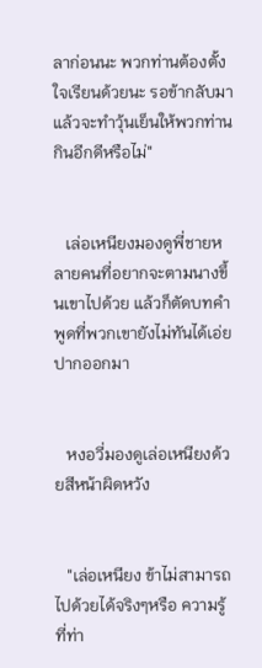ลาก่อนนะ พวกท่านต้องตั้งใจเรียนด้วยนะ รอข้ากลับมาแล้วจะทำวุ้นเย็นให้พวกท่านกินอีกดีหรือไม่"


   เล่อเหนียงมองดูพี่ชายหลายคนที่อยากจะตามนางขึ้นเขาไปด้วย แล้วก็ตัดบทคำพูดที่พวกเขายังไม่ทันได้เอ่ยปากออกมา


   หงอวี่มองดูเล่อเหนียงด้วยสีหน้าผิดหวัง


   "เล่อเหนียง ข้าไม่สามารถไปด้วยได้จริงๆหรือ ความรู้ที่ท่า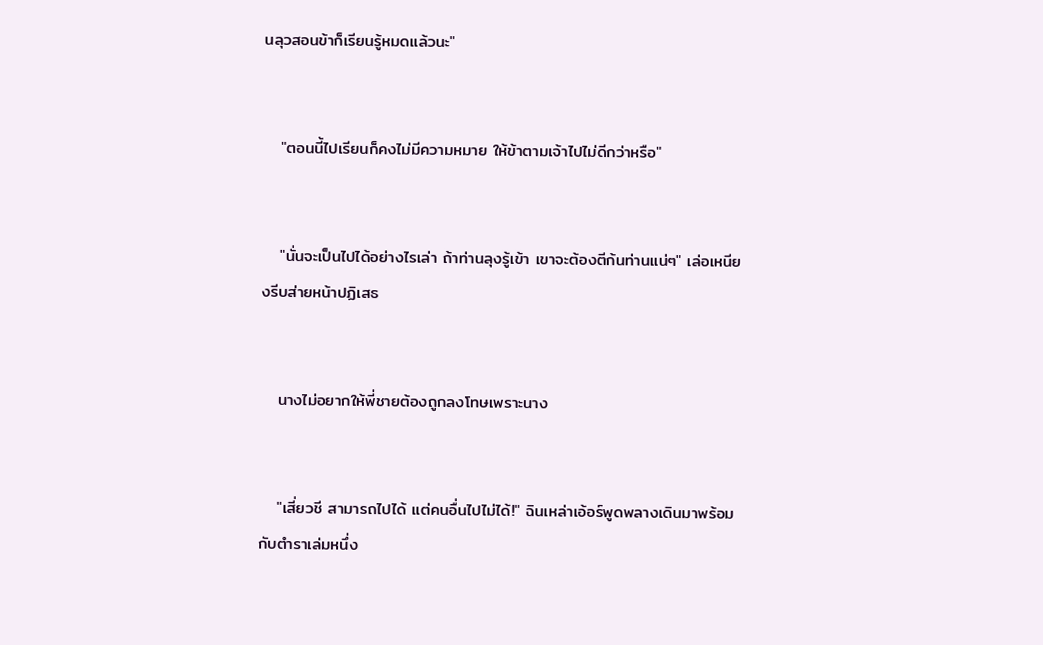นลุวสอนข้าก็เรียนรู้หมดแล้วนะ"


   "ตอนนี้ไปเรียนก็คงไม่มีความหมาย ให้ข้าตามเจ้าไปไม่ดีกว่าหรือ"


   "นั่นจะเป็นไปได้อย่างไรเล่า ถ้าท่านลุงรู้เข้า เขาจะต้องตีก้นท่านแน่ๆ" เล่อเหนียงรีบส่ายหน้าปฏิเสธ


   นางไม่อยากให้พี่ชายต้องถูกลงโทษเพราะนาง


   "เสี่ยวชี สามารถไปได้ แต่คนอื่นไปไม่ได้!" ฉินเหล่าเอ้อร์พูดพลางเดินมาพร้อมกับตำราเล่มหนึ่ง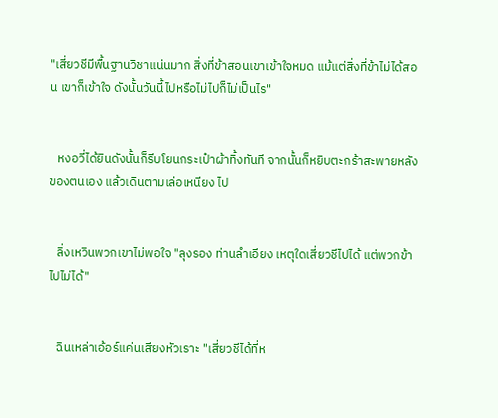"เสี่ยวชีมีพื้นฐานวิชาแน่นมาก สิ่งที่ข้าสอนเขาเข้าใจหมด แม้แต่สิ่งที่ข้าไม่ได้สอน เขาก็เข้าใจ ดังนั้นวันนี้ไปหรือไม่ไปก็ไม่เป็นไร"


   หงอวี่ได้ยินดังนั้นก็รีบโยนกระเป๋าผ้าทิ้งทันที จากนั้นก็หยิบตะกร้าสะพายหลังของตนเอง แล้วเดินตามเล่อเหนียง ไป


   ลิ่งเหวินพวกเขาไม่พอใจ "ลุงรอง ท่านลำเอียง เหตุใดเสี่ยวชีไปได้ แต่พวกข้าไปไม่ได้"


   ฉินเหล่าเอ้อร์แค่นเสียงหัวเราะ "เสี่ยวชีได้ที่ห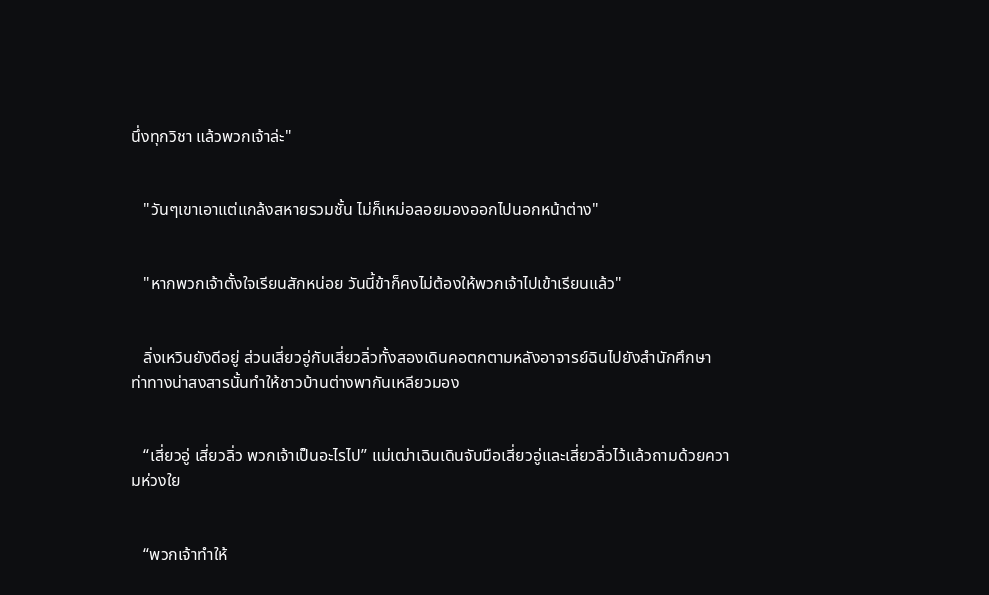นึ่งทุกวิชา แล้วพวกเจ้าล่ะ"


   "วันๆเขาเอาแต่แกล้งสหายรวมชั้น ไม่ก็เหม่อลอยมองออกไปนอกหน้าต่าง"


   "หากพวกเจ้าตั้งใจเรียนสักหน่อย วันนี้ข้าก็คงไม่ต้องให้พวกเจ้าไปเข้าเรียนแล้ว"


   ลิ่งเหวินยังดีอยู่ ส่วนเสี่ยวอู่กับเสี่ยวลิ่วทั้งสองเดินคอตกตามหลังอาจารย์ฉินไปยังสำนักศึกษา ท่าทางน่าสงสารนั้นทำให้ชาวบ้านต่างพากันเหลียวมอง


   “เสี่ยวอู่ เสี่ยวลิ่ว พวกเจ้าเป็นอะไรไป” แม่เฒ่าเฉินเดินจับมือเสี่ยวอู่และเสี่ยวลิ่วไว้แล้วถามด้วยความห่วงใย


   “พวกเจ้าทำให้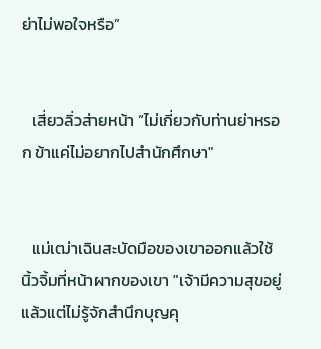ย่าไม่พอใจหรือ”


   เสี่ยวลิ่วส่ายหน้า “ไม่เกี่ยวกับท่านย่าหรอก ข้าแค่ไม่อยากไปสำนักศึกษา"


   แม่เฒ่าเฉินสะบัดมือของเขาออกแล้วใช้นิ้วจิ้มที่หน้าผากของเขา "เจ้ามีความสุขอยู่แล้วแต่ไม่รู้จักสำนึกบุญคุ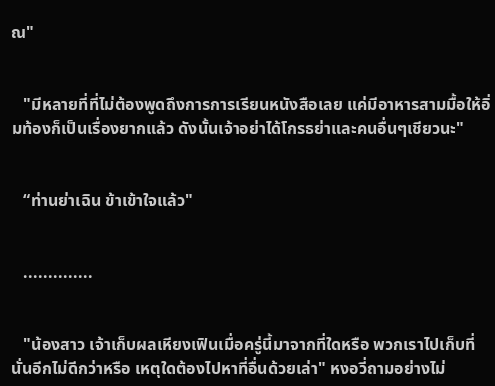ณ"


   "มีหลายที่ที่ไม่ต้องพูดถึงการการเรียนหนังสือเลย แค่มีอาหารสามมื้อให้อิ่มท้องก็เป็นเรื่องยากแล้ว ดังนั้นเจ้าอย่าได้โกรธย่าและคนอื่นๆเชียวนะ"


   “ท่านย่าเฉิน ข้าเข้าใจแล้ว"


   ..............


   "น้องสาว เจ้าเก็บผลเหียงเฟินเมื่อครู่นี้มาจากที่ใดหรือ พวกเราไปเก็บที่นั่นอีกไม่ดีกว่าหรือ เหตุใดต้องไปหาที่อื่นด้วยเล่า" หงอวี่ถามอย่างไม่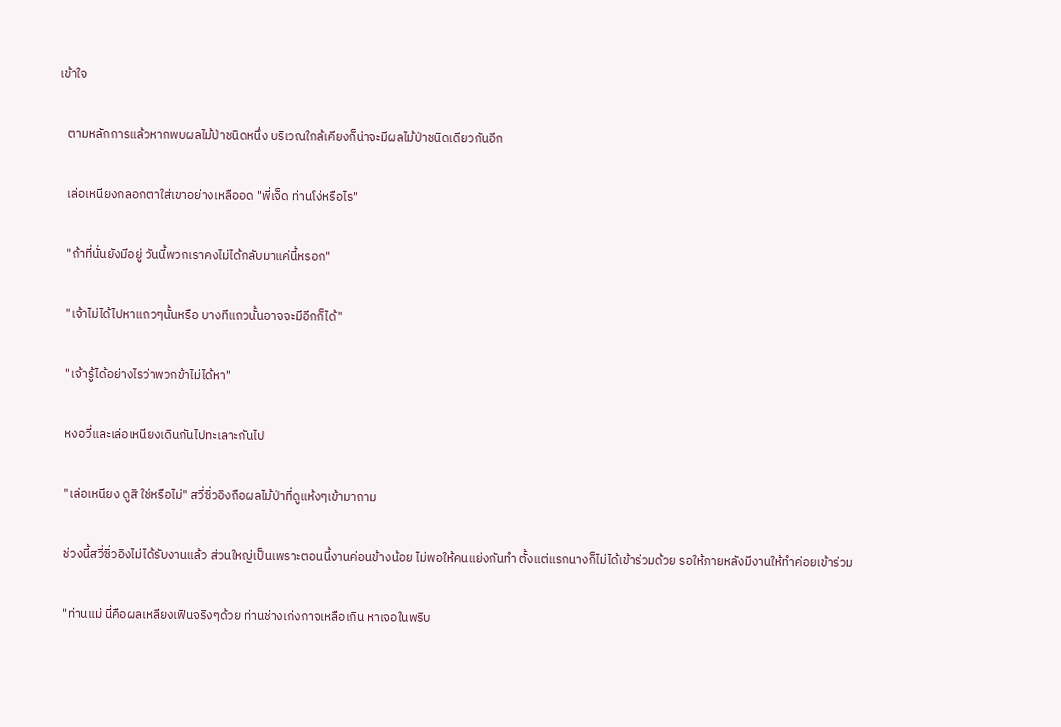เข้าใจ


   ตามหลักการแล้วหากพบผลไม้ป่าชนิดหนึ่ง บริเวณใกล้เคียงก็น่าจะมีผลไม้ป่าชนิดเดียวกันอีก


   เล่อเหนียงกลอกตาใส่เขาอย่างเหลืออด "พี่เจ็ด ท่านโง่หรือไร"


   "ถ้าที่นั่นยังมีอยู่ วันนี้พวกเราคงไม่ได้กลับมาแค่นี้หรอก"


   "เจ้าไม่ได้ไปหาแถวๆนั้นหรือ บางทีแถวนั้นอาจจะมีอีกก็ได้"


   "เจ้ารู้ได้อย่างไรว่าพวกข้าไม่ได้หา"


   หงอวี่และเล่อเหนียงเดินกันไปทะเลาะกันไป


   "เล่อเหนียง ดูสิ ใช่หรือไม่" สวี่ซิ่วอิงถือผลไม้ป่าที่ดูแห้งๆเข้ามาถาม


   ช่วงนี้สวี่ซิ่วอิงไม่ได้รับงานแล้ว ส่วนใหญ่เป็นเพราะตอนนี้งานค่อนข้างน้อย ไม่พอให้คนแย่งกันทำ ตั้งแต่แรกนางก็ไม่ได้เข้าร่วมด้วย รอให้ภายหลังมีงานให้ทำค่อยเข้าร่วม


   "ท่านแม่ นี่คือผลเหลียงเฟินจริงๆด้วย ท่านช่างเก่งกาจเหลือเกิน หาเจอในพริบ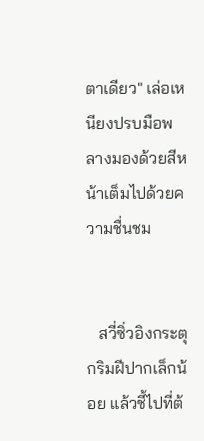ตาเดียว" เล่อเหนียงปรบมือพลางมองด้วยสีหน้าเต็มไปด้วยความชื่นชม


   สวี่ซิ่วอิงกระตุกริมฝีปากเล็กน้อย แล้วชี้ไปที่ต้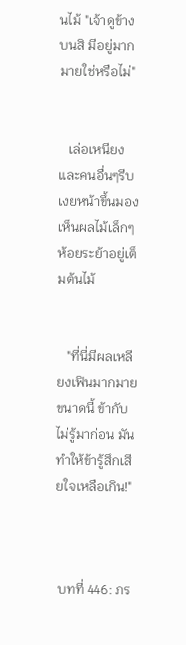นไม้ "เจ้าดูข้างบนสิ มีอยู่มากมายใช่หรือไม่"


   เล่อเหนียงและคนอื่นๆรีบเงยหน้าขึ้นมองเห็นผลไม้เล็กๆ ห้อยระย้าอยู่เต็มต้นไม้


   "ที่นี่มีผลเหลียงเฟินมากมายขนาดนี้ ข้ากับไม่รู้มาก่อน มันทำให้ข้ารู้สึกเสียใจเหลือเกิน!"



 บทที่ 446: ภร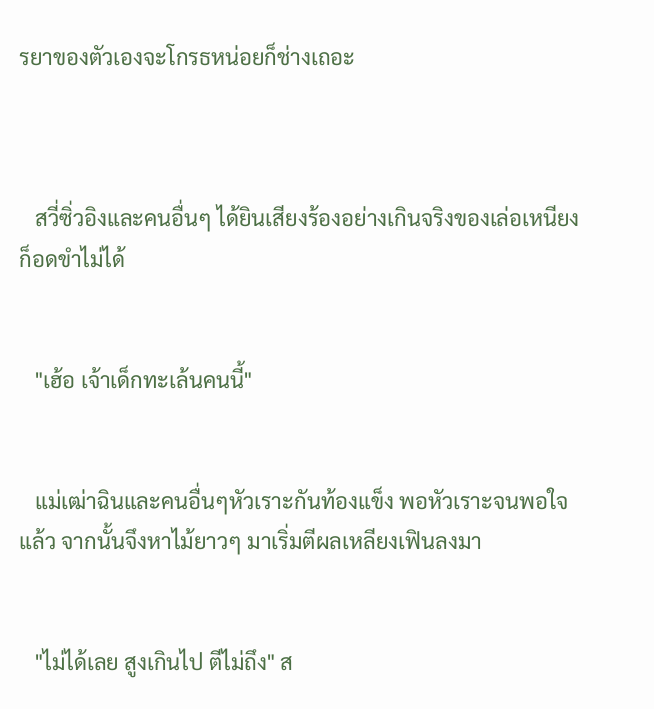รยาของตัวเองจะโกรธหน่อยก็ช่างเถอะ



   สวี่ซิ่วอิงและคนอื่นๆ ได้ยินเสียงร้องอย่างเกินจริงของเล่อเหนียงก็อดขำไม่ได้


   "เฮ้อ เจ้าเด็กทะเล้นคนนี้"


   แม่เฒ่าฉินและคนอื่นๆหัวเราะกันท้องแข็ง พอหัวเราะจนพอใจแล้ว จากนั้นจึงหาไม้ยาวๆ มาเริ่มตีผลเหลียงเฟินลงมา


   "ไม่ได้เลย สูงเกินไป ตีไม่ถึง" ส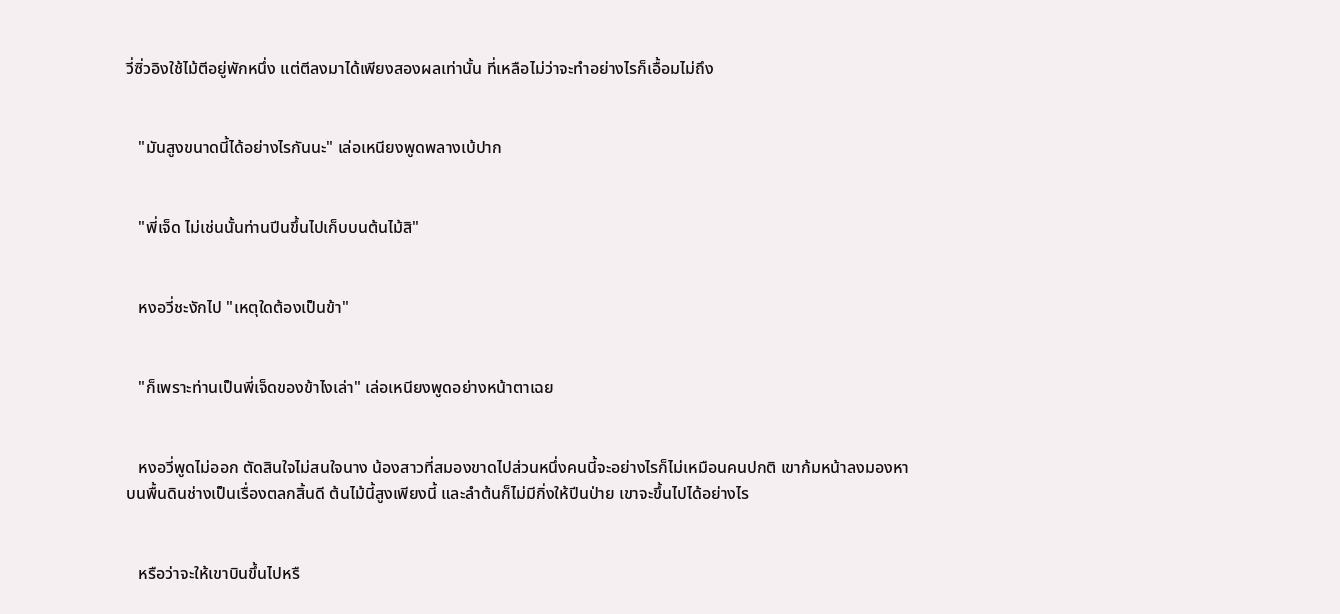วี่ซิ่วอิงใช้ไม้ตีอยู่พักหนึ่ง แต่ตีลงมาได้เพียงสองผลเท่านั้น ที่เหลือไม่ว่าจะทำอย่างไรก็เอื้อมไม่ถึง


   "มันสูงขนาดนี้ได้อย่างไรกันนะ" เล่อเหนียงพูดพลางเบ้ปาก


   "พี่เจ็ด ไม่เช่นนั้นท่านปีนขึ้นไปเก็บบนต้นไม้สิ"


   หงอวี่ชะงักไป "เหตุใดต้องเป็นข้า"


   "ก็เพราะท่านเป็นพี่เจ็ดของข้าไงเล่า" เล่อเหนียงพูดอย่างหน้าตาเฉย


   หงอวี่พูดไม่ออก ตัดสินใจไม่สนใจนาง น้องสาวที่สมองขาดไปส่วนหนึ่งคนนี้จะอย่างไรก็ไม่เหมือนคนปกติ เขาก้มหน้าลงมองหาบนพื้นดินช่างเป็นเรื่องตลกสิ้นดี ต้นไม้นี้สูงเพียงนี้ และลำต้นก็ไม่มีกิ่งให้ปีนป่าย เขาจะขึ้นไปได้อย่างไร


   หรือว่าจะให้เขาบินขึ้นไปหรื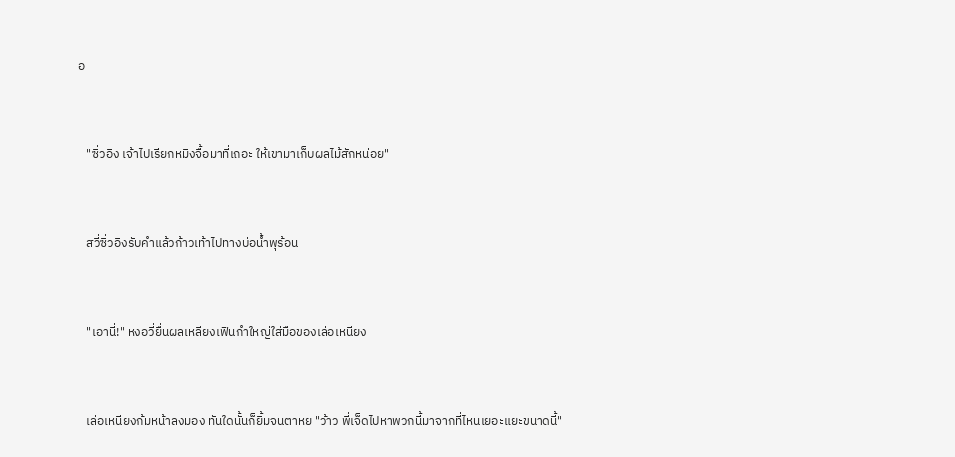อ


   "ซิ่วอิง เจ้าไปเรียกหมิงจื้อมาที่เถอะ ให้เขามาเก็บผลไม้สักหน่อย"


   สวี่ซิ่วอิงรับคำแล้วก้าวเท้าไปทางบ่อน้ำพุร้อน


   "เอานี่!" หงอวี่ยื่นผลเหลียงเฟินกำใหญ่ใส่มือของเล่อเหนียง


   เล่อเหนียงก้มหน้าลงมอง ทันใดนั้นก็ยิ้มจนตาหย "ว้าว พี่เจ็ดไปหาพวกนี้มาจากที่ไหนเยอะแยะขนาดนี้"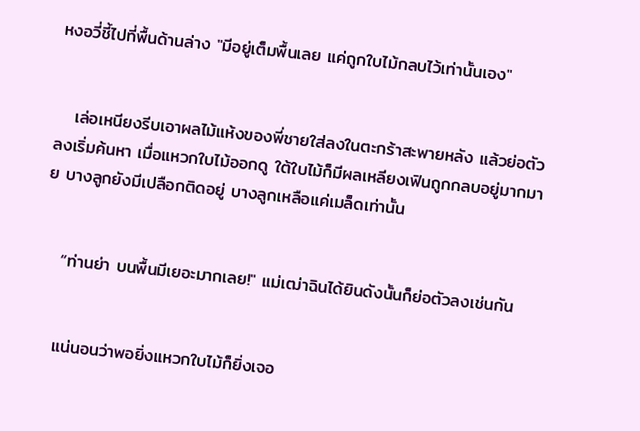หงอวี่ชี้ไปที่พื้นด้านล่าง "มีอยู่เต็มพื้นเลย แค่ถูกใบไม้กลบไว้เท่านั้นเอง"


   เล่อเหนียงรีบเอาผลไม้แห้งของพี่ชายใส่ลงในตะกร้าสะพายหลัง แล้วย่อตัวลงเริ่มค้นหา เมื่อแหวกใบไม้ออกดู ใต้ใบไม้ก็มีผลเหลียงเฟินถูกกลบอยู่มากมาย บางลูกยังมีเปลือกติดอยู่ บางลูกเหลือแค่เมล็ดเท่านั้น


   “ท่านย่า บนพื้นมีเยอะมากเลย!" แม่เฒ่าฉินได้ยินดังนั้นก็ย่อตัวลงเช่นกัน


   แน่นอนว่าพอยิ่งแหวกใบไม้ก็ยิ่งเจอ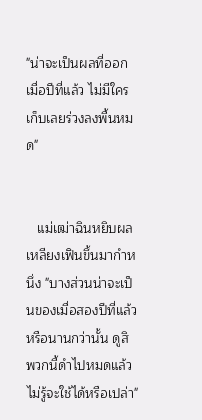"น่าจะเป็นผลที่ออกเมื่อปีที่แล้ว ไม่มีใครเก็บเลยร่วงลงพื้นหมด"


   แม่เฒ่าฉินหยิบผลเหลียงเฟินขึ้นมากำหนึ่ง "บางส่วนน่าจะเป็นของเมื่อสองปีที่แล้วหรือนานกว่านั้น ดูสิ พวกนี้ดำไปหมดแล้ว ไม่รู้จะใช้ได้หรือเปล่า"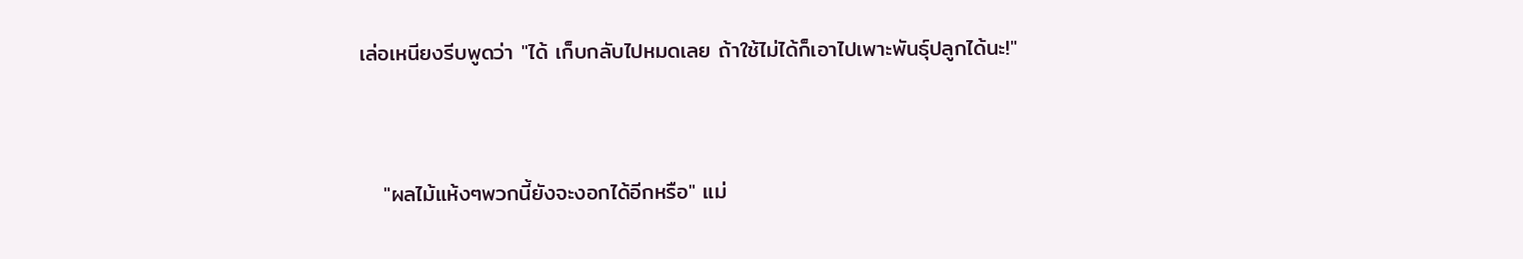เล่อเหนียงรีบพูดว่า "ได้ เก็บกลับไปหมดเลย ถ้าใช้ไม่ได้ก็เอาไปเพาะพันธุ์ปลูกได้นะ!"


   "ผลไม้แห้งๆพวกนี้ยังจะงอกได้อีกหรือ" แม่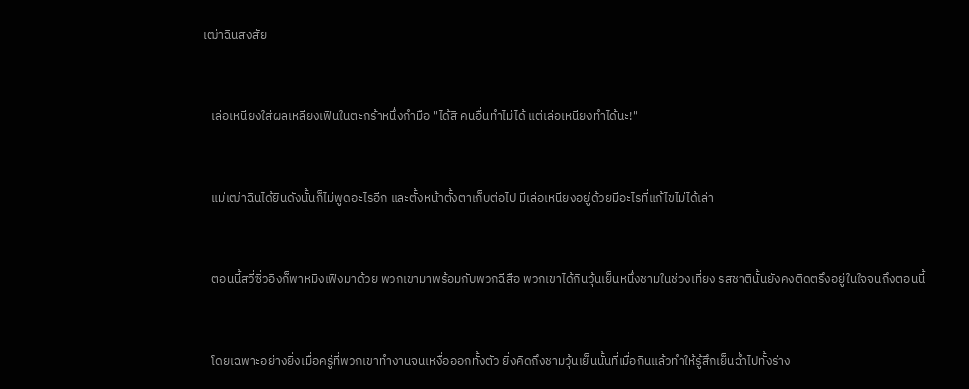เฒ่าฉินสงสัย


   เล่อเหนียงใส่ผลเหลียงเฟินในตะกร้าหนึ่งกำมือ "ได้สิ คนอื่นทำไม่ได้ แต่เล่อเหนียงทำได้นะ!"


   แม่เฒ่าฉินได้ยินดังนั้นก็ไม่พูดอะไรอีก และตั้งหน้าตั้งตาเก็บต่อไป มีเล่อเหนียงอยู่ด้วยมีอะไรที่แก้ไขไม่ได้เล่า


   ตอนนี้สวี่ซิ่วอิงก็พาหมิงเฟิงมาด้วย พวกเขามาพร้อมกับพวกฉีสือ พวกเขาได้กินวุ้นเย็นหนึ่งชามในช่วงเที่ยง รสชาตินั้นยังคงติดตรึงอยู่ในใจจนถึงตอนนี้


   โดยเฉพาะอย่างยิ่งเมื่อครู่ที่พวกเขาทำงานจนเหงื่อออกทั้งตัว ยิ่งคิดถึงชามวุ้นเย็นนั้นที่เมื่อกินแล้วทำให้รู้สึกเย็นฉ่ำไปทั้งร่าง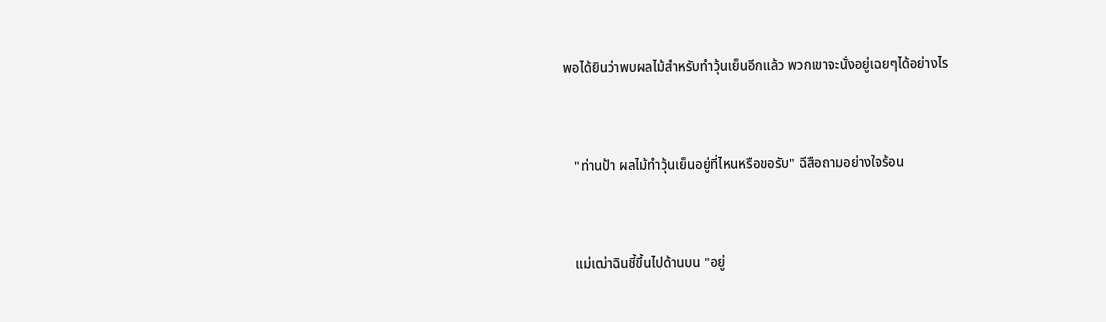พอได้ยินว่าพบผลไม้สำหรับทำวุ้นเย็นอีกแล้ว พวกเขาจะนั่งอยู่เฉยๆได้อย่างไร


   "ท่านป้า ผลไม้ทำวุ้นเย็นอยู่ที่ไหนหรือขอรับ" ฉีสือถามอย่างใจร้อน


   แม่เฒ่าฉินชี้ขึ้นไปด้านบน "อยู่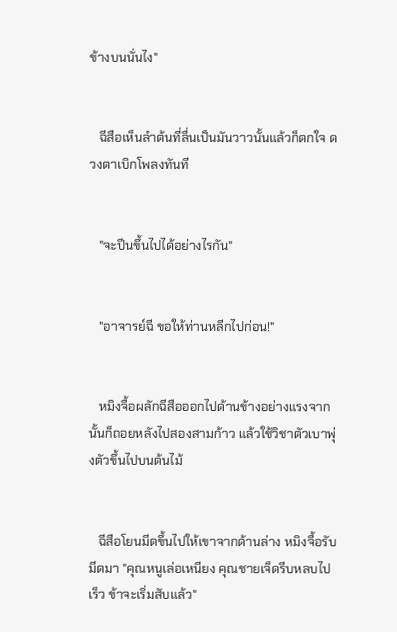ข้างบนนั่นไง"


   ฉีสือเห็นลำต้นที่ลื่นเป็นมันวาวนั้นแล้วก็ตกใจ ดวงตาเบิกโพลงทันที


   "จะปีนขึ้นไปได้อย่างไรกัน"


   "อาจารย์ฉี ขอให้ท่านหลีกไปก่อน!"


   หมิงจื้อผลักฉีสือออกไปด้านข้างอย่างแรงจากนั้นก็ถอยหลังไปสองสามก้าว แล้วใช้วิชาตัวเบาพุ่งตัวขึ้นไปบนต้นไม้


   ฉีสือโยนมีดขึ้นไปให้เขาจากด้านล่าง หมิงจื้อรับมีดมา "คุณหนูเล่อเหนียง คุณชายเจ็ดรีบหลบไปเร็ว ข้าจะเริ่มสับแล้ว"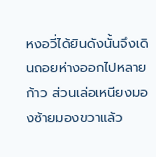หงอวี่ได้ยินดังนั้นจึงเดินถอยห่างออกไปหลายก้าว ส่วนเล่อเหนียงมองซ้ายมองขวาแล้ว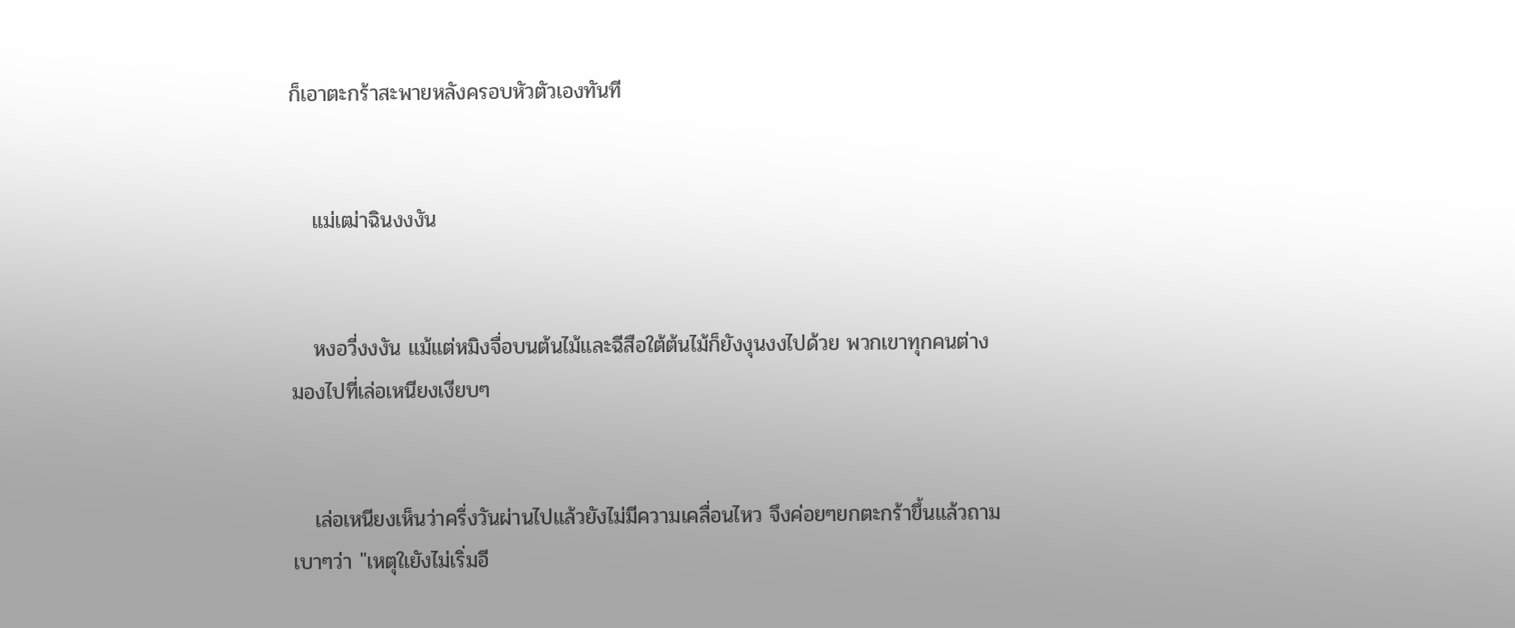ก็เอาตะกร้าสะพายหลังครอบหัวตัวเองทันที


   แม่เฒ่าฉินงงงัน


   หงอวี่งงงัน แม้แต่หมิงจื่อบนต้นไม้และฉีสือใต้ต้นไม้ก็ยังงุนงงไปด้วย พวกเขาทุกคนต่างมองไปที่เล่อเหนียงเงียบๆ


   เล่อเหนียงเห็นว่าครึ่งวันผ่านไปแล้วยังไม่มีความเคลื่อนไหว จึงค่อยๆยกตะกร้าขึ้นแล้วถามเบาๆว่า "เหตุใเยังไม่เริ่มอี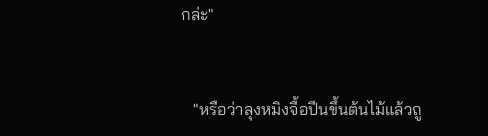กล่ะ"


   "หรือว่าลุงหมิงจื้อปีนขึ้นต้นไม้แล้วถู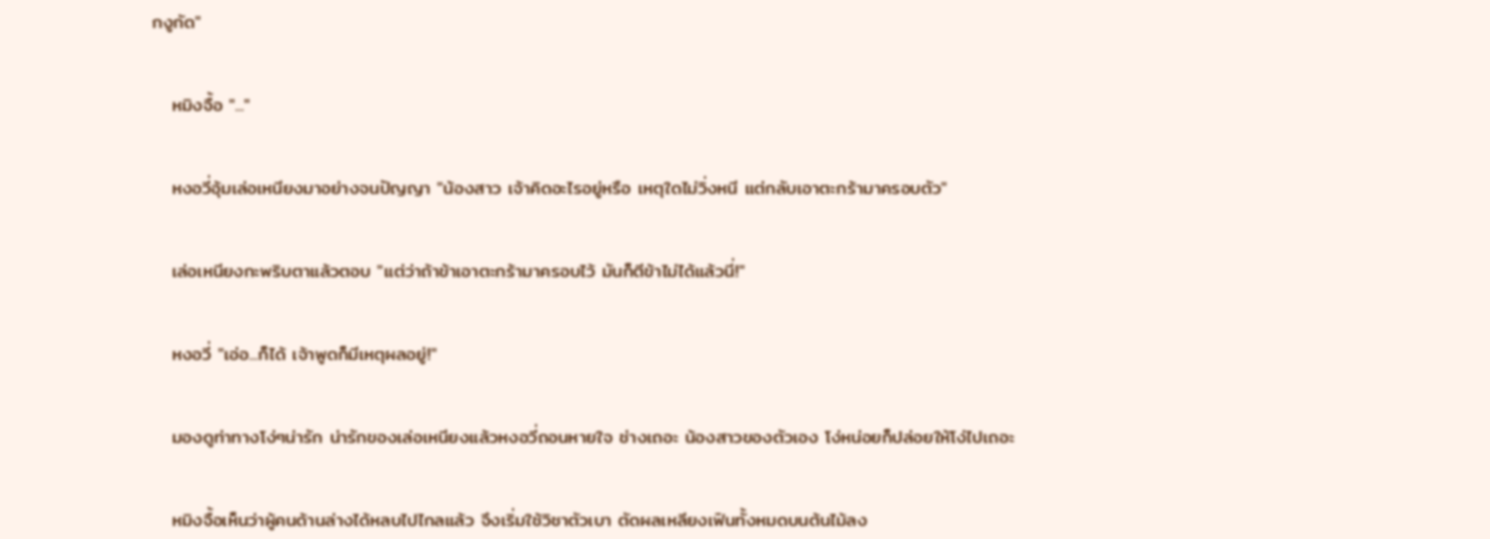กงูกัด"


   หมิงจื้อ "..."


   หงอวี่อุ้มเล่อเหนียงมาอย่างจนปัญญา "น้องสาว เจ้าคิดอะไรอยู่หรือ เหตุใดไม่วิ่งหนี แต่กลับเอาตะกร้ามาครอบตัว"


   เล่อเหนียงกะพริบตาแล้วตอบ "แต่ว่าถ้าข้าเอาตะกร้ามาครอบไว้ มันก็ตีข้าไม่ได้แล้วนี่!"


   หงอวี่ "เอ่อ...ก็ได้ เจ้าพูดก็มีเหตุผลอยู่!"


   มองดูท่าทางโง่ๆน่ารัก น่ารักของเล่อเหนียงแล้วหงอวี่ถอนหายใจ ช่างเถอะ น้องสาวของตัวเอง โง่หน่อยก็ปล่อยให้โง่ไปเถอะ


   หมิงจื้อเห็นว่าผู้คนด้านล่างได้หลบไปไกลแล้ว จึงเริ่มใช้วิชาตัวเบา ตัดผลเหลียงเฟินทั้งหมดบนต้นไม้ลง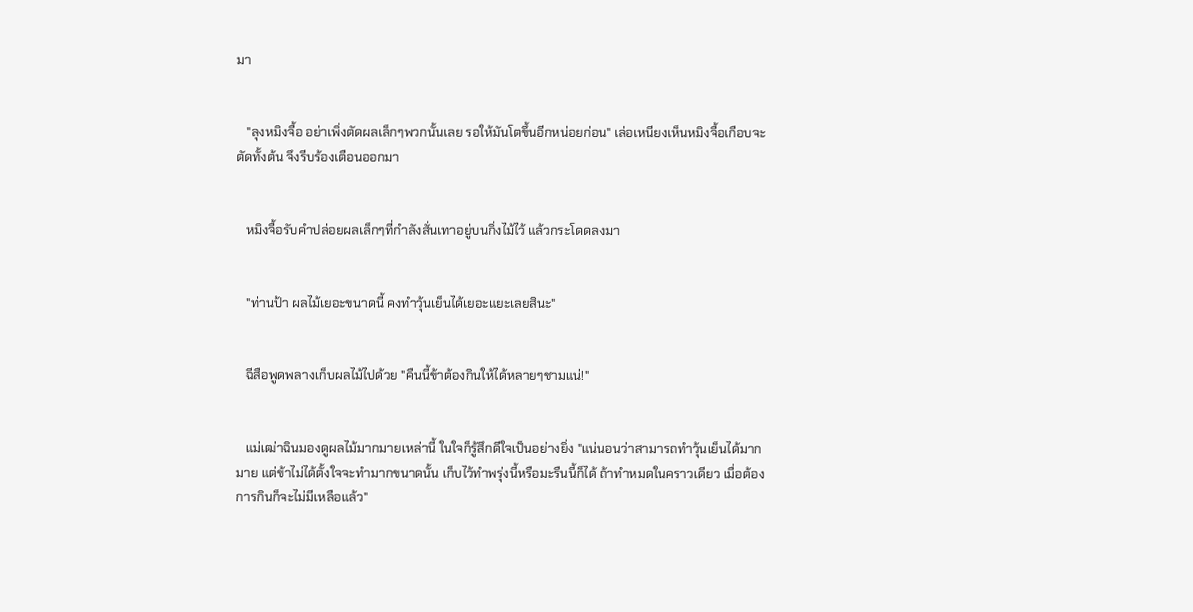มา


   "ลุงหมิงจื้อ อย่าเพิ่งตัดผลเล็กๆพวกนั้นเลย รอให้มันโตขึ้นอีกหน่อยก่อน" เล่อเหนียงเห็นหมิงจื้อเกือบจะตัดทั้งต้น จึงรีบร้องเตือนออกมา


   หมิงจื้อรับคำปล่อยผลเล็กๆที่กำลังสั่นเทาอยู่บนกิ่งไม้ไว้ แล้วกระโดดลงมา


   "ท่านป้า ผลไม้เยอะขนาดนี้ คงทำวุ้นเย็นได้เยอะแยะเลยสินะ"


   ฉีสือพูดพลางเก็บผลไม้ไปด้วย "คืนนี้ข้าต้องกินให้ได้หลายๆชามแน่!"


   แม่เฒ่าฉินมองดูผลไม้มากมายเหล่านี้ ในใจก็รู้สึกดีใจเป็นอย่างยิ่ง "แน่นอนว่าสามารถทำวุ้นเย็นได้มากมาย แต่ข้าไม่ได้ตั้งใจจะทำมากขนาดนั้น เก็บไว้ทำพรุ่งนี้หรือมะรืนนี้ก็ได้ ถ้าทำหมดในคราวเดียว เมื่อต้องการกินก็จะไม่มีเหลือแล้ว"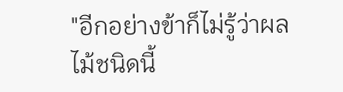"อีกอย่างข้าก็ไม่รู้ว่าผลไม้ชนิดนี้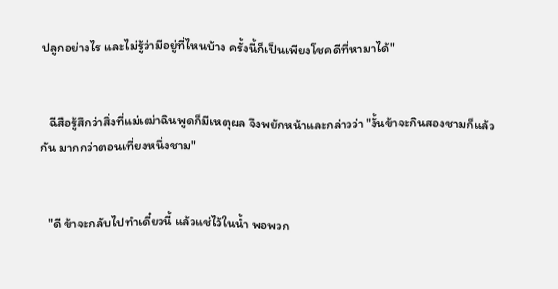ปลูกอย่างไร และไม่รู้ว่ามีอยู่ที่ไหนบ้าง ครั้งนี้ก็เป็นเพียงโชคดีที่หามาได้"


   ฉีสือรู้สึกว่าสิ่งที่แม่เฒ่าฉินพูดก็มีเหตุผล จึงพยักหน้าและกล่าวว่า "งั้นข้าจะกินสองชามก็แล้วกัน มากกว่าตอนเที่ยงหนึ่งชาม"


   "ดี ข้าจะกลับไปทำเดี๋ยวนี้ แล้วแช่ไว้ในน้ำ พอพวก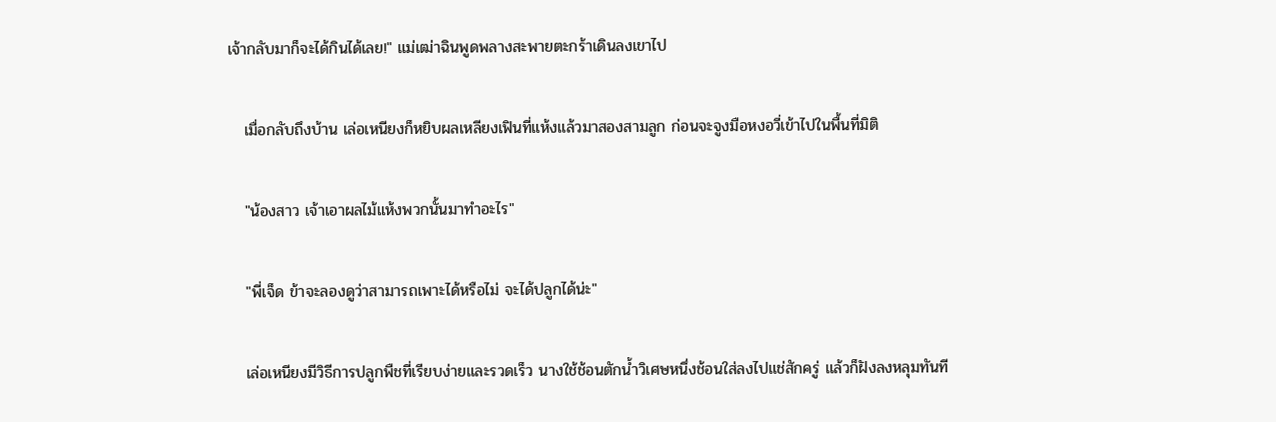เจ้ากลับมาก็จะได้กินได้เลย!" แม่เฒ่าฉินพูดพลางสะพายตะกร้าเดินลงเขาไป


   เมื่อกลับถึงบ้าน เล่อเหนียงก็หยิบผลเหลียงเฟินที่แห้งแล้วมาสองสามลูก ก่อนจะจูงมือหงอวี่เข้าไปในพื้นที่มิติ


   "น้องสาว เจ้าเอาผลไม้แห้งพวกนั้นมาทำอะไร"


   "พี่เจ็ด ข้าจะลองดูว่าสามารถเพาะได้หรือไม่ จะได้ปลูกได้น่ะ"


   เล่อเหนียงมีวิธีการปลูกพืชที่เรียบง่ายและรวดเร็ว นางใช้ช้อนตักน้ำวิเศษหนึ่งช้อนใส่ลงไปแช่สักครู่ แล้วก็ฝังลงหลุมทันที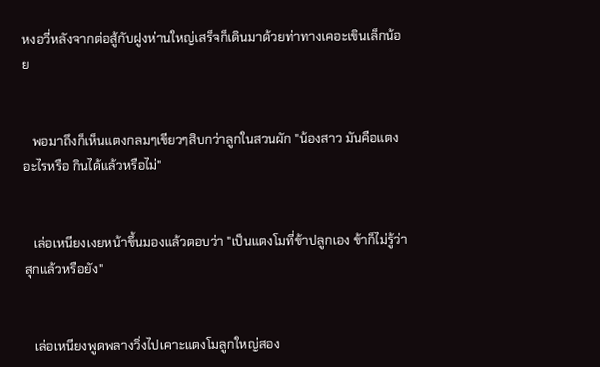หงอวี่หลังจากต่อสู้กับฝูงห่านใหญ่เสร็จก็เดินมาด้วยท่าทางเคอะเขินเล็กน้อย


   พอมาถึงก็เห็นแตงกลมๆเขียวๆสิบกว่าลูกในสวนผัก "น้องสาว มันคือแตงอะไรหรือ กินได้แล้วหรือไม่"


   เล่อเหนียงเงยหน้าขึ้นมองแล้วตอบว่า "เป็นแตงโมที่ข้าปลูกเอง ข้าก็ไม่รู้ว่าสุกแล้วหรือยัง"


   เล่อเหนียงพูดพลางวิ่งไปเคาะแตงโมลูกใหญ่สอง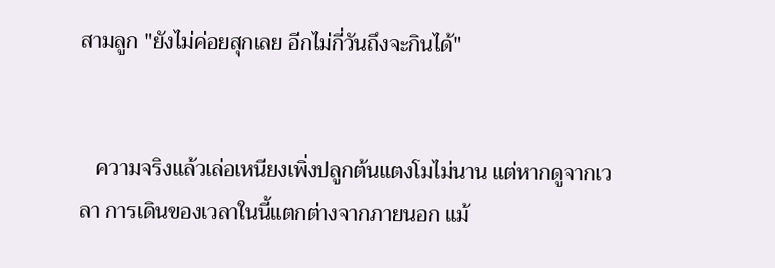สามลูก "ยังไม่ค่อยสุกเลย อีกไม่กี่วันถึงจะกินได้"


   ความจริงแล้วเล่อเหนียงเพิ่งปลูกต้นแตงโมไม่นาน แต่หากดูจากเวลา การเดินของเวลาในนี้แตกต่างจากภายนอก แม้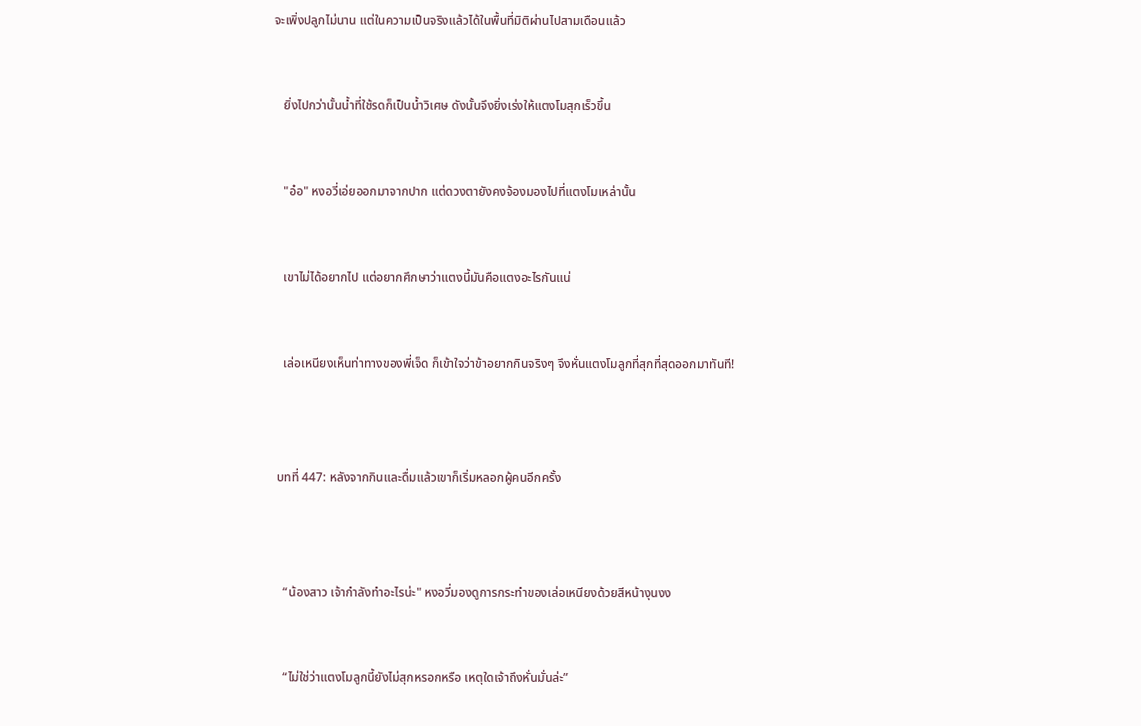จะเพิ่งปลูกไม่นาน แต่ในความเป็นจริงแล้วได้ในพื้นที่มิติผ่านไปสามเดือนแล้ว


   ยิ่งไปกว่านั้นน้ำที่ใช้รดก็เป็นน้ำวิเศษ ดังนั้นจึงยิ่งเร่งให้แตงโมสุกเร็วขึ้น


   "อ๋อ" หงอวี่เอ่ยออกมาจากปาก แต่ดวงตายังคงจ้องมองไปที่แตงโมเหล่านั้น


   เขาไม่ได้อยากไป แต่อยากศึกษาว่าแตงนี้มันคือแตงอะไรกันแน่


   เล่อเหนียงเห็นท่าทางของพี่เจ็ด ก็เข้าใจว่าข้าอยากกินจริงๆ จึงหั่นแตงโมลูกที่สุกที่สุดออกมาทันที!



 บทที่ 447: หลังจากกินและดื่มแล้วเขาก็เริ่มหลอกผู้คนอีกครั้ง



   “น้องสาว เจ้ากำลังทำอะไรน่ะ" หงอวี่มองดูการกระทำของเล่อเหนียงด้วยสีหน้างุนงง


   “ไม่ใช่ว่าแตงโมลูกนี้ยังไม่สุกหรอกหรือ เหตุใดเจ้าถึงหั่นมั่นล่ะ”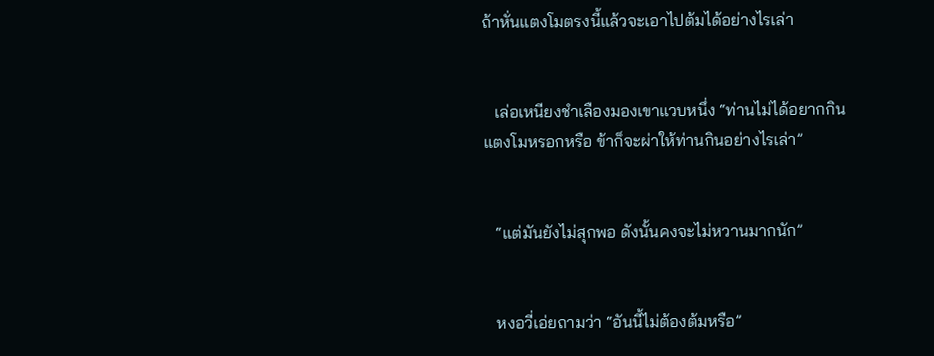ถ้าหั่นแตงโมตรงนี้แล้วจะเอาไปต้มได้อย่างไรเล่า


   เล่อเหนียงชำเลืองมองเขาแวบหนึ่ง “ท่านไม่ได้อยากกินแตงโมหรอกหรือ ข้าก็จะผ่าให้ท่านกินอย่างไรเล่า”


   “แต่มันยังไม่สุกพอ ดังนั้นคงจะไม่หวานมากนัก”


   หงอวี่เอ่ยถามว่า “อันนี้ไม่ต้องต้มหรือ”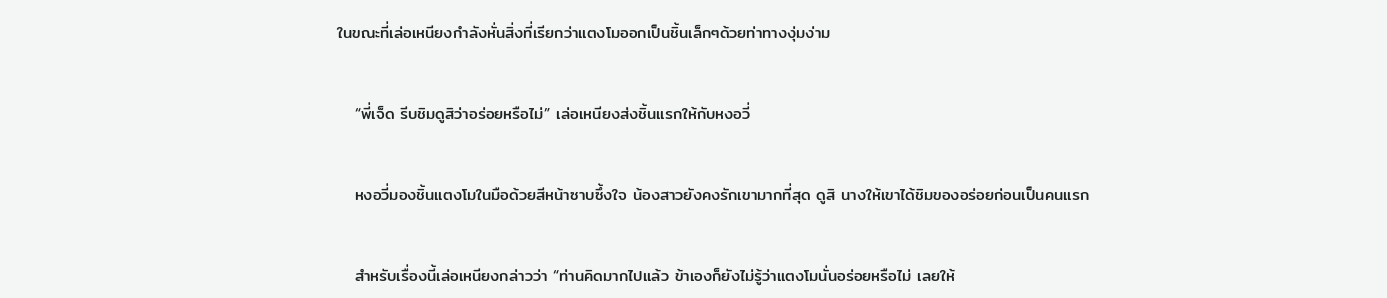ในขณะที่เล่อเหนียงกำลังหั่นสิ่งที่เรียกว่าแตงโมออกเป็นชิ้นเล็กๆด้วยท่าทางงุ่มง่าม


   “พี่เจ็ด รีบชิมดูสิว่าอร่อยหรือไม่” เล่อเหนียงส่งชิ้นแรกให้กับหงอวี่


   หงอวี่มองชิ้นแตงโมในมือด้วยสีหน้าซาบซึ้งใจ น้องสาวยังคงรักเขามากที่สุด ดูสิ นางให้เขาได้ชิมของอร่อยก่อนเป็นคนแรก


   สำหรับเรื่องนี้เล่อเหนียงกล่าวว่า “ท่านคิดมากไปแล้ว ข้าเองก็ยังไม่รู้ว่าแตงโมนั่นอร่อยหรือไม่ เลยให้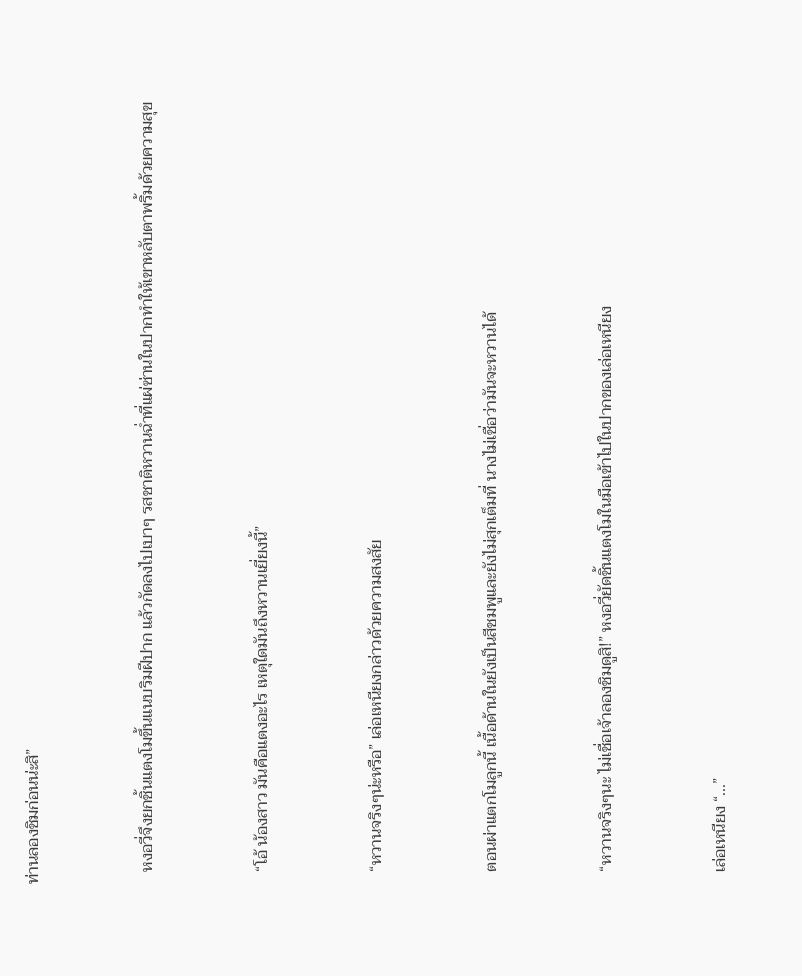ท่านลองชิมก่อนน่ะสิ”


   หงอวี่จึงยกชิ้นแตงโมขึ้นแนบริมฝีปาก แล้วกัดลงไปเบาๆ รสชาติหวานฉ่ำที่แผ่ซ่านในปากทำให้เขาหลับตาพริ้มด้วยความสุข


   “โอ้ น้องสาว มันคือแตงอะไร เหตุใดมันถึงหวานเยี่ยงนี้”


   “หวานจริงๆน่ะหรือ” เล่อเหนียงกล่าวด้วยความสงสัย


   ตอนผ่าแตกโมลูกนี้ เนื้อด้านในยังเป็นสีชมพูและยังไม่สุกเต็มที่ นางไม่เชื่อว่ามันจะหวานได้


   “หวานจริงๆนะ ไม่เชื่อเจ้าลองชิมดูสิ!” หงอวี่ยัดชิ้นแตงโมในมือเข้าไปในปากของเล่อเหนียง


   เล่อเหนียง “...”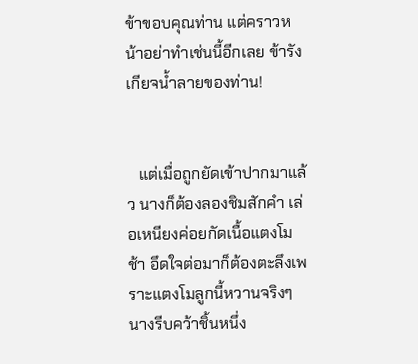ข้าขอบคุณท่าน แต่คราวหน้าอย่าทำเช่นนี้อีกเลย ข้ารังเกียจน้ำลายของท่าน!


   แต่เมื่อถูกยัดเข้าปากมาแล้ว นางก็ต้องลองชิมสักคำ เล่อเหนียงค่อยกัดเนื้อแตงโมช้า อึดใจต่อมาก็ต้องตะลึงเพราะแตงโมลูกนี้หวานจริงๆ นางรีบคว้าชิ้นหนึ่ง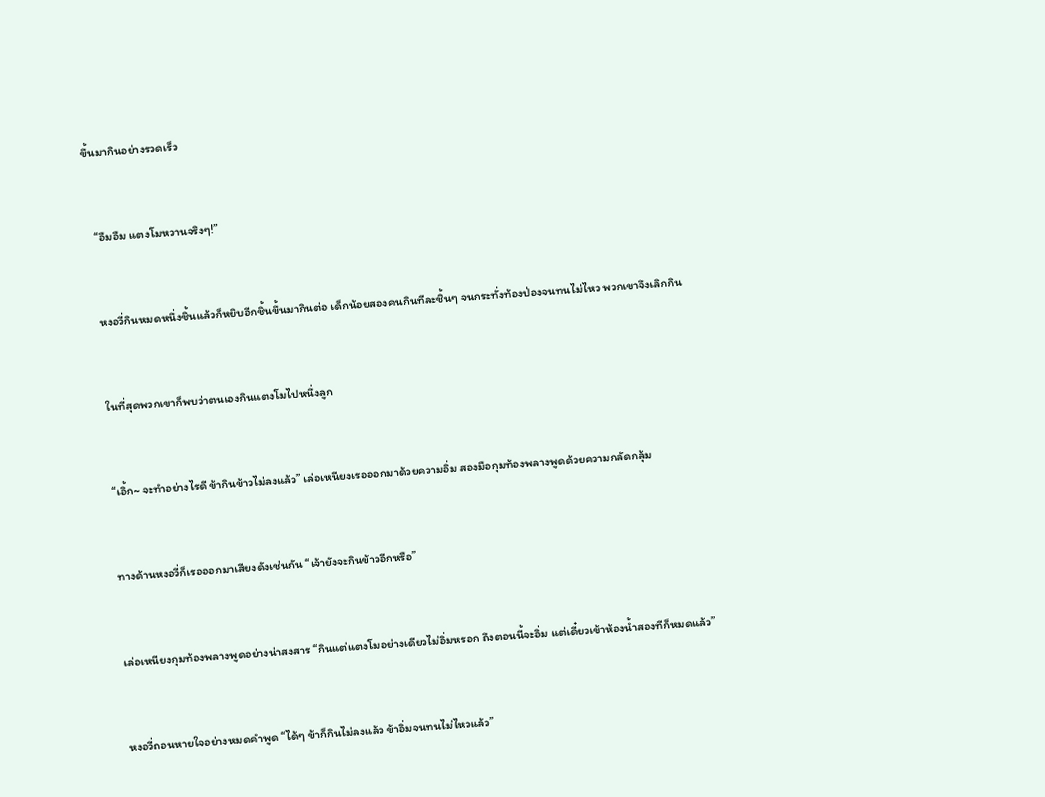ขึ้นมากินอย่างรวดเร็ว


   “อืมอืม แตงโมหวานจริงๆ!”


   หงอวี่กินหมดหนึ่งชิ้นแล้วก็หยิบอีกชิ้นขึ้นมากินต่อ เด็กน้อยสองคนกินทีละชิ้นๆ จนกระทั่งท้องป่องจนทนไม่ไหว พวกเขาจึงเลิกกิน


   ในที่สุดพวกเขาก็พบว่าตนเองกินแตงโมไปหนึ่งลูก


   “เอิ้ก~ จะทำอย่างไรดี ข้ากินข้าวไม่ลงแล้ว” เล่อเหนียงเรอออกมาด้วยความอิ่ม สองมือกุมท้องพลางพูดด้วยความกลัดกลุ้ม


   ทางด้านหงอวี่ก็เรอออกมาเสียงดังเช่นกัน “เจ้ายังจะกินข้าวอีกหรือ”


   เล่อเหนียงกุมท้องพลางพูดอย่างน่าสงสาร “กินแต่แตงโมอย่างเดียวไม่อิ่มหรอก ถึงตอนนี้จะอิ่ม แต่เดี๋ยวเข้าห้องน้ำสองทีก็หมดแล้ว”


   หงอวี่ถอนหายใจอย่างหมดคำพูด “ได้ๆ ข้าก็กินไม่ลงแล้ว ข้าอิ่มจนทนไม่ไหวแล้ว”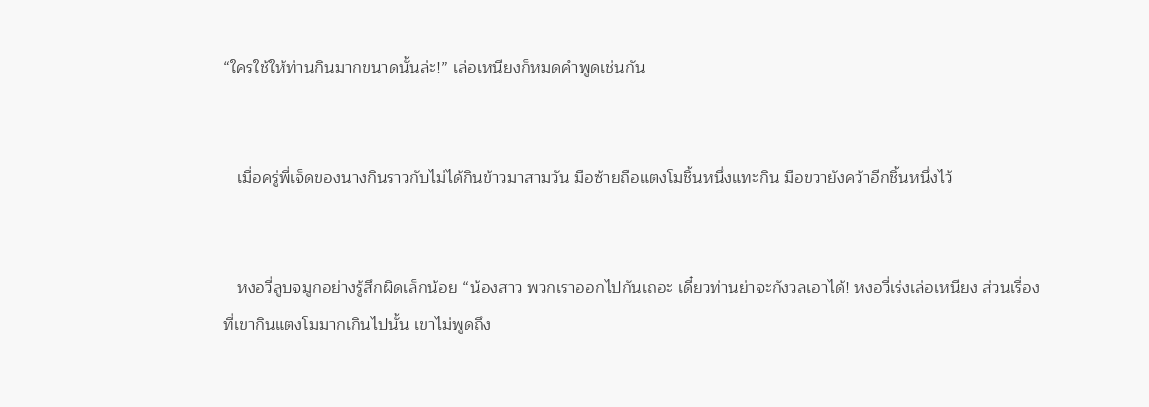“ใครใช้ให้ท่านกินมากขนาดนั้นล่ะ!” เล่อเหนียงก็หมดคำพูดเช่นกัน


   เมื่อครู่พี่เจ็ดของนางกินราวกับไม่ได้กินข้าวมาสามวัน มือซ้ายถือแตงโมชิ้นหนึ่งแทะกิน มือขวายังคว้าอีกชิ้นหนึ่งไว้


   หงอวี่ลูบจมูกอย่างรู้สึกผิดเล็กน้อย “น้องสาว พวกเราออกไปกันเถอะ เดี๋ยวท่านย่าจะกังวลเอาได้! หงอวี่เร่งเล่อเหนียง ส่วนเรื่องที่เขากินแตงโมมากเกินไปนั้น เขาไม่พูดถึง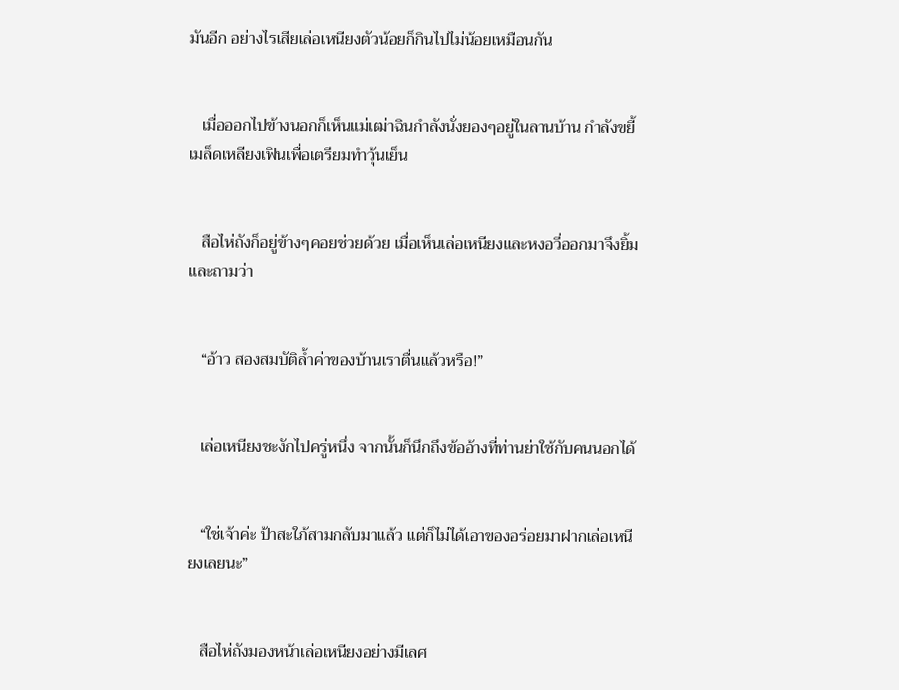มันอีก อย่างไรเสียเล่อเหนียงตัวน้อยก็กินไปไม่น้อยเหมือนกัน


   เมื่อออกไปข้างนอกก็เห็นแม่เฒ่าฉินกำลังนั่งยองๆอยู่ในลานบ้าน กำลังขยี้เมล็ดเหลียงเฟินเพื่อเตรียมทำวุ้นเย็น


   สือไห่ถังก็อยู่ข้างๆคอยช่วยด้วย เมื่อเห็นเล่อเหนียงและหงอวี่ออกมาจึงยิ้มและถามว่า


   “อ้าว สองสมบัติล้ำค่าของบ้านเราตื่นแล้วหรือ!”


   เล่อเหนียงชะงักไปครู่หนึ่ง จากนั้นก็นึกถึงข้ออ้างที่ท่านย่าใช้กับคนนอกได้


   “ใช่เจ้าค่ะ ป้าสะใภ้สามกลับมาแล้ว แต่ก็ไม่ได้เอาของอร่อยมาฝากเล่อเหนียงเลยนะ”


   สือไห่ถังมองหน้าเล่อเหนียงอย่างมีเลศ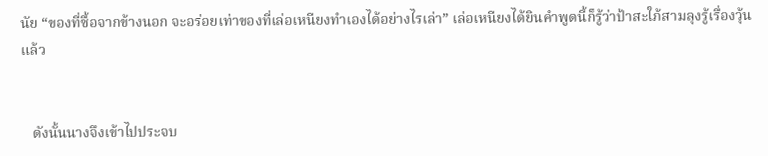นัย “ของที่ซื้อจากข้างนอก จะอร่อยเท่าของที่เล่อเหนียงทำเองได้อย่างไรเล่า” เล่อเหนียงได้ยินคำพูดนี้ก็รู้ว่าป้าสะใภ้สามลุงรู้เรื่องวุ้นแล้ว


   ดังนั้นนางจึงเข้าไปประจบ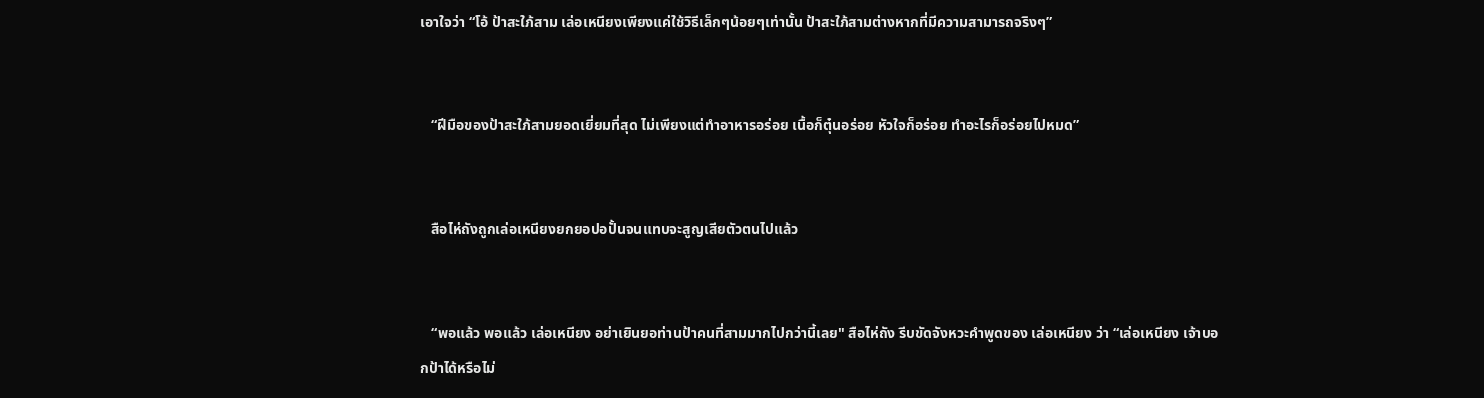เอาใจว่า “โอ้ ป้าสะใภ้สาม เล่อเหนียงเพียงแค่ใช้วิธีเล็กๆน้อยๆเท่านั้น ป้าสะใภ้สามต่างหากที่มีความสามารถจริงๆ”


   “ฝีมือของป้าสะใภ้สามยอดเยี่ยมที่สุด ไม่เพียงแต่ทำอาหารอร่อย เนื้อก็ตุ๋นอร่อย หัวใจก็อร่อย ทำอะไรก็อร่อยไปหมด”


   สือไห่ถังถูกเล่อเหนียงยกยอปอปั้นจนแทบจะสูญเสียตัวตนไปแล้ว


   “พอแล้ว พอแล้ว เล่อเหนียง อย่าเยินยอท่านป้าคนที่สามมากไปกว่านี้เลย" สือไห่ถัง รีบขัดจังหวะคำพูดของ เล่อเหนียง ว่า “เล่อเหนียง เจ้าบอกป้าได้หรือไม่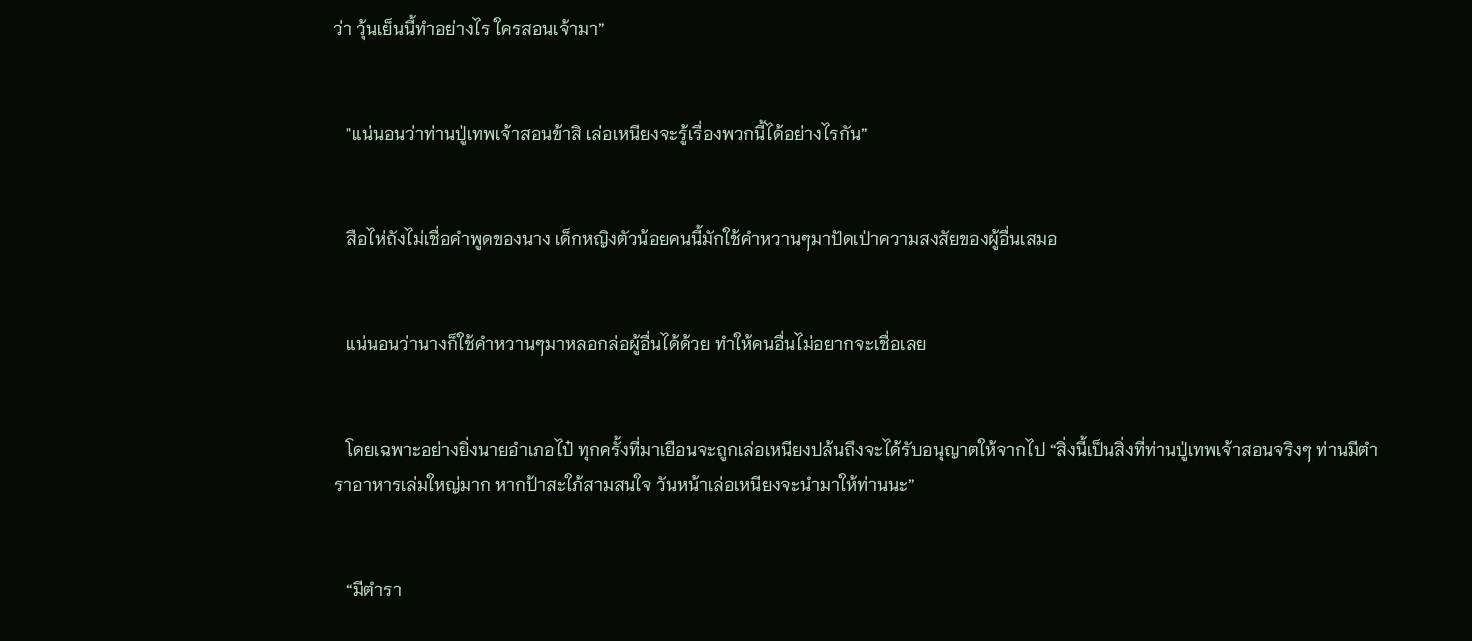ว่า วุ้นเย็นนี้ทำอย่างไร ใครสอนเจ้ามา”


   "แน่นอนว่าท่านปู่เทพเจ้าสอนข้าสิ เล่อเหนียงจะรู้เรื่องพวกนี้ได้อย่างไรกัน”


   สือไห่ถังไม่เชื่อคำพูดของนาง เด็กหญิงตัวน้อยคนนี้มักใช้คำหวานๆมาปัดเป่าความสงสัยของผู้อื่นเสมอ


   แน่นอนว่านางก็ใช้คำหวานๆมาหลอกล่อผู้อื่นได้ด้วย ทำให้คนอื่นไม่อยากจะเชื่อเลย


   โดยเฉพาะอย่างยิ่งนายอำเภอไป๋ ทุกครั้งที่มาเยือนจะถูกเล่อเหนียงปล้นถึงจะได้รับอนุญาตให้จากไป “สิ่งนี้เป็นสิ่งที่ท่านปู่เทพเจ้าสอนจริงๆ ท่านมีตำราอาหารเล่มใหญ่มาก หากป้าสะใภ้สามสนใจ วันหน้าเล่อเหนียงจะนำมาให้ท่านนะ”


   “มีตำรา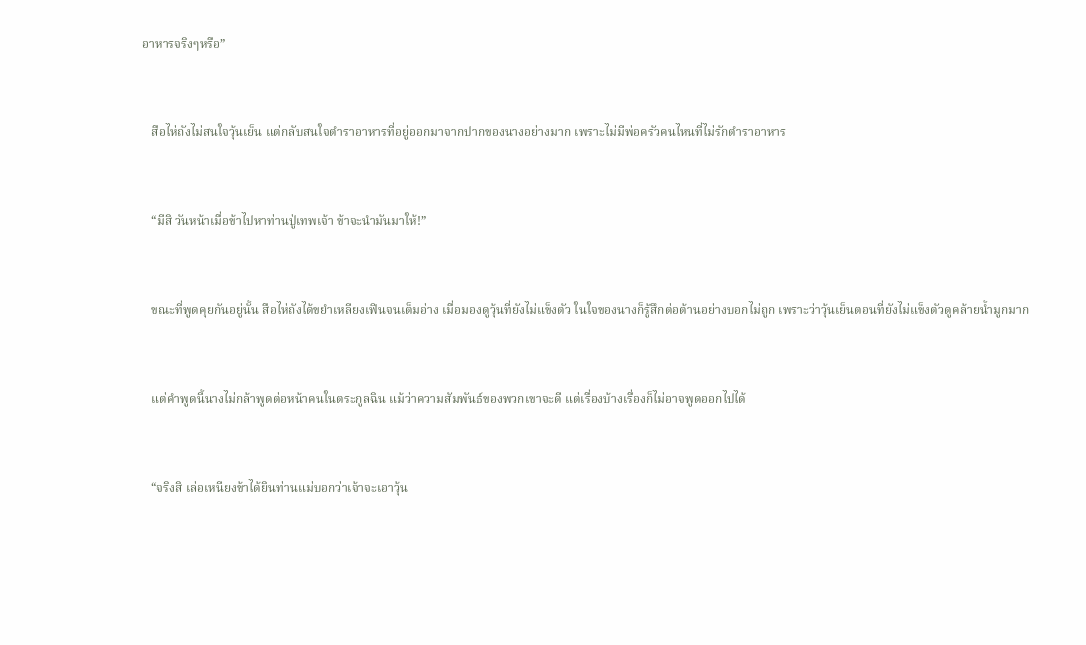อาหารจริงๆหรือ”


   สือไห่ถังไม่สนใจวุ้นเย็น แต่กลับสนใจตำราอาหารที่อยู่ออกมาจากปากของนางอย่างมาก เพราะไม่มีพ่อครัวคนไหนที่ไม่รักตำราอาหาร


   “มีสิ วันหน้าเมื่อข้าไปหาท่านปู่เทพเจ้า ข้าจะนำมันมาให้!”


   ขณะที่พูดคุยกันอยู่นั้น สือไห่ถังได้ขยำเหลียงเฟินจนเต็มอ่าง เมื่อมองดูวุ้นที่ยังไม่แข็งตัว ในใจของนางก็รู้สึกต่อต้านอย่างบอกไม่ถูก เพราะว่าวุ้นเย็นตอนที่ยังไม่แข็งตัวดูคล้ายน้ำมูกมาก


   แต่คำพูดนี้นางไม่กล้าพูดต่อหน้าคนในตระกูลฉิน แม้ว่าความสัมพันธ์ของพวกเขาจะดี แต่เรื่องบ้างเรื่องก็ไม่อาจพูดออกไปได้


   “จริงสิ เล่อเหนียงข้าได้ยินท่านแม่บอกว่าเจ้าจะเอาวุ้น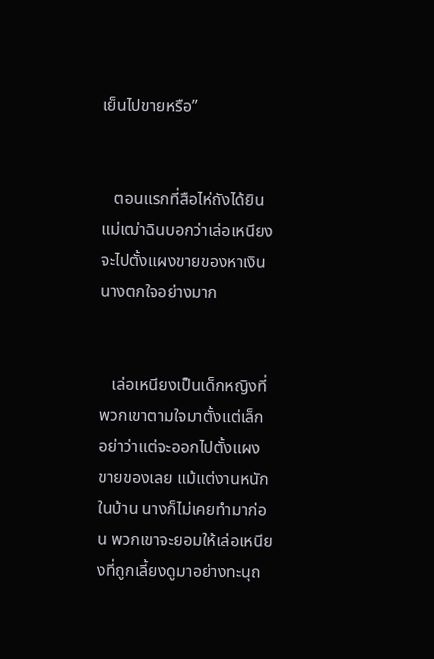เย็นไปขายหรือ”


   ตอนแรกที่สือไห่ถังได้ยินแม่เฒ่าฉินบอกว่าเล่อเหนียงจะไปตั้งแผงขายของหาเงิน นางตกใจอย่างมาก


   เล่อเหนียงเป็นเด็กหญิงที่พวกเขาตามใจมาตั้งแต่เล็ก อย่าว่าแต่จะออกไปตั้งแผงขายของเลย แม้แต่งานหนักในบ้าน นางก็ไม่เคยทำมาก่อน พวกเขาจะยอมให้เล่อเหนียงที่ถูกเลี้ยงดูมาอย่างทะนุถ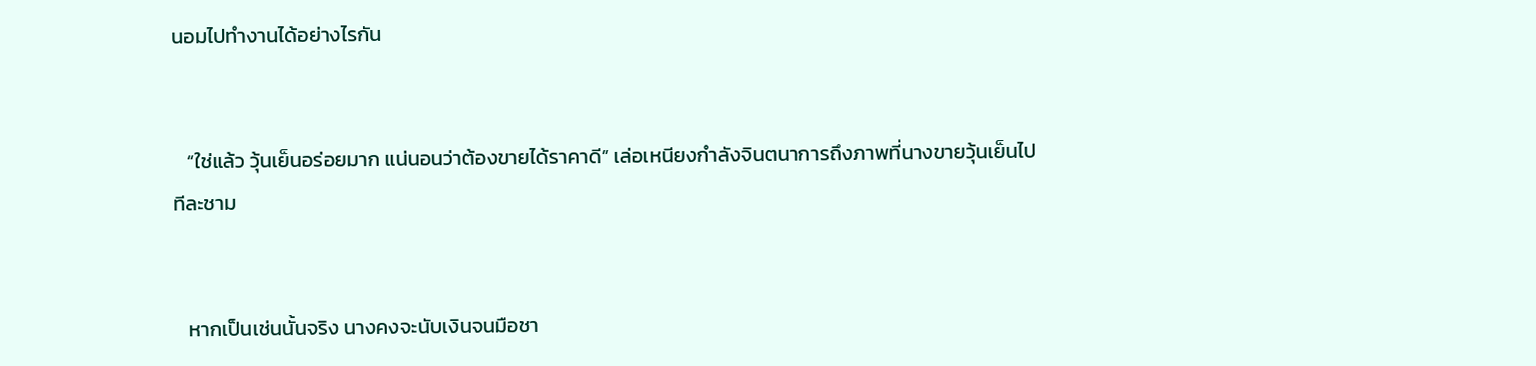นอมไปทำงานได้อย่างไรกัน


   “ใช่แล้ว วุ้นเย็นอร่อยมาก แน่นอนว่าต้องขายได้ราคาดี” เล่อเหนียงกำลังจินตนาการถึงภาพที่นางขายวุ้นเย็นไปทีละชาม


   หากเป็นเช่นนั้นจริง นางคงจะนับเงินจนมือชา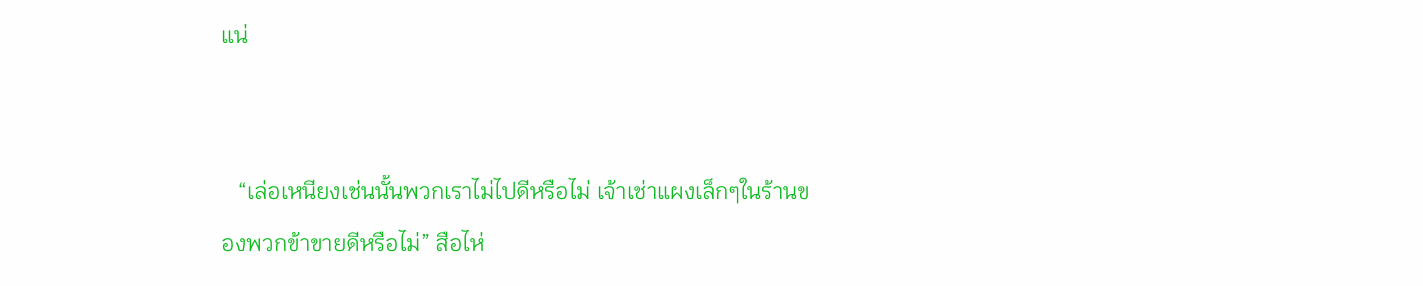แน่


   “เล่อเหนียงเช่นนั้นพวกเราไม่ไปดีหรือไม่ เจ้าเช่าแผงเล็กๆในร้านของพวกข้าขายดีหรือไม่” สือไห่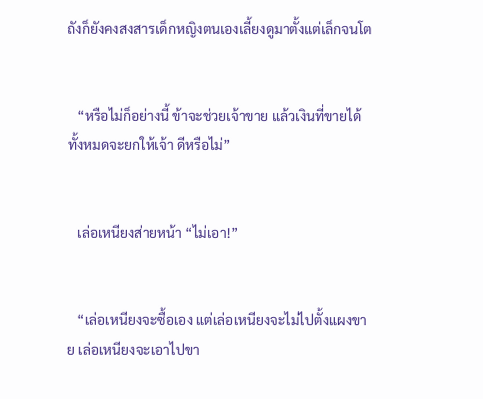ถังก็ยังคงสงสารเด็กหญิงตนเองเลี้ยงดูมาตั้งแต่เล็กจนโต


   “หรือไม่ก็อย่างนี้ ข้าจะช่วยเจ้าขาย แล้วเงินที่ขายได้ทั้งหมดจะยกให้เจ้า ดีหรือไม่”


   เล่อเหนียงส่ายหน้า “ไม่เอา!”


   “เล่อเหนียงจะซื้อเอง แต่เล่อเหนียงจะไม่ไปตั้งแผงขาย เล่อเหนียงจะเอาไปขา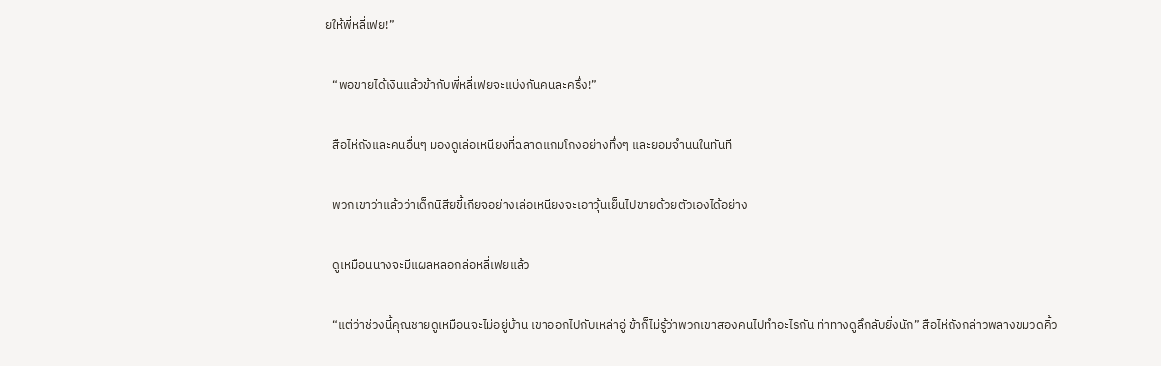ยให้พี่หลี่เฟย!”


   “พอขายได้เงินแล้วข้ากับพี่หลี่เฟยจะแบ่งกันคนละครึ่ง!”


   สือไห่ถังและคนอื่นๆ มองดูเล่อเหนียงที่ฉลาดแกมโกงอย่างทึ่งๆ และยอมจำนนในทันที


   พวกเขาว่าแล้วว่าเด็กนิสียขี้เกียจอย่างเล่อเหนียงจะเอาวุ้นเย็นไปขายด้วยตัวเองได้อย่าง


   ดูเหมือนนางจะมีแผลหลอกล่อหลี่เฟยแล้ว


   “แต่ว่าช่วงนี้คุณชายดูเหมือนจะไม่อยู่บ้าน เขาออกไปกับเหล่าอู่ ข้าก็ไม่รู้ว่าพวกเขาสองคนไปทำอะไรกัน ท่าทางดูลึกลับยิ่งนัก” สือไห่ถังกล่าวพลางขมวดคิ้ว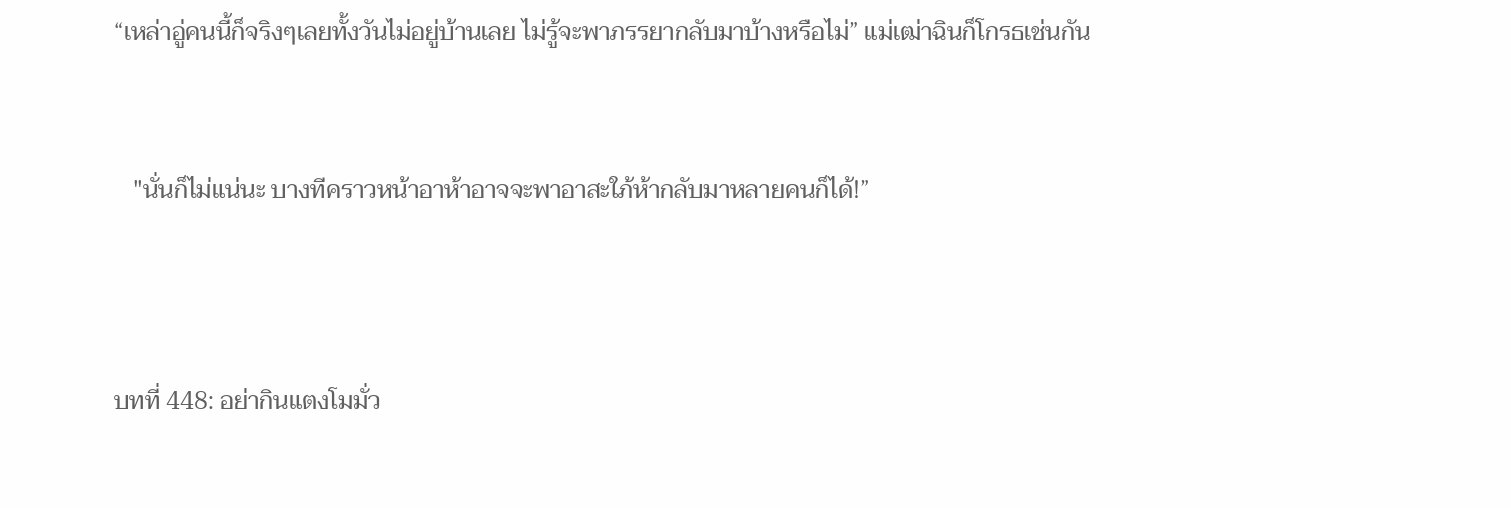“เหล่าอู่คนนี้ก็จริงๆเลยทั้งวันไม่อยู่บ้านเลย ไม่รู้จะพาภรรยากลับมาบ้างหรือไม่” แม่เฒ่าฉินก็โกรธเช่นกัน


   "นั่นก็ไม่แน่นะ บางทีคราวหน้าอาห้าอาจจะพาอาสะใภ้ห้ากลับมาหลายคนก็ได้!”



บทที่ 448: อย่ากินแตงโมมั่ว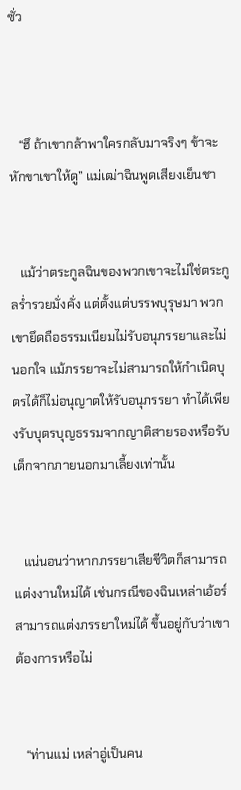ซั่ว



   “ฮึ ถ้าเขากล้าพาใครกลับมาจริงๆ ข้าจะหักขาเขาให้ดู” แม่เฒ่าฉินพูดเสียงเย็นชา


   แม้ว่าตระกูลฉินของพวกเขาจะไม่ใช่ตระกูลร่ำรวยมั่งคั่ง แต่ตั้งแต่บรรพบุรุษมา พวกเขายึดถือธรรมเนียมไม่รับอนุภรรยาและไม่นอกใจ แม้ภรรยาจะไม่สามารถให้กำเนิดบุตรได้ก็ไม่อนุญาตให้รับอนุภรรยา ทำได้เพียงรับบุตรบุญธรรมจากญาติสายรองหรือรับเด็กจากภายนอกมาเลี้ยงเท่านั้น


   แน่นอนว่าหากภรรยาเสียชีวิตก็สามารถแต่งงานใหม่ได้ เช่นกรณีของฉินเหล่าเอ้อร์สามารถแต่งภรรยาใหม่ได้ ขึ้นอยู่กับว่าเขาต้องการหรือไม่


   “ท่านแม่ เหล่าอู่เป็นคน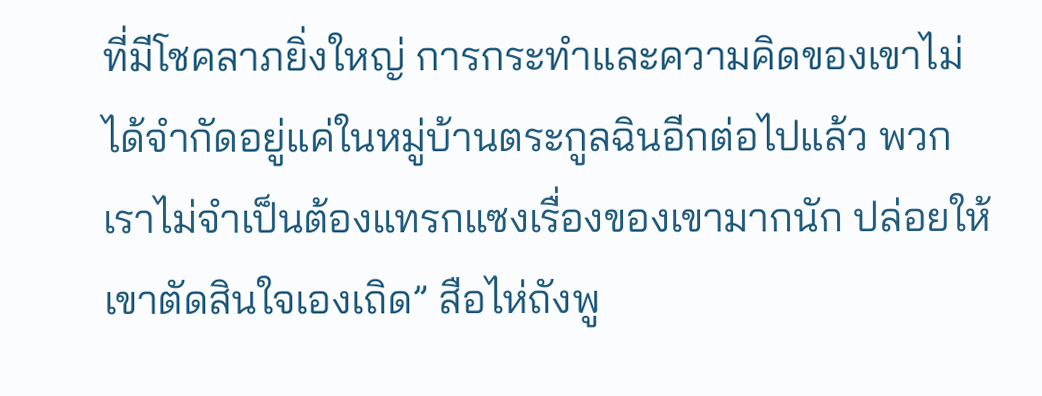ที่มีโชคลาภยิ่งใหญ่ การกระทำและความคิดของเขาไม่ได้จำกัดอยู่แค่ในหมู่บ้านตระกูลฉินอีกต่อไปแล้ว พวกเราไม่จำเป็นต้องแทรกแซงเรื่องของเขามากนัก ปล่อยให้เขาตัดสินใจเองเถิด” สือไห่ถังพู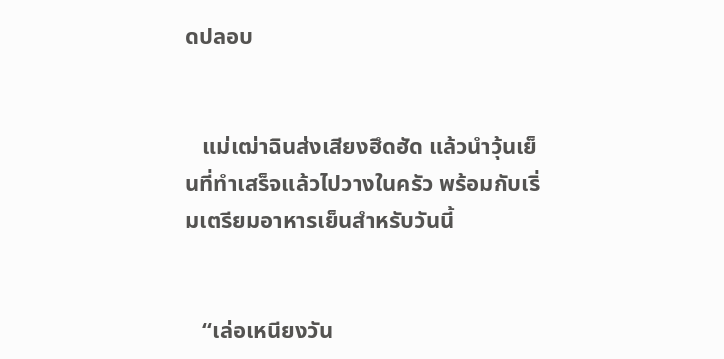ดปลอบ


   แม่เฒ่าฉินส่งเสียงฮึดฮัด แล้วนำวุ้นเย็นที่ทำเสร็จแล้วไปวางในครัว พร้อมกับเริ่มเตรียมอาหารเย็นสำหรับวันนี้


   “เล่อเหนียงวัน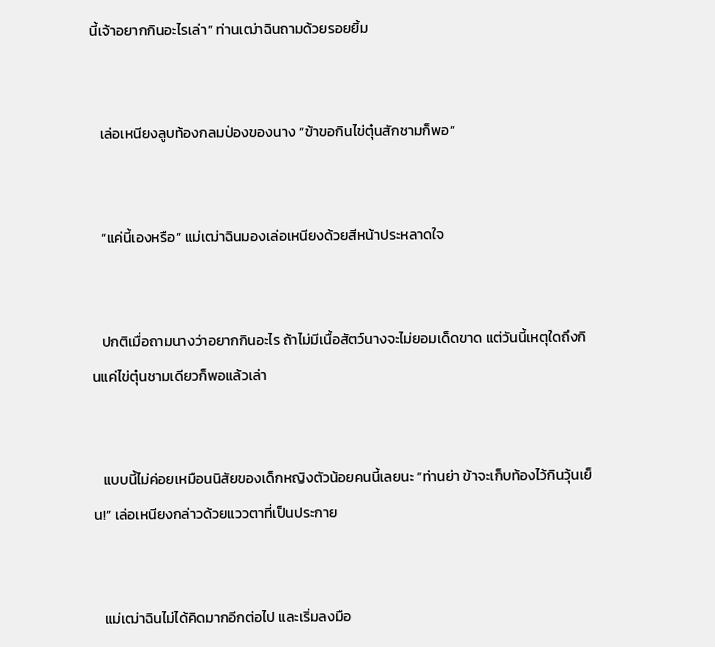นี้เจ้าอยากกินอะไรเล่า” ท่านเฒ่าฉินถามด้วยรอยยิ้ม


   เล่อเหนียงลูบท้องกลมป่องของนาง “ข้าขอกินไข่ตุ๋นสักชามก็พอ”


   “แค่นี้เองหรือ” แม่เฒ่าฉินมองเล่อเหนียงด้วยสีหน้าประหลาดใจ


   ปกติเมื่อถามนางว่าอยากกินอะไร ถ้าไม่มีเนื้อสัตว์นางจะไม่ยอมเด็ดขาด แต่วันนี้เหตุใดถึงกินแค่ไข่ตุ๋นชามเดียวก็พอแล้วเล่า


   แบบนี้ไม่ค่อยเหมือนนิสัยของเด็กหญิงตัวน้อยคนนี้เลยนะ “ท่านย่า ข้าจะเก็บท้องไว้กินวุ้นเย็น!” เล่อเหนียงกล่าวด้วยแววตาที่เป็นประกาย


   แม่เฒ่าฉินไม่ได้คิดมากอีกต่อไป และเริ่มลงมือ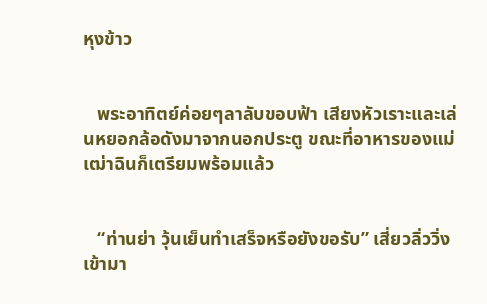หุงข้าว


   พระอาทิตย์ค่อยๆลาลับขอบฟ้า เสียงหัวเราะและเล่นหยอกล้อดังมาจากนอกประตู ขณะที่อาหารของแม่เฒ่าฉินก็เตรียมพร้อมแล้ว


   “ท่านย่า วุ้นเย็นทำเสร็จหรือยังขอรับ” เสี่ยวลิ่ววิ่งเข้ามา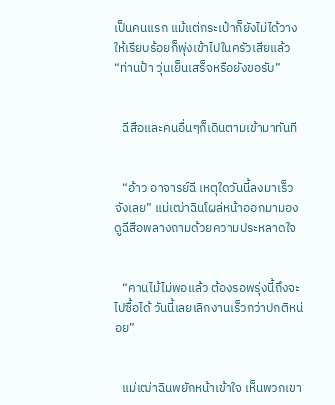เป็นคนแรก แม้แต่กระเป๋าก็ยังไม่ได้วางให้เรียบร้อยก็พุ่งเข้าไปในครัวเสียแล้ว “ท่านป้า วุ่นเย็นเสร็จหรือยังขอรับ”


   ฉีสือและคนอื่นๆก็เดินตามเข้ามาทันที


   “อ้าว อาจารย์ฉี เหตุใดวันนี้ลงมาเร็วจังเลย” แม่เฒ่าฉินโผล่หน้าออกมามองดูฉีสือพลางถามด้วยความประหลาดใจ


   “คานไม้ไม่พอแล้ว ต้องรอพรุ่งนี้ถึงจะไปซื้อได้ วันนี้เลยเลิกงานเร็วกว่าปกติหน่อย”


   แม่เฒ่าฉินพยักหน้าเข้าใจ เห็นพวกเขา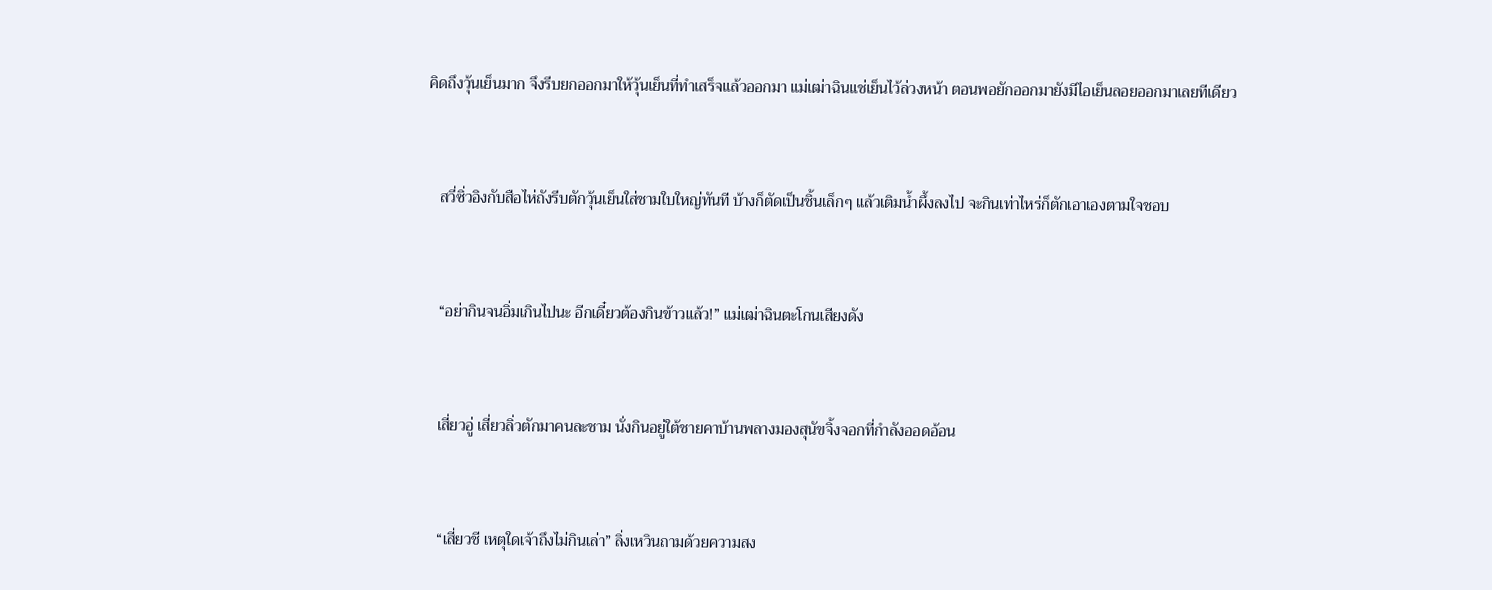คิดถึงวุ้นเย็นมาก จึงรีบยกออกมาให้วุ้นเย็นที่ทำเสร็จแล้วออกมา แม่เฒ่าฉินแช่เย็นไว้ล่วงหน้า ตอนพอยักออกมายังมีไอเย็นลอยออกมาเลยทีเดียว


   สวี่ซิ่วอิงกับสือไห่ถังรีบตักวุ้นเย็นใส่ชามใบใหญ่ทันที บ้างก็ตัดเป็นชิ้นเล็กๆ แล้วเติมน้ำผึ้งลงไป จะกินเท่าไหร่ก็ตักเอาเองตามใจชอบ


   “อย่ากินจนอิ่มเกินไปนะ อีกเดี๋ยวต้องกินข้าวแล้ว!” แม่เฒ่าฉินตะโกนเสียงดัง


   เสี่ยวอู่ เสี่ยวลิ่วตักมาคนละชาม นั่งกินอยู่ใต้ชายคาบ้านพลางมองสุนัขจิ้งจอกที่กำลังออดอ้อน


   “เสี่ยวชี เหตุใดเจ้าถึงไม่กินเล่า” ลิ่งเหวินถามด้วยความสง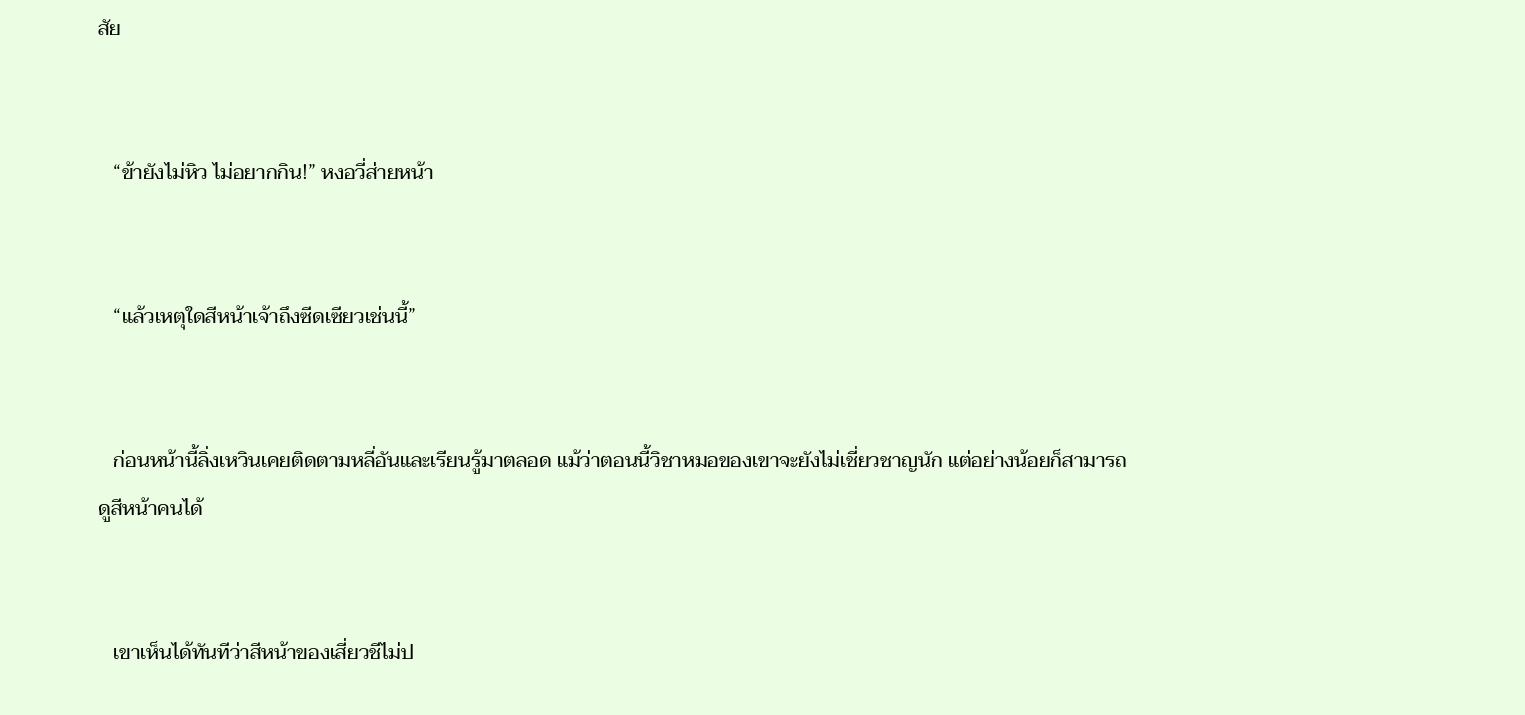สัย


   “ข้ายังไม่หิว ไม่อยากกิน!” หงอวี่ส่ายหน้า


   “แล้วเหตุใดสีหน้าเจ้าถึงซีดเซียวเช่นนี้”


   ก่อนหน้านี้ลิ่งเหวินเคยติดตามหลี่อันและเรียนรู้มาตลอด แม้ว่าตอนนี้วิชาหมอของเขาจะยังไม่เชี่ยวชาญนัก แต่อย่างน้อยก็สามารถดูสีหน้าคนได้


   เขาเห็นได้ทันทีว่าสีหน้าของเสี่ยวชีไม่ป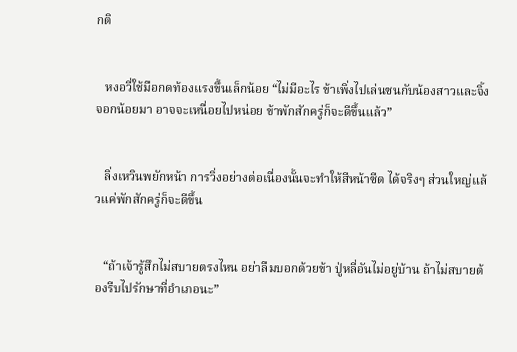กติ


   หงอวี่ใช้มือกดท้องแรงขึ้นเล็กน้อย “ไม่มีอะไร ข้าเพิ่งไปเล่นซนกับน้องสาวและจิ้งจอกน้อยมา อาจจะเหนื่อยไปหน่อย ข้าพักสักครู่ก็จะดีขึ้นแล้ว”


   ลิ่งเหวินพยักหน้า การวิ่งอย่างต่อเนื่องนั้นจะทำให้สีหน้าซีด ได้จริงๆ ส่วนใหญ่แล้วแค่พักสักครู่ก็จะดีขึ้น


   “ถ้าเจ้ารู้สึกไม่สบายตรงไหน อย่าลืมบอกด้วยข้า ปู่หลี่อันไม่อยู่บ้าน ถ้าไม่สบายต้องรีบไปรักษาที่อำเภอนะ”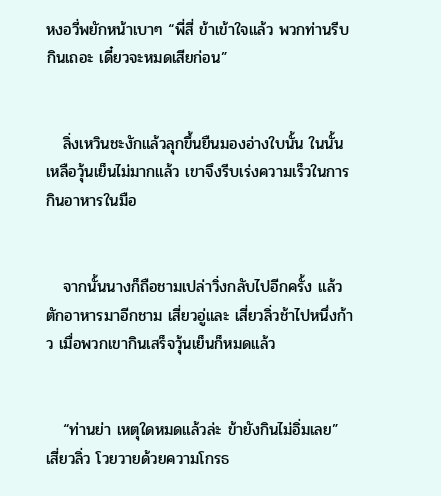หงอวี่พยักหน้าเบาๆ “พี่สี่ ข้าเข้าใจแล้ว พวกท่านรีบกินเถอะ เดี๋ยวจะหมดเสียก่อน”


   ลิ่งเหวินชะงักแล้วลุกขึ้นยืนมองอ่างใบนั้น ในนั้นเหลือวุ้นเย็นไม่มากแล้ว เขาจึงรีบเร่งความเร็วในการกินอาหารในมือ


   จากนั้นนางก็ถือชามเปล่าวิ่งกลับไปอีกครั้ง แล้วตักอาหารมาอีกชาม เสี่ยวอู่และ เสี่ยวลิ่วช้าไปหนึ่งก้าว เมื่อพวกเขากินเสร็จวุ้นเย็นก็หมดแล้ว


   “ท่านย่า เหตุใดหมดแล้วล่ะ ข้ายังกินไม่อิ่มเลย” เสี่ยวลิ่ว โวยวายด้วยความโกรธ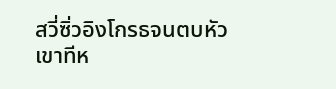สวี่ซิ่วอิงโกรธจนตบหัวเขาทีห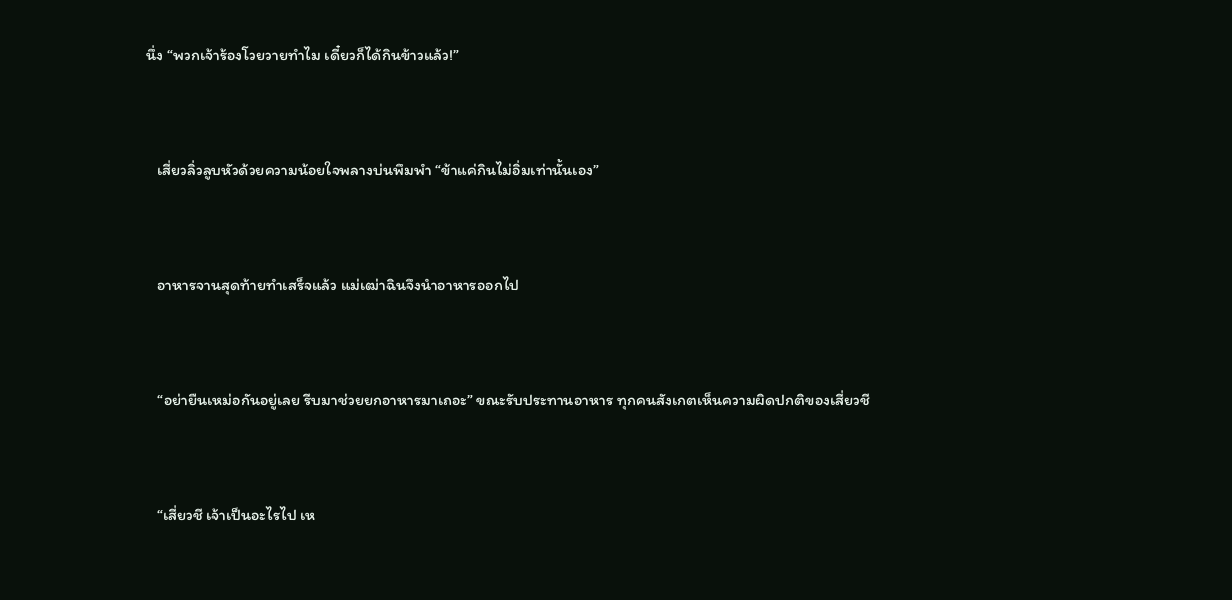นึ่ง “พวกเจ้าร้องโวยวายทำไม เดี๋ยวก็ได้กินข้าวแล้ว!”


   เสี่ยวลิ่วลูบหัวด้วยความน้อยใจพลางบ่นพึมพำ “ข้าแค่กินไม่อิ่มเท่านั้นเอง”


   อาหารจานสุดท้ายทำเสร็จแล้ว แม่เฒ่าฉินจึงนำอาหารออกไป


   “อย่ายืนเหม่อกันอยู่เลย รีบมาช่วยยกอาหารมาเถอะ” ขณะรับประทานอาหาร ทุกคนสังเกตเห็นความผิดปกติของเสี่ยวชี


   “เสี่ยวชี เจ้าเป็นอะไรไป เห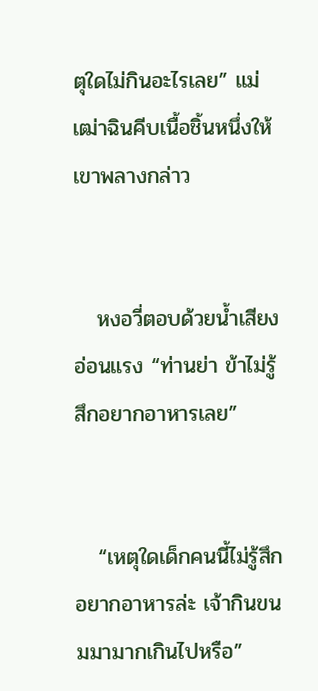ตุใดไม่กินอะไรเลย” แม่เฒ่าฉินคีบเนื้อชิ้นหนึ่งให้เขาพลางกล่าว


   หงอวี่ตอบด้วยน้ำเสียงอ่อนแรง “ท่านย่า ข้าไม่รู้สึกอยากอาหารเลย”


   “เหตุใดเด็กคนนี้ไม่รู้สึกอยากอาหารล่ะ เจ้ากินขนมมามากเกินไปหรือ”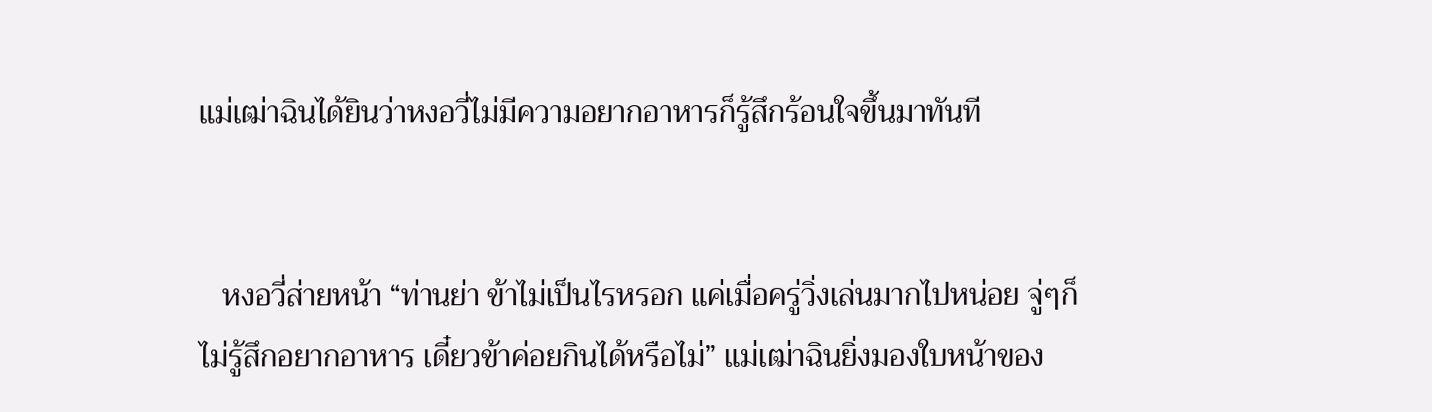แม่เฒ่าฉินได้ยินว่าหงอวี่ไม่มีความอยากอาหารก็รู้สึกร้อนใจขึ้นมาทันที


   หงอวี่ส่ายหน้า “ท่านย่า ข้าไม่เป็นไรหรอก แค่เมื่อครู่วิ่งเล่นมากไปหน่อย จู่ๆก็ไม่รู้สึกอยากอาหาร เดี๋ยวข้าค่อยกินได้หรือไม่” แม่เฒ่าฉินยิ่งมองใบหน้าของ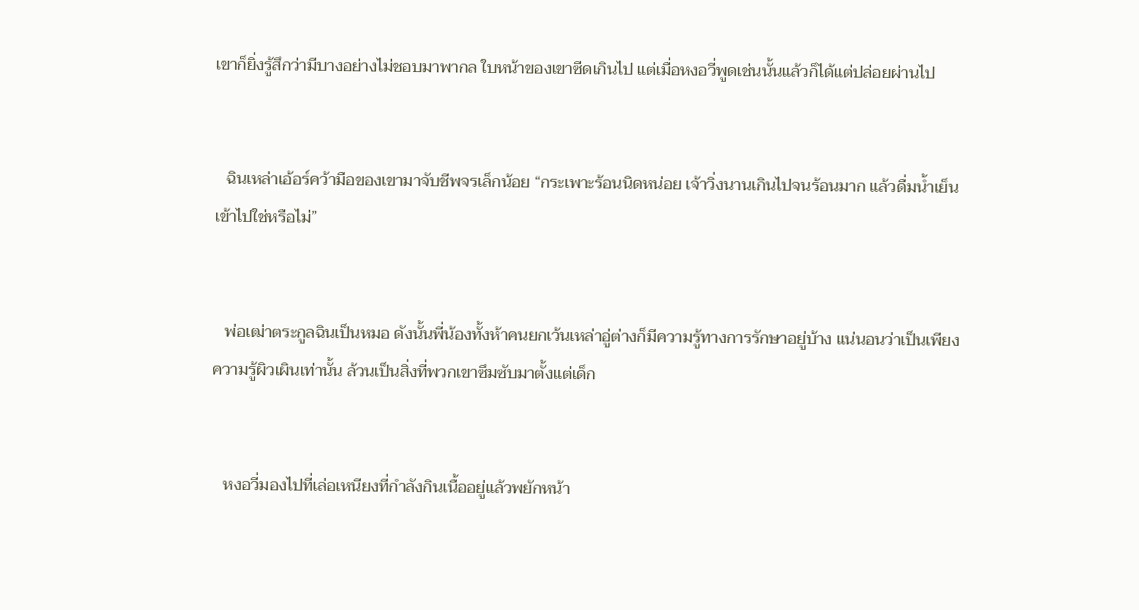เขาก็ยิ่งรู้สึกว่ามีบางอย่างไม่ชอบมาพากล ใบหน้าของเขาซีดเกินไป แต่เมื่อหงอวี่พูดเช่นนั้นแล้วก็ได้แต่ปล่อยผ่านไป


   ฉินเหล่าเอ้อร์คว้ามือของเขามาจับชีพจรเล็กน้อย “กระเพาะร้อนนิดหน่อย เจ้าวิ่งนานเกินไปจนร้อนมาก แล้วดื่มน้ำเย็นเข้าไปใช่หรือไม่”


   พ่อเฒ่าตระกูลฉินเป็นหมอ ดังนั้นพี่น้องทั้งห้าคนยกเว้นเหล่าอู่ต่างก็มีความรู้ทางการรักษาอยู่บ้าง แน่นอนว่าเป็นเพียงความรู้ผิวเผินเท่านั้น ล้วนเป็นสิ่งที่พวกเขาซึมซับมาตั้งแต่เด็ก


   หงอวี่มองไปที่เล่อเหนียงที่กำลังกินเนื้ออยู่แล้วพยักหน้า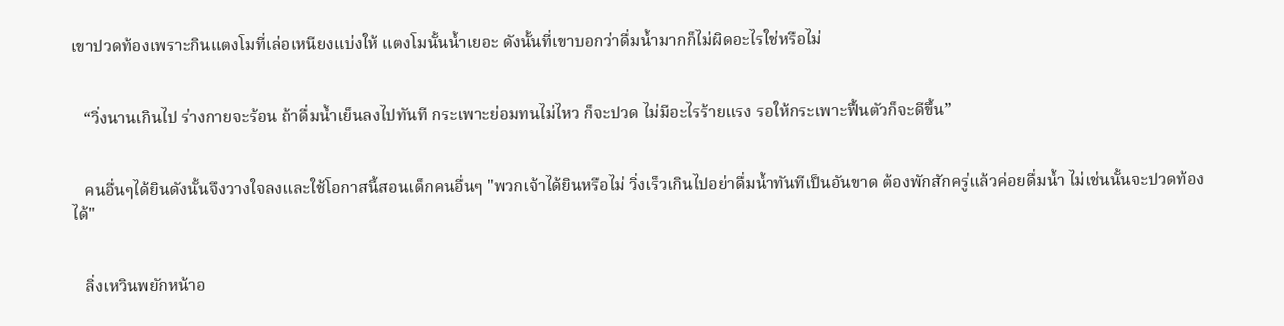เขาปวดท้องเพราะกินแตงโมที่เล่อเหนียงแบ่งให้ แตงโมนั้นน้ำเยอะ ดังนั้นที่เขาบอกว่าดื่มน้ำมากก็ไม่ผิดอะไรใช่หรือไม่


   “วิ่งนานเกินไป ร่างกายจะร้อน ถ้าดื่มน้ำเย็นลงไปทันที กระเพาะย่อมทนไม่ไหว ก็จะปวด ไม่มีอะไรร้ายแรง รอให้กระเพาะฟื้นตัวก็จะดีขึ้น”


   คนอื่นๆได้ยินดังนั้นจึงวางใจลงและใช้โอกาสนี้สอนเด็กคนอื่นๆ "พวกเจ้าได้ยินหรือไม่ วิ่งเร็วเกินไปอย่าดื่มน้ำทันทีเป็นอันขาด ต้องพักสักครู่แล้วค่อยดื่มน้ำ ไม่เช่นนั้นจะปวดท้องได้"


   ลิ่งเหวินพยักหน้าอ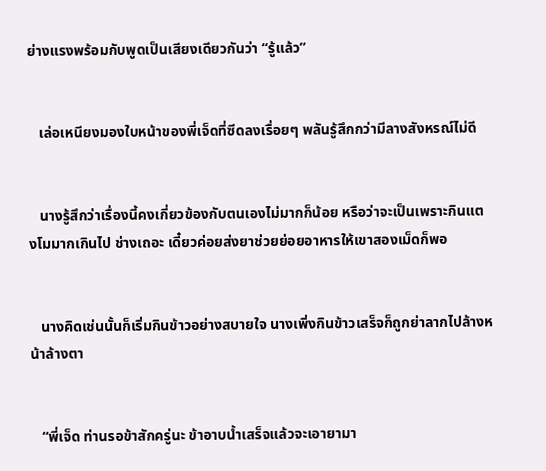ย่างแรงพร้อมกับพูดเป็นเสียงเดียวกันว่า “รู้แล้ว”


   เล่อเหนียงมองใบหน้าของพี่เจ็ดที่ซีดลงเรื่อยๆ พลันรู้สึกกว่ามีลางสังหรณ์ไม่ดี


   นางรู้สึกว่าเรื่องนี้คงเกี่ยวข้องกับตนเองไม่มากก็น้อย หรือว่าจะเป็นเพราะกินแตงโมมากเกินไป ช่างเถอะ เดี๋ยวค่อยส่งยาช่วยย่อยอาหารให้เขาสองเม็ดก็พอ


   นางคิดเช่นนั้นก็เริ่มกินข้าวอย่างสบายใจ นางเพิ่งกินข้าวเสร็จก็ถูกย่าลากไปล้างหน้าล้างตา


   “พี่เจ็ด ท่านรอข้าสักครู่นะ ข้าอาบน้ำเสร็จแล้วจะเอายามา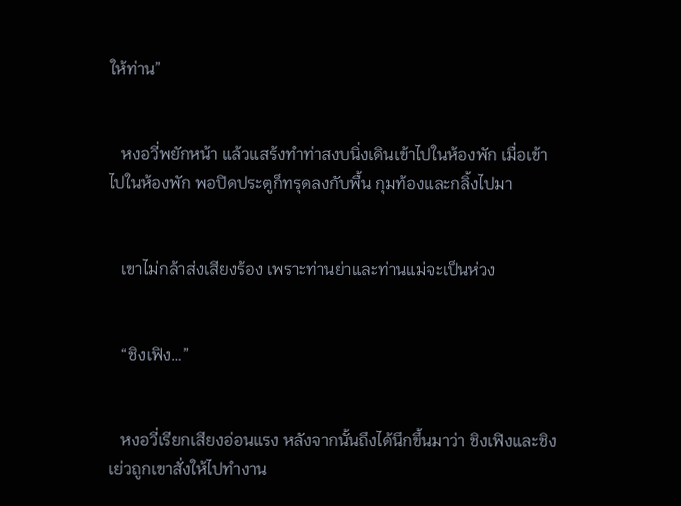ให้ท่าน”


   หงอวี่พยักหน้า แล้วแสร้งทำท่าสงบนิ่งเดินเข้าไปในห้องพัก เมื่อเข้าไปในห้องพัก พอปิดประตูก็ทรุดลงกับพื้น กุมท้องและกลิ้งไปมา


   เขาไม่กล้าส่งเสียงร้อง เพราะท่านย่าและท่านแม่จะเป็นห่วง


   “ชิงเฟิง…”


   หงอวี่เรียกเสียงอ่อนแรง หลังจากนั้นถึงได้นึกขึ้นมาว่า ชิงเฟิงและชิงเย่วถูกเขาสั่งให้ไปทำงาน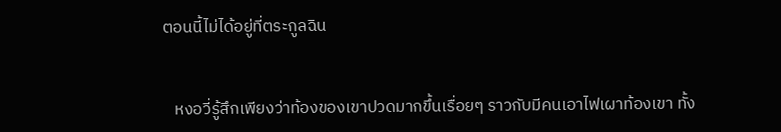ตอนนี้ไม่ได้อยู่ที่ตระกูลฉิน


   หงอวี่รู้สึกเพียงว่าท้องของเขาปวดมากขึ้นเรื่อยๆ ราวกับมีคนเอาไฟเผาท้องเขา ทั้ง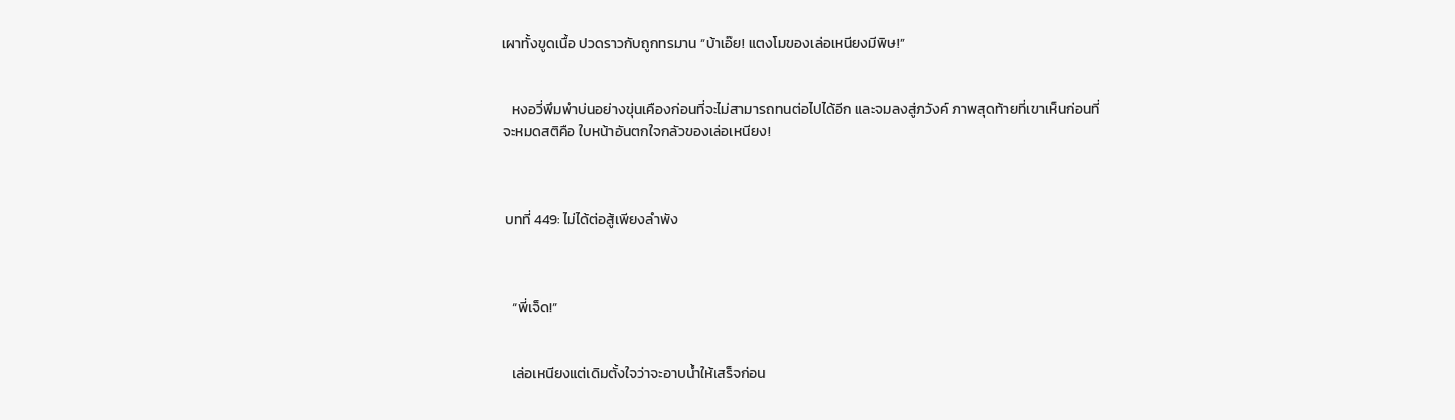เผาทั้งขูดเนื้อ ปวดราวกับถูกทรมาน “บ้าเอ๊ย! แตงโมของเล่อเหนียงมีพิษ!”


   หงอวี่พึมพำบ่นอย่างขุ่นเคืองก่อนที่จะไม่สามารถทนต่อไปได้อีก และจมลงสู่ภวังค์ ภาพสุดท้ายที่เขาเห็นก่อนที่จะหมดสติคือ ใบหน้าอันตกใจกลัวของเล่อเหนียง!



 บทที่ 449: ไม่ได้ต่อสู้เพียงลำพัง



   “พี่เจ็ด!”


   เล่อเหนียงแต่เดิมตั้งใจว่าจะอาบน้ำให้เสร็จก่อน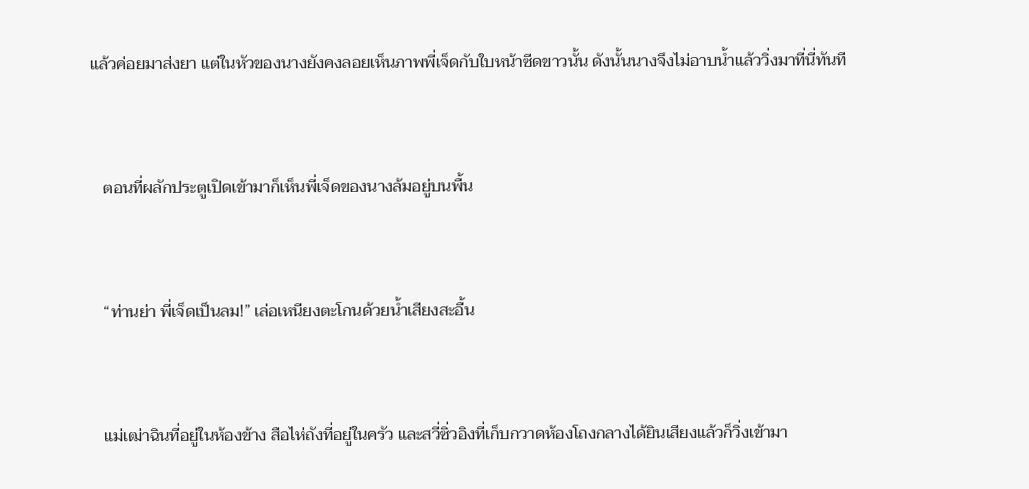แล้วค่อยมาส่งยา แต่ในหัวของนางยังคงลอยเห็นภาพพี่เจ็ดกับใบหน้าซีดขาวนั้น ดังนั้นนางจึงไม่อาบน้ำแล้ววิ่งมาที่นี่ทันที


   ตอนที่ผลักประตูเปิดเข้ามาก็เห็นพี่เจ็ดของนางล้มอยู่บนพื้น


   “ท่านย่า พี่เจ็ดเป็นลม!” เล่อเหนียงตะโกนด้วยน้ำเสียงสะอื้น


   แม่เฒ่าฉินที่อยู่ในห้องข้าง สือไห่ถังที่อยู่ในครัว และสวี่ซิ่วอิงที่เก็บกวาดห้องโถงกลางได้ยินเสียงแล้วก็วิ่งเข้ามา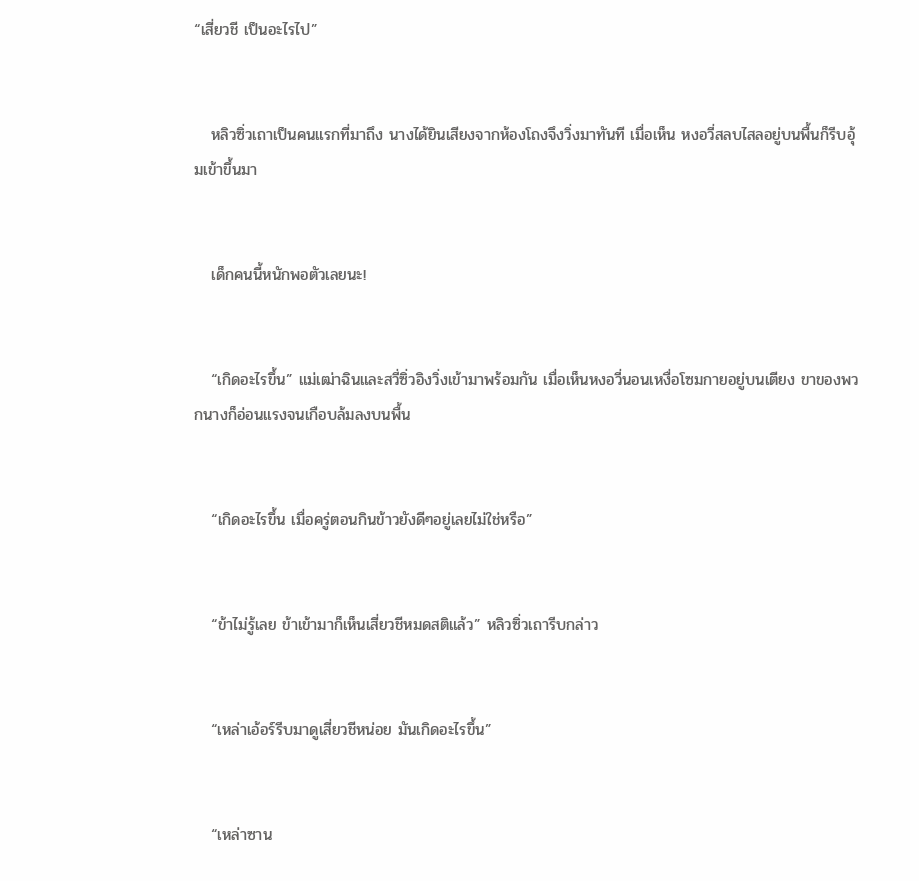“เสี่ยวชี เป็นอะไรไป”


   หลิวซิ่วเถาเป็นคนแรกที่มาถึง นางได้ยินเสียงจากห้องโถงจึงวิ่งมาทันที เมื่อเห็น หงอวี่สลบไสลอยู่บนพื้นก็รีบอุ้มเข้าขึ้นมา


   เด็กคนนี้หนักพอตัวเลยนะ!


   “เกิดอะไรขึ้น” แม่เฒ่าฉินและสวี่ซิ่วอิงวิ่งเข้ามาพร้อมกัน เมื่อเห็นหงอวี่นอนเหงื่อโซมกายอยู่บนเตียง ขาของพวกนางก็อ่อนแรงจนเกือบล้มลงบนพื้น


   “เกิดอะไรขึ้น เมื่อครู่ตอนกินข้าวยังดีๆอยู่เลยไม่ใช่หรือ”


   “ข้าไม่รู้เลย ข้าเข้ามาก็เห็นเสี่ยวชีหมดสติแล้ว” หลิวซิ่วเถารีบกล่าว


   “เหล่าเอ้อร์รีบมาดูเสี่ยวชีหน่อย มันเกิดอะไรขึ้น”


   “เหล่าซาน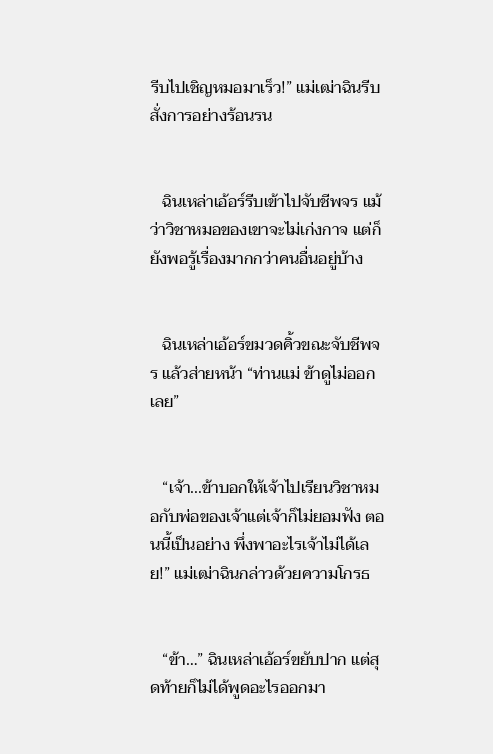รีบไปเชิญหมอมาเร็ว!” แม่เฒ่าฉินรีบสั่งการอย่างร้อนรน


   ฉินเหล่าเอ้อร์รีบเข้าไปจับชีพจร แม้ว่าวิชาหมอของเขาจะไม่เก่งกาจ แต่ก็ยังพอรู้เรื่องมากกว่าคนอื่นอยู่บ้าง


   ฉินเหล่าเอ้อร์ขมวดคิ้วขณะจับชีพจร แล้วส่ายหน้า “ท่านแม่ ข้าดูไม่ออกเลย”


   “เจ้า...ข้าบอกให้เจ้าไปเรียนวิชาหมอกับพ่อของเจ้าแต่เจ้าก็ไม่ยอมฟัง ตอนนี้เป็นอย่าง พึ่งพาอะไรเจ้าไม่ได้เลย!” แม่เฒ่าฉินกล่าวด้วยความโกรธ


   “ข้า…” ฉินเหล่าเอ้อร์ขยับปาก แต่สุดท้ายก็ไม่ได้พูดอะไรออกมา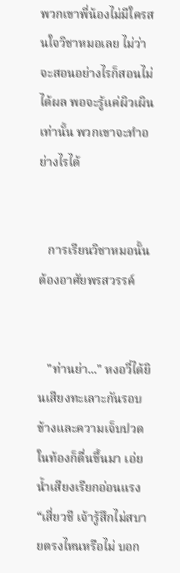พวกเขาพี่น้องไม่มีใครสนใจวิชาหมอเลย ไม่ว่าจะสอนอย่างไรก็สอนไม่ได้ผล พอจะรู้แค่ผิวเผินเท่านั้น พวกเขาจะทำอย่างไรได้


   การเรียนวิชาหมอนั้นต้องอาศัยพรสวรรค์


   "ท่านย่า..." หงอวี่ได้ยินเสียงทะเลาะกันรอบข้างและความเจ็บปวดในท้องก็ตื่นขึ้นมา เอ่ยน้ำเสียงเรียกอ่อนแรง “เสี่ยวชี เจ้ารู้สึกไม่สบายตรงไหนหรือไม่ บอก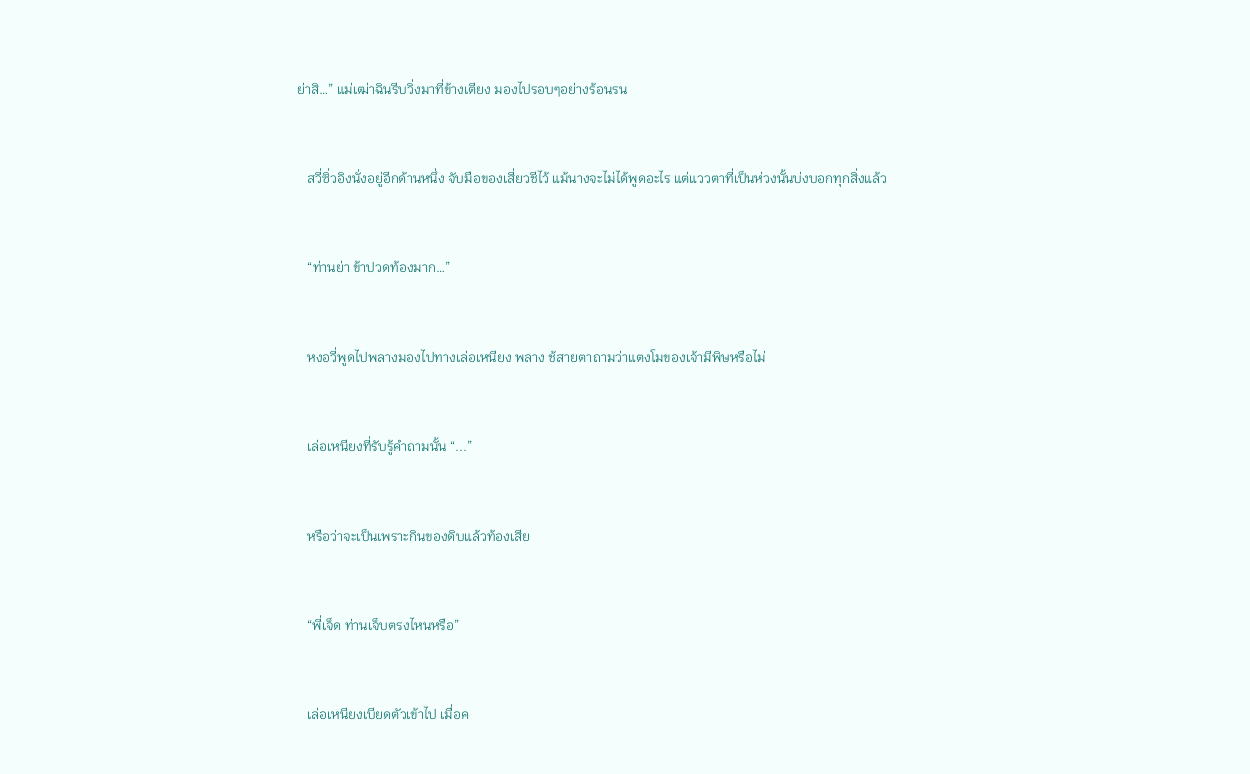ย่าสิ…” แม่เฒ่าฉินรีบวิ่งมาที่ข้างเตียง มองไปรอบๆอย่างร้อนรน


   สวี่ซิ่วอิงนั่งอยู่อีกด้านหนึ่ง จับมือของเสี่ยวชีไว้ แม้นางจะไม่ได้พูดอะไร แต่แววตาที่เป็นห่วงนั้นบ่งบอกทุกสิ่งแล้ว


   “ท่านย่า ข้าปวดท้องมาก…”


   หงอวี่พูดไปพลางมองไปทางเล่อเหนียง พลาง ช้สายตาถามว่าแตงโมของเจ้ามีพิษหรือไม่


   เล่อเหนียงที่รับรู้คำถามนั้น “...”


   หรือว่าจะเป็นเพราะกินของดิบแล้วท้องเสีย


   “พี่เจ็ด ท่านเจ็บตรงไหนหรือ”


   เล่อเหนียงเบียดตัวเข้าไป เมื่อค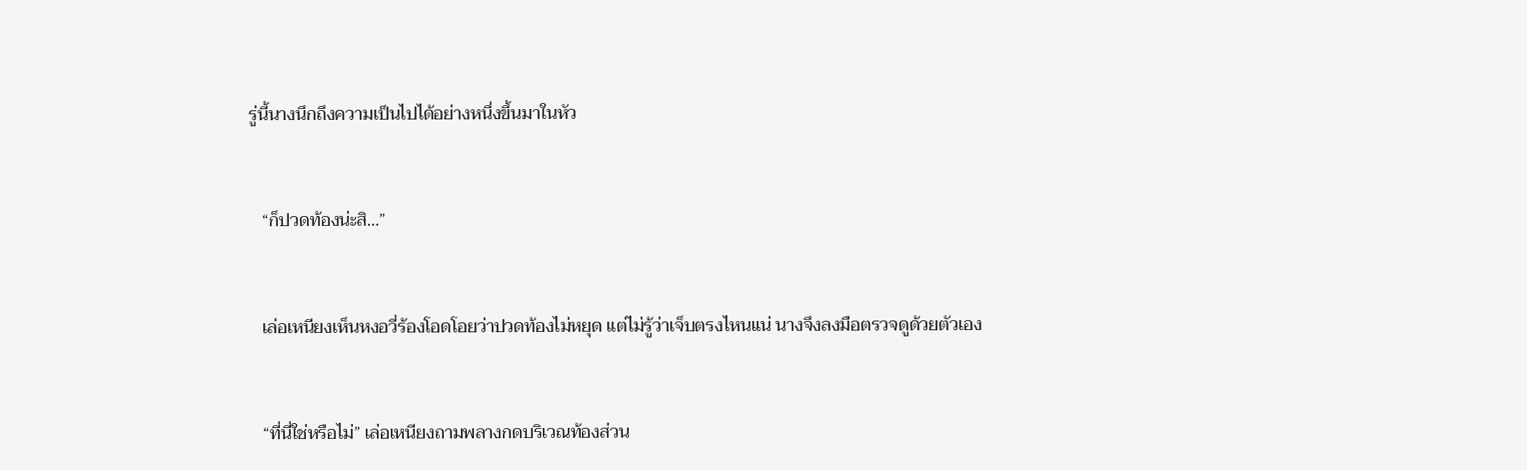รู่นี้นางนึกถึงความเป็นไปได้อย่างหนึ่งขึ้นมาในหัว


   “ก็ปวดท้องน่ะสิ…”


   เล่อเหนียงเห็นหงอวี่ร้องโอดโอยว่าปวดท้องไม่หยุด แต่ไม่รู้ว่าเจ็บตรงไหนแน่ นางจึงลงมือตรวจดูด้วยตัวเอง


   “ที่นี่ใช่หรือไม่” เล่อเหนียงถามพลางกดบริเวณท้องส่วน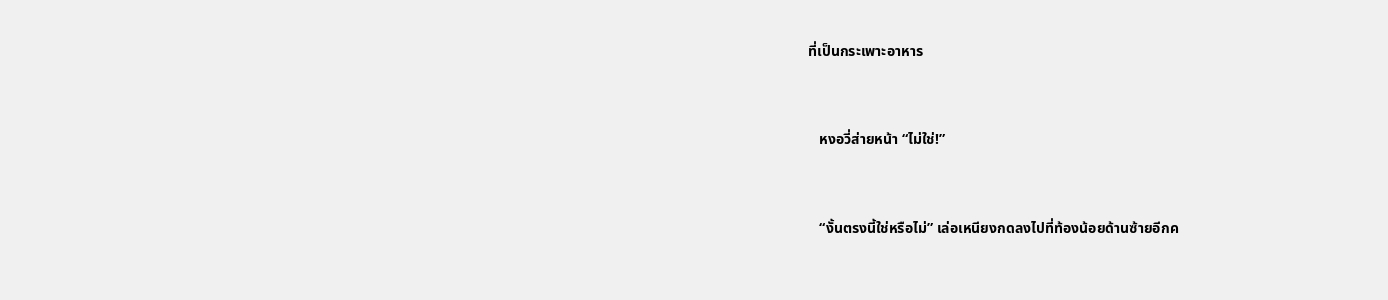ที่เป็นกระเพาะอาหาร


   หงอวี่ส่ายหน้า “ไม่ใช่!”


   “งั้นตรงนี้ใช่หรือไม่” เล่อเหนียงกดลงไปที่ท้องน้อยด้านซ้ายอีกค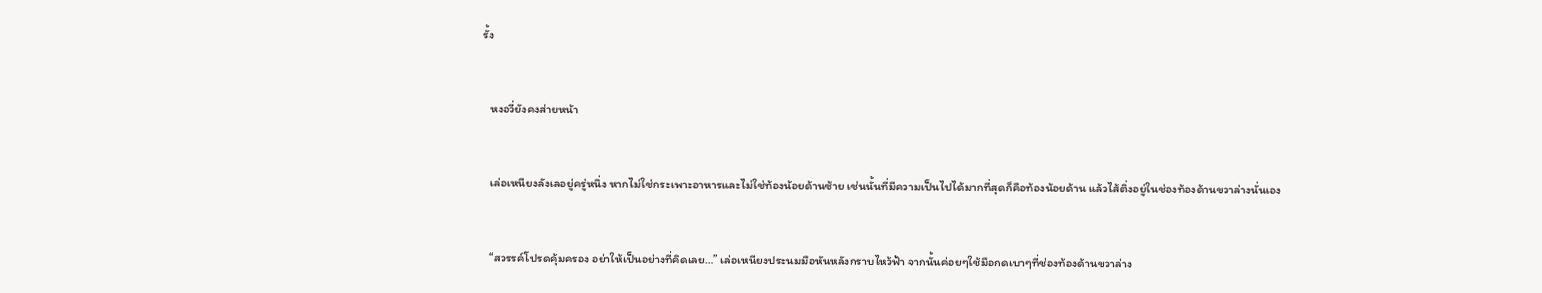รั้ง


   หงอวี่ยังคงส่ายหน้า


   เล่อเหนียงลังเลอยู่ครู่หนึ่ง หากไม่ใช่กระเพาะอาหารและไม่ใช่ท้องน้อยด้านซ้าย เช่นนั้นที่มีความเป็นไปได้มากที่สุดก็คือท้องน้อยด้าน แล้วไส้ติ่งอยู่ในช่องท้องด้านขวาล่างนั่นเอง


   “สวรรค์โปรดคุ้มครอง อย่าให้เป็นอย่างที่คิดเลย…” เล่อเหนียงประนมมือหันหลังกราบไหว้ฟ้า จากนั้นค่อยๆใช้มือกดเบาๆที่ช่องท้องด้านขวาล่าง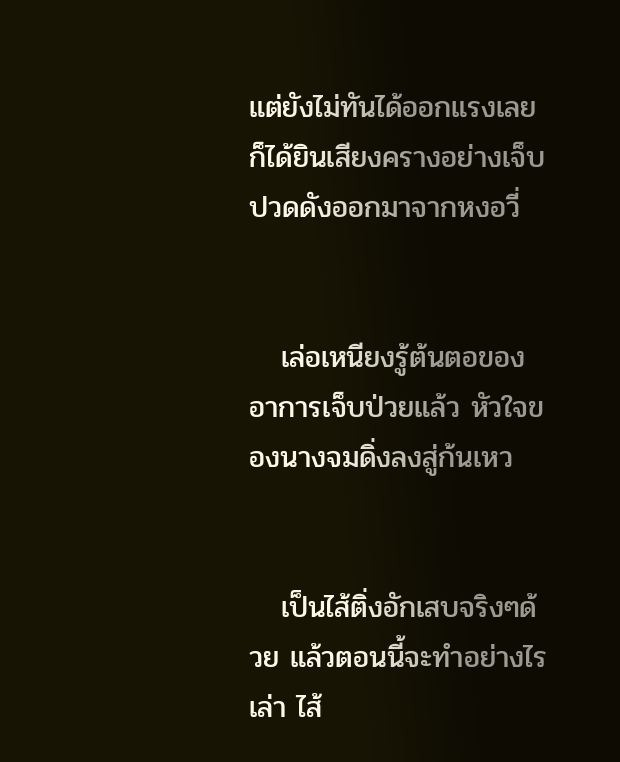แต่ยังไม่ทันได้ออกแรงเลยก็ได้ยินเสียงครางอย่างเจ็บปวดดังออกมาจากหงอวี่


   เล่อเหนียงรู้ต้นตอของอาการเจ็บป่วยแล้ว หัวใจของนางจมดิ่งลงสู่ก้นเหว


   เป็นไส้ติ่งอักเสบจริงๆด้วย แล้วตอนนี้จะทำอย่างไรเล่า ไส้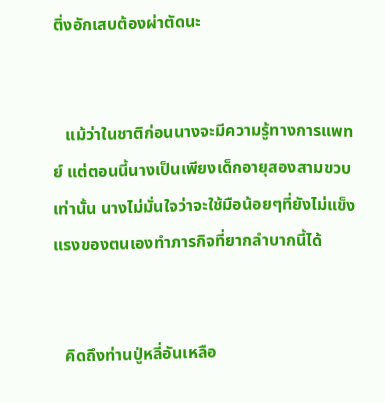ติ่งอักเสบต้องผ่าตัดนะ


   แม้ว่าในชาติก่อนนางจะมีความรู้ทางการแพทย์ แต่ตอนนี้นางเป็นเพียงเด็กอายุสองสามขวบเท่านั้น นางไม่มั่นใจว่าจะใช้มือน้อยๆที่ยังไม่แข็งแรงของตนเองทำภารกิจที่ยากลำบากนี้ได้


   คิดถึงท่านปู่หลี่อันเหลือ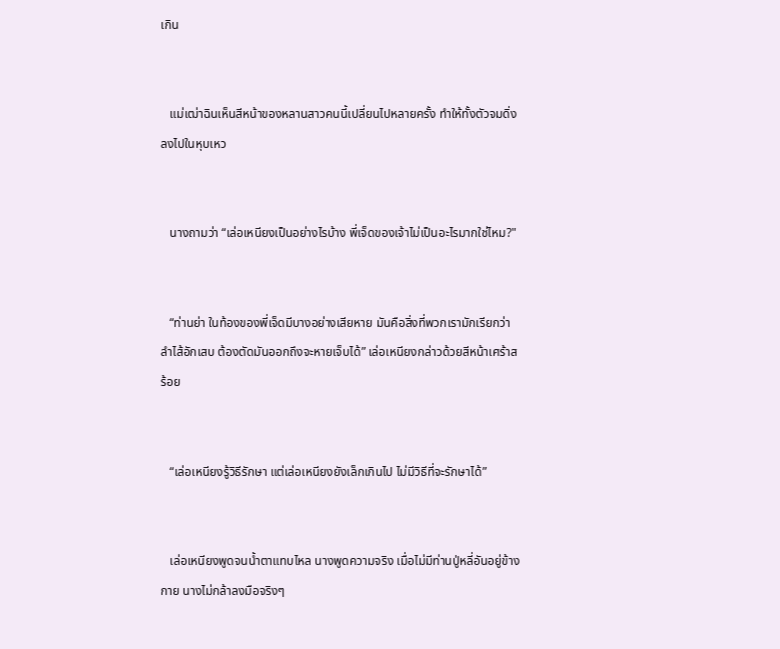เกิน


   แม่เฒ่าฉินเห็นสีหน้าของหลานสาวคนนี้เปลี่ยนไปหลายครั้ง ทำให้ทั้งตัวจมดิ่งลงไปในหุบเหว


   นางถามว่า “เล่อเหนียงเป็นอย่างไรบ้าง พี่เจ็ดของเจ้าไม่เป็นอะไรมากใช่ไหม?"


   “ท่านย่า ในท้องของพี่เจ็ดมีบางอย่างเสียหาย มันคือสิ่งที่พวกเรามักเรียกว่าลำไส้อักเสบ ต้องตัดมันออกถึงจะหายเจ็บได้” เล่อเหนียงกล่าวด้วยสีหน้าเศร้าสร้อย


   “เล่อเหนียงรู้วิธีรักษา แต่เล่อเหนียงยังเล็กเกินไป ไม่มีวิธีที่จะรักษาได้”


   เล่อเหนียงพูดจนน้ำตาแทบไหล นางพูดความจริง เมื่อไม่มีท่านปู่หลี่อันอยู่ข้างกาย นางไม่กล้าลงมือจริงๆ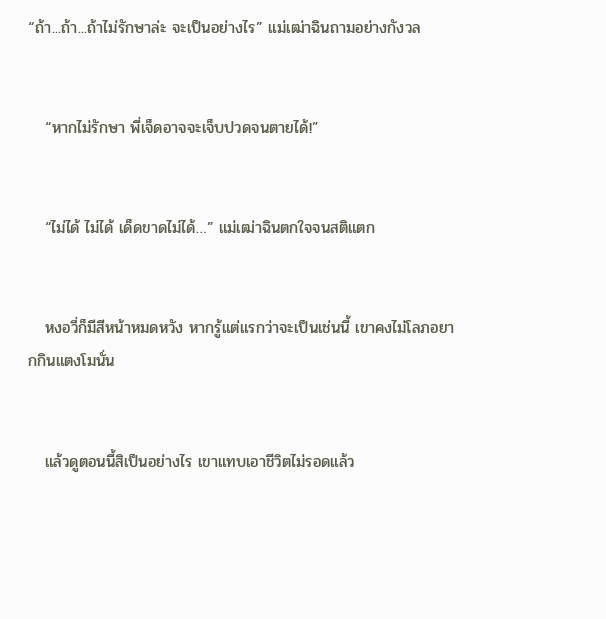“ถ้า...ถ้า...ถ้าไม่รักษาล่ะ จะเป็นอย่างไร” แม่เฒ่าฉินถามอย่างกังวล


   “หากไม่รักษา พี่เจ็ดอาจจะเจ็บปวดจนตายได้!”


   “ไม่ได้ ไม่ได้ เด็ดขาดไม่ได้…” แม่เฒ่าฉินตกใจจนสติแตก


   หงอวี่ก็มีสีหน้าหมดหวัง หากรู้แต่แรกว่าจะเป็นเช่นนี้ เขาคงไม่โลภอยากกินแตงโมนั่น


   แล้วดูตอนนี้สิเป็นอย่างไร เขาแทบเอาชีวิตไม่รอดแล้ว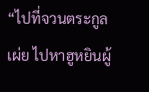“ไปที่จวนตระกูลเผ่ย ไปหาฮูหยินผู้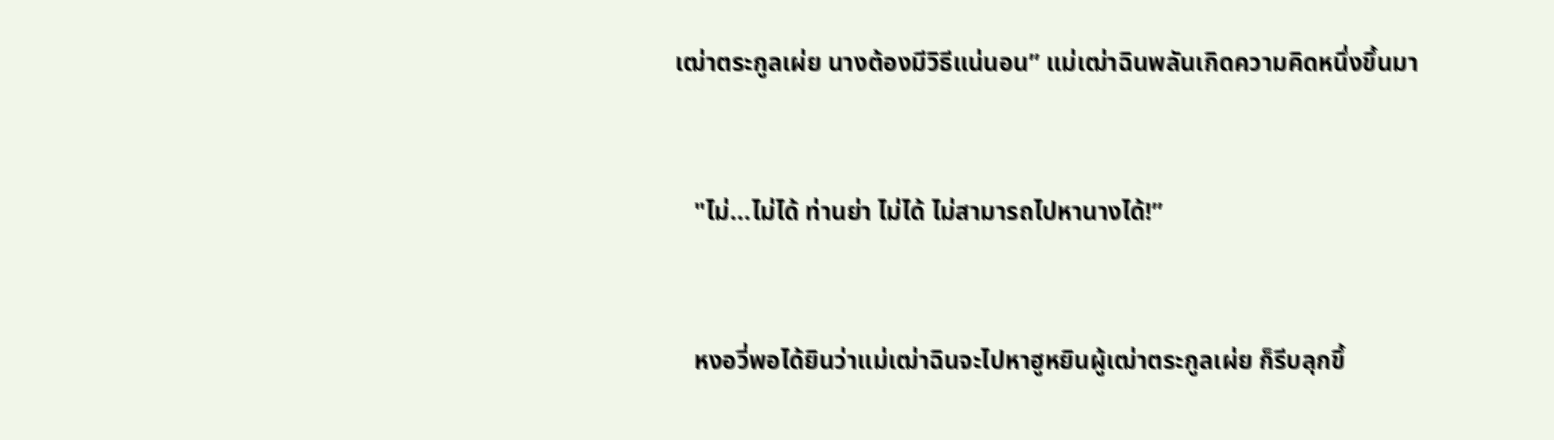เฒ่าตระกูลเผ่ย นางต้องมีวิธีแน่นอน” แม่เฒ่าฉินพลันเกิดความคิดหนึ่งขึ้นมา


   "ไม่...ไม่ได้ ท่านย่า ไม่ได้ ไม่สามารถไปหานางได้!”


   หงอวี่พอได้ยินว่าแม่เฒ่าฉินจะไปหาฮูหยินผู้เฒ่าตระกูลเผ่ย ก็รีบลุกขึ้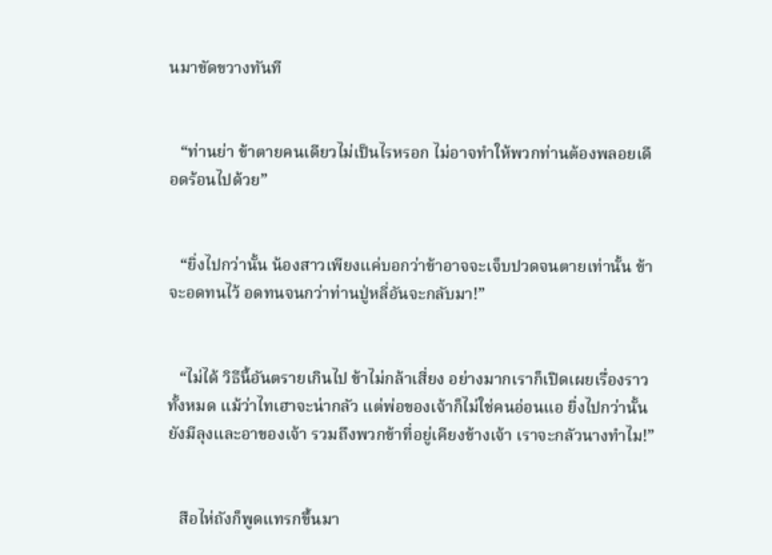นมาขัดขวางทันที


   “ท่านย่า ข้าตายคนเดียวไม่เป็นไรหรอก ไม่อาจทำให้พวกท่านต้องพลอยเดือดร้อนไปด้วย”


   “ยิ่งไปกว่านั้น น้องสาวเพียงแค่บอกว่าข้าอาจจะเจ็บปวดจนตายเท่านั้น ข้าจะอดทนไว้ อดทนจนกว่าท่านปู่หลี่อันจะกลับมา!”


   “ไม่ได้ วิธีนี้อันตรายเกินไป ข้าไม่กล้าเสี่ยง อย่างมากเราก็เปิดเผยเรื่องราวทั้งหมด แม้ว่าไทเฮาจะน่ากลัว แต่พ่อของเจ้าก็ไม่ใช่คนอ่อนแอ ยิ่งไปกว่านั้นยังมีลุงและอาของเจ้า รวมถึงพวกข้าที่อยู่เคียงข้างเจ้า เราจะกลัวนางทำไม!”


   สือไห่ถังก็พูดแทรกขึ้นมา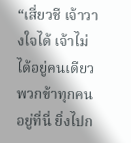“เสี่ยวชี เจ้าวางใจได้ เจ้าไม่ได้อยู่คนเดียว พวกข้าทุกคนอยู่ที่นี่ ยิ่งไปก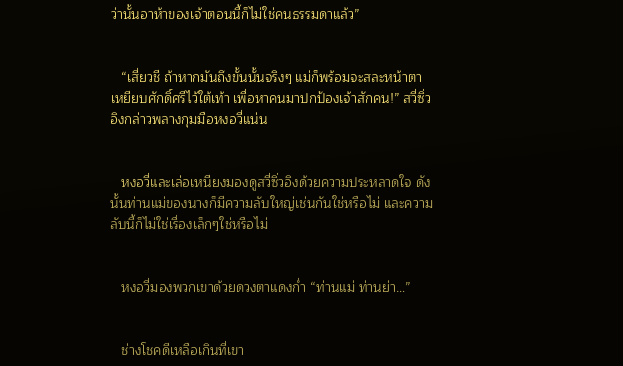ว่านั้นอาห้าของเจ้าตอนนี้ก็ไม่ใช่คนธรรมดาแล้ว”


   “เสี่ยวชี ถ้าหากมันถึงขั้นนั้นจริงๆ แม่ก็พร้อมจะสละหน้าตา เหยียบศักดิ์ศรีไว้ใต้เท้า เพื่อหาคนมาปกป้องเจ้าสักคน!” สวี่ซิ่วอิงกล่าวพลางกุมมือหงอวี่แน่น


   หงอวี่และเล่อเหนียงมองดูสวี่ซิ่วอิงด้วยความประหลาดใจ ดังนั้นท่านแม่ของนางก็มีความลับใหญ่เช่นกันใช่หรือไม่ และความลับนี้ก็ไม่ใช่เรื่องเล็กๆใช่หรือไม่


   หงอวี่มองพวกเขาด้วยดวงตาแดงก่ำ “ท่านแม่ ท่านย่า…”


   ช่างโชคดีเหลือเกินที่เขา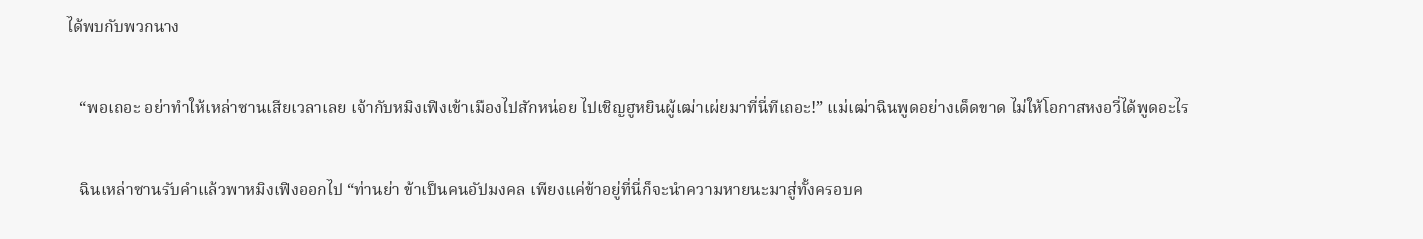ได้พบกับพวกนาง


   “พอเถอะ อย่าทำให้เหล่าซานเสียเวลาเลย เจ้ากับหมิงเฟิงเข้าเมืองไปสักหน่อย ไปเชิญฮูหยินผู้เฒ่าเผ่ยมาที่นี่ทีเถอะ!” แม่เฒ่าฉินพูดอย่างเด็ดขาด ไม่ให้โอกาสหงอวี่ได้พูดอะไร


   ฉินเหล่าซานรับคำแล้วพาหมิงเฟิงออกไป “ท่านย่า ข้าเป็นคนอัปมงคล เพียงแค่ข้าอยู่ที่นี่ก็จะนำความหายนะมาสู่ทั้งครอบค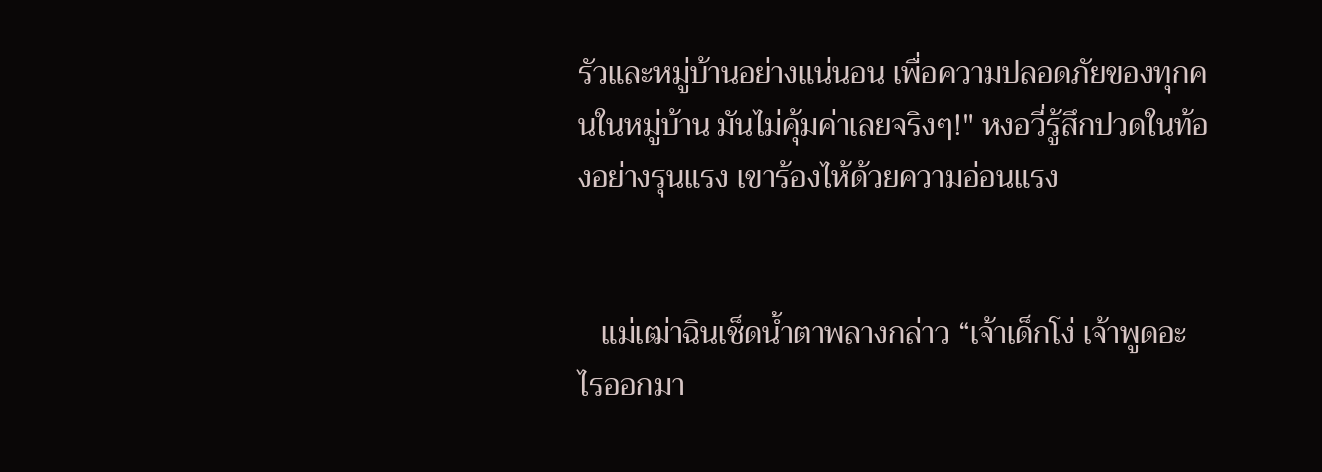รัวและหมู่บ้านอย่างแน่นอน เพื่อความปลอดภัยของทุกคนในหมู่บ้าน มันไม่คุ้มค่าเลยจริงๆ!" หงอวี่รู้สึกปวดในท้องอย่างรุนแรง เขาร้องไห้ด้วยความอ่อนแรง


   แม่เฒ่าฉินเช็ดน้ำตาพลางกล่าว “เจ้าเด็กโง่ เจ้าพูดอะไรออกมา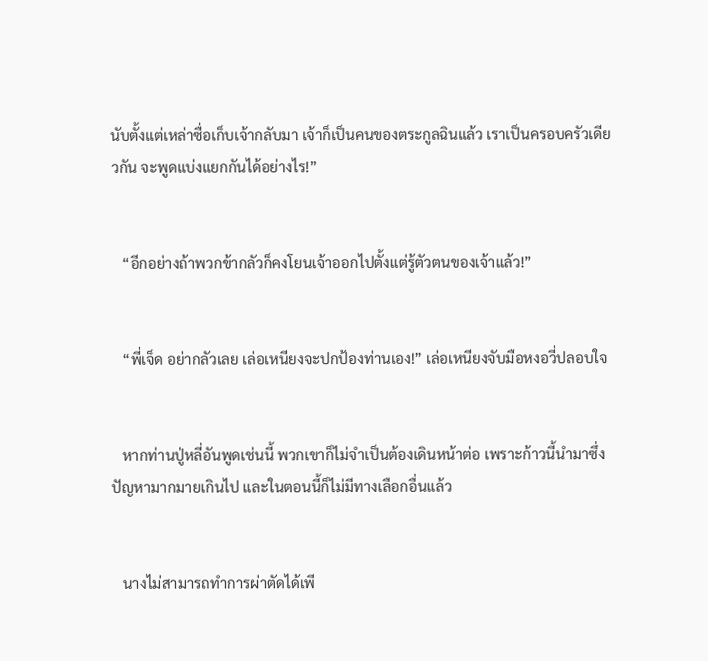นับตั้งแต่เหล่าซื่อเก็บเจ้ากลับมา เจ้าก็เป็นคนของตระกูลฉินแล้ว เราเป็นครอบครัวเดียวกัน จะพูดแบ่งแยกกันได้อย่างไร!”


   “อีกอย่างถ้าพวกข้ากลัวก็คงโยนเจ้าออกไปตั้งแต่รู้ตัวตนของเจ้าแล้ว!”


   “พี่เจ็ด อย่ากลัวเลย เล่อเหนียงจะปกป้องท่านเอง!” เล่อเหนียงจับมือหงอวี่ปลอบใจ


   หากท่านปู่หลี่อันพูดเช่นนี้ พวกเขาก็ไม่จำเป็นต้องเดินหน้าต่อ เพราะก้าวนี้นำมาซึ่งปัญหามากมายเกินไป และในตอนนี้ก็ไม่มีทางเลือกอื่นแล้ว


   นางไม่สามารถทำการผ่าตัดได้เพี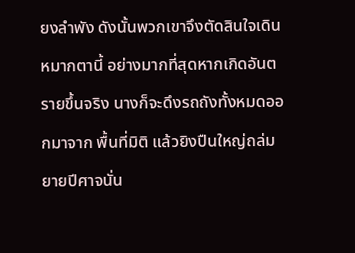ยงลำพัง ดังนั้นพวกเขาจึงตัดสินใจเดินหมากตานี้ อย่างมากที่สุดหากเกิดอันตรายขึ้นจริง นางก็จะดึงรถถังทั้งหมดออกมาจาก พื้นที่มิติ แล้วยิงปืนใหญ่ถล่มยายปีศาจนั่น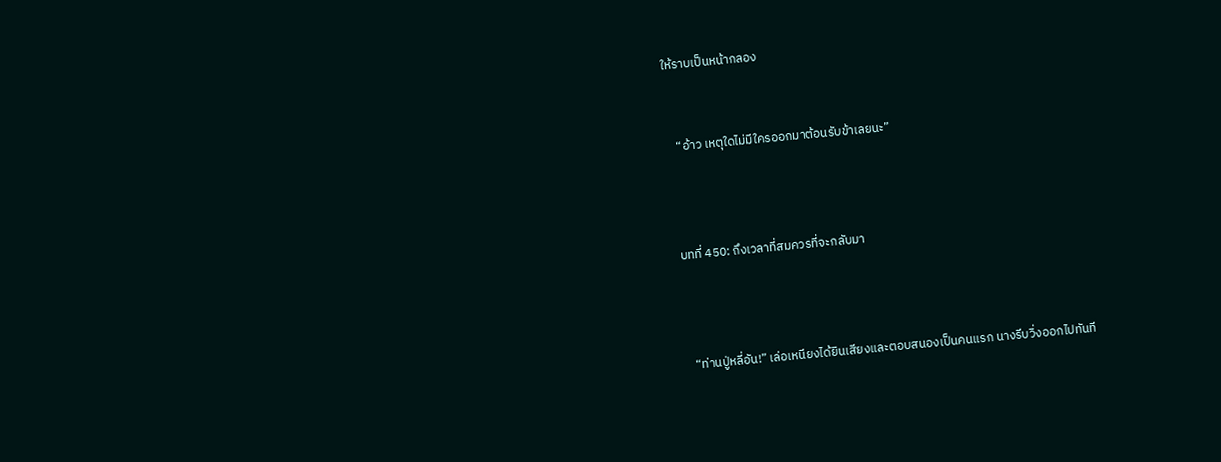ให้ราบเป็นหน้ากลอง


   “อ้าว เหตุใดไม่มีใครออกมาต้อนรับข้าเลยนะ”



 บทที่ 450: ถึงเวลาที่สมควรที่จะกลับมา



   “ท่านปู่หลี่อัน!” เล่อเหนียงได้ยินเสียงและตอบสนองเป็นคนแรก นางรีบวิ่งออกไปทันที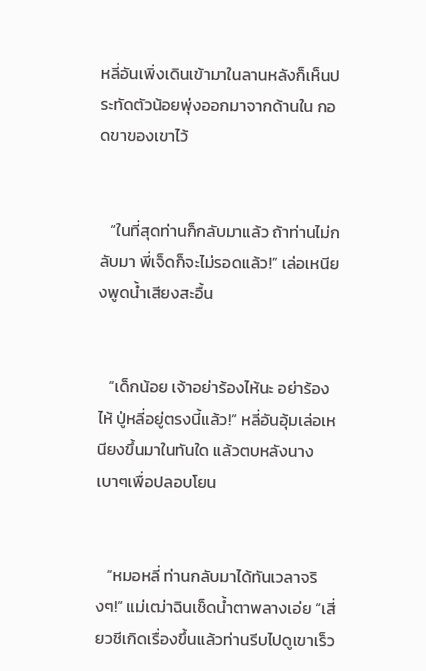หลี่อันเพิ่งเดินเข้ามาในลานหลังก็เห็นประทัดตัวน้อยพุ่งออกมาจากด้านใน กอดขาของเขาไว้


   “ในที่สุดท่านก็กลับมาแล้ว ถ้าท่านไม่กลับมา พี่เจ็ดก็จะไม่รอดแล้ว!” เล่อเหนียงพูดน้ำเสียงสะอื้น


   “เด็กน้อย เจ้าอย่าร้องไห้นะ อย่าร้องไห้ ปู่หลี่อยู่ตรงนี้แล้ว!” หลี่อันอุ้มเล่อเหนียงขึ้นมาในทันใด แล้วตบหลังนางเบาๆเพื่อปลอบโยน


   “หมอหลี่ ท่านกลับมาได้ทันเวลาจริงๆ!” แม่เฒ่าฉินเช็ดน้ำตาพลางเอ่ย “เสี่ยวชีเกิดเรื่องขึ้นแล้วท่านรีบไปดูเขาเร็ว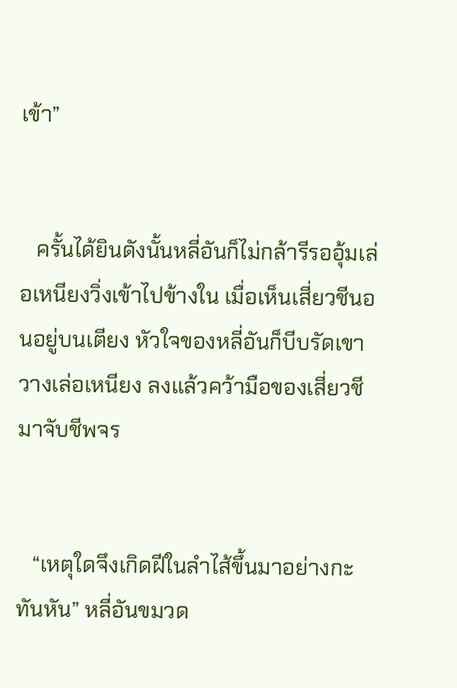เข้า”


   ครั้นได้ยินดังนั้นหลี่อันก็ไม่กล้ารีรออุ้มเล่อเหนียงวิ่งเข้าไปข้างใน เมื่อเห็นเสี่ยวชีนอนอยู่บนเตียง หัวใจของหลี่อันก็บีบรัดเขาวางเล่อเหนียง ลงแล้วคว้ามือของเสี่ยวชีมาจับชีพจร


   “เหตุใดจึงเกิดฝีในลำไส้ขึ้นมาอย่างกะทันหัน” หลี่อันขมวด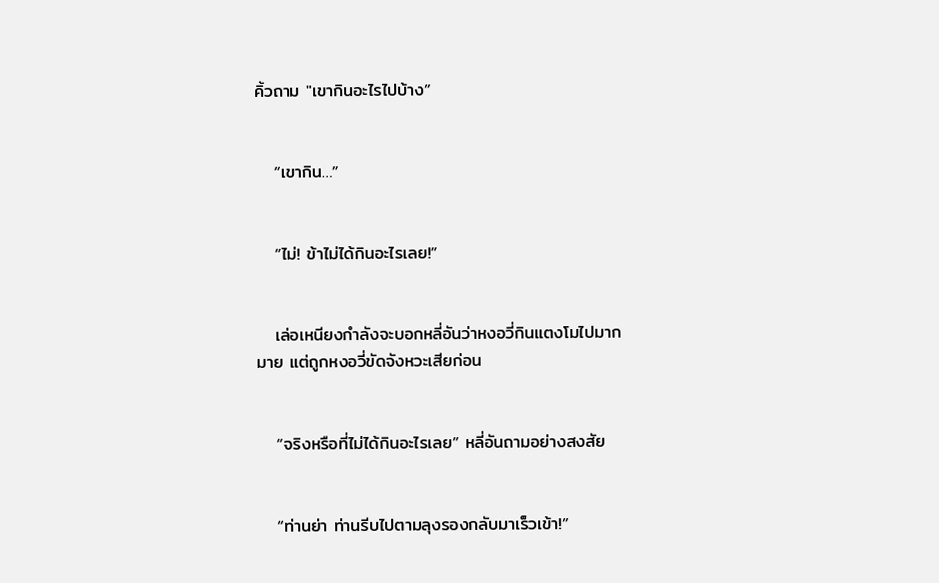คิ้วถาม "เขากินอะไรไปบ้าง”


   “เขากิน…”


   “ไม่! ข้าไม่ได้กินอะไรเลย!”


   เล่อเหนียงกำลังจะบอกหลี่อันว่าหงอวี่กินแตงโมไปมากมาย แต่ถูกหงอวี่ขัดจังหวะเสียก่อน


   “จริงหรือที่ไม่ได้กินอะไรเลย” หลี่อันถามอย่างสงสัย


   “ท่านย่า ท่านรีบไปตามลุงรองกลับมาเร็วเข้า!”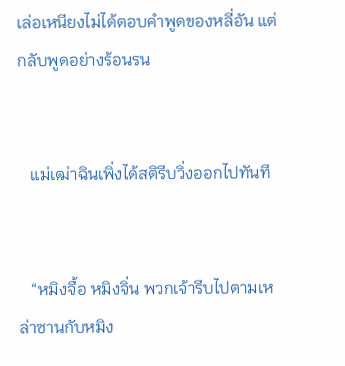เล่อเหนียงไม่ได้ตอบคำพูดของหลี่อัน แต่กลับพูดอย่างร้อนรน


   แม่เฒ่าฉินเพิ่งได้สติรีบวิ่งออกไปทันที


   “หมิงจื้อ หมิงจิ่น พวกเจ้ารีบไปตามเหล่าซานกับหมิง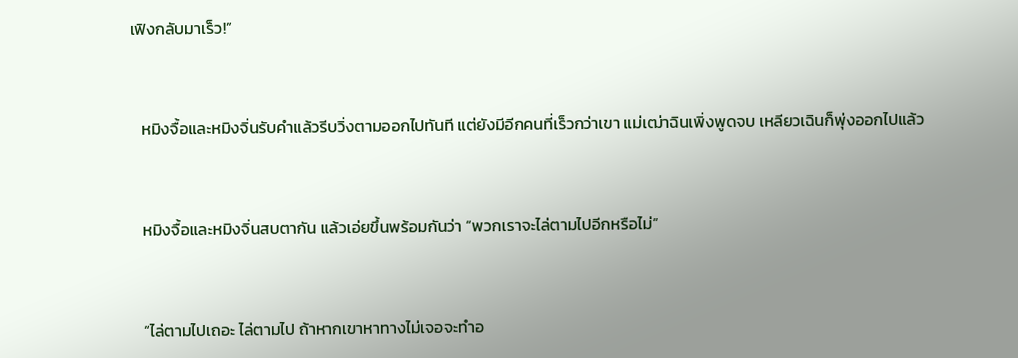เฟิงกลับมาเร็ว!”


   หมิงจื้อและหมิงจิ่นรับคำแล้วรีบวิ่งตามออกไปทันที แต่ยังมีอีกคนที่เร็วกว่าเขา แม่เฒ่าฉินเพิ่งพูดจบ เหลียวเฉินก็พุ่งออกไปแล้ว


   หมิงจื้อและหมิงจิ่นสบตากัน แล้วเอ่ยขึ้นพร้อมกันว่า “พวกเราจะไล่ตามไปอีกหรือไม่”


   “ไล่ตามไปเถอะ ไล่ตามไป ถ้าหากเขาหาทางไม่เจอจะทำอ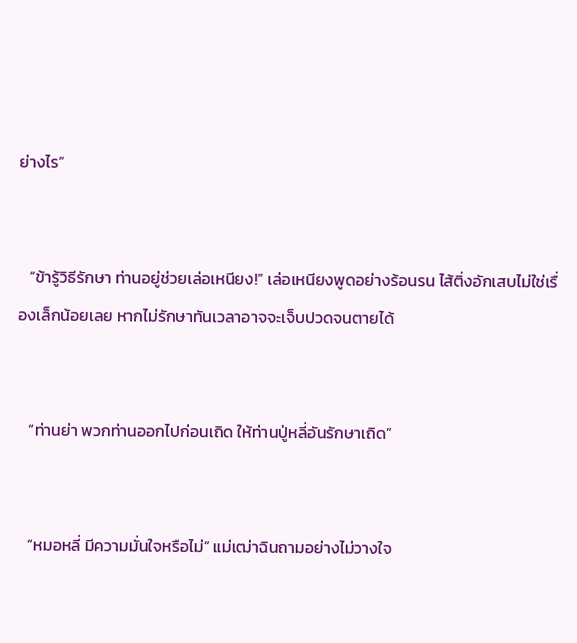ย่างไร”


   “ข้ารู้วิธีรักษา ท่านอยู่ช่วยเล่อเหนียง!” เล่อเหนียงพูดอย่างร้อนรน ไส้ติ่งอักเสบไม่ใช่เรื่องเล็กน้อยเลย หากไม่รักษาทันเวลาอาจจะเจ็บปวดจนตายได้


   “ท่านย่า พวกท่านออกไปก่อนเถิด ให้ท่านปู่หลี่อันรักษาเถิด”


   “หมอหลี่ มีความมั่นใจหรือไม่” แม่เฒ่าฉินถามอย่างไม่วางใจ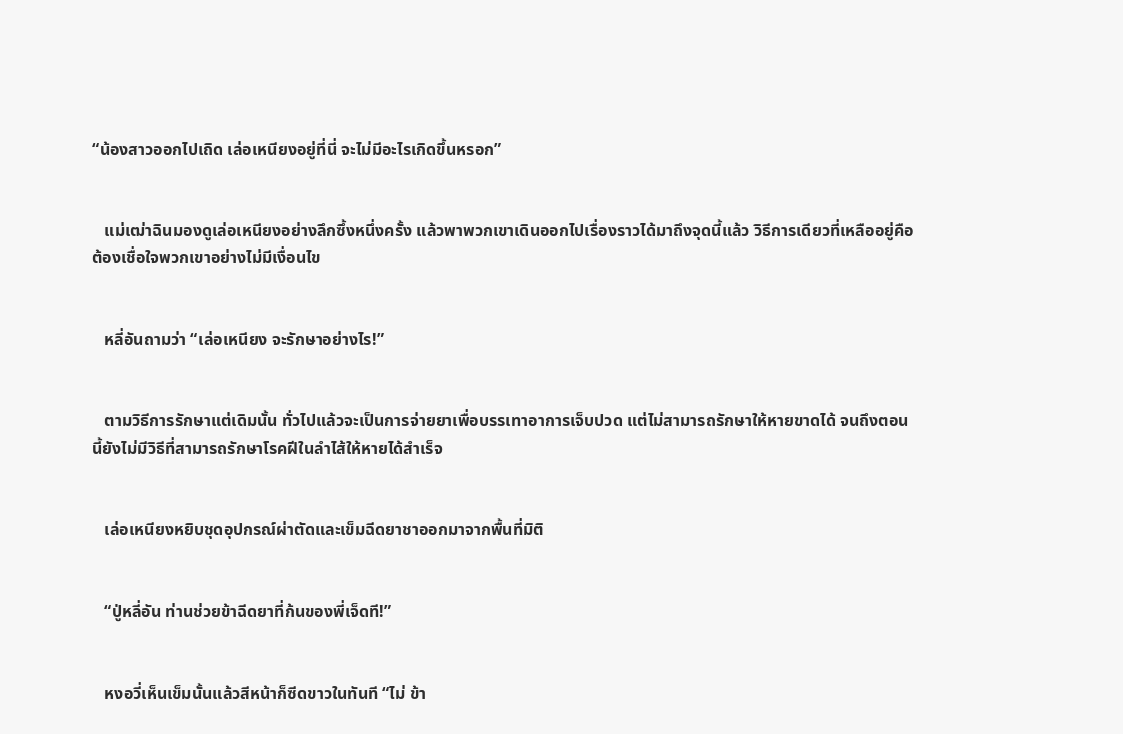“น้องสาวออกไปเถิด เล่อเหนียงอยู่ที่นี่ จะไม่มีอะไรเกิดขึ้นหรอก”


   แม่เฒ่าฉินมองดูเล่อเหนียงอย่างลึกซึ้งหนึ่งครั้ง แล้วพาพวกเขาเดินออกไปเรื่องราวได้มาถึงจุดนี้แล้ว วิธีการเดียวที่เหลืออยู่คือต้องเชื่อใจพวกเขาอย่างไม่มีเงื่อนไข


   หลี่อันถามว่า “เล่อเหนียง จะรักษาอย่างไร!”


   ตามวิธีการรักษาแต่เดิมนั้น ทั่วไปแล้วจะเป็นการจ่ายยาเพื่อบรรเทาอาการเจ็บปวด แต่ไม่สามารถรักษาให้หายขาดได้ จนถึงตอนนี้ยังไม่มีวิธีที่สามารถรักษาโรคฝีในลำไส้ให้หายได้สำเร็จ


   เล่อเหนียงหยิบชุดอุปกรณ์ผ่าตัดและเข็มฉีดยาชาออกมาจากพื้นที่มิติ


   “ปู่หลี่อัน ท่านช่วยข้าฉีดยาที่ก้นของพี่เจ็ดที!”


   หงอวี่เห็นเข็มนั้นแล้วสีหน้าก็ซีดขาวในทันที “ไม่ ข้า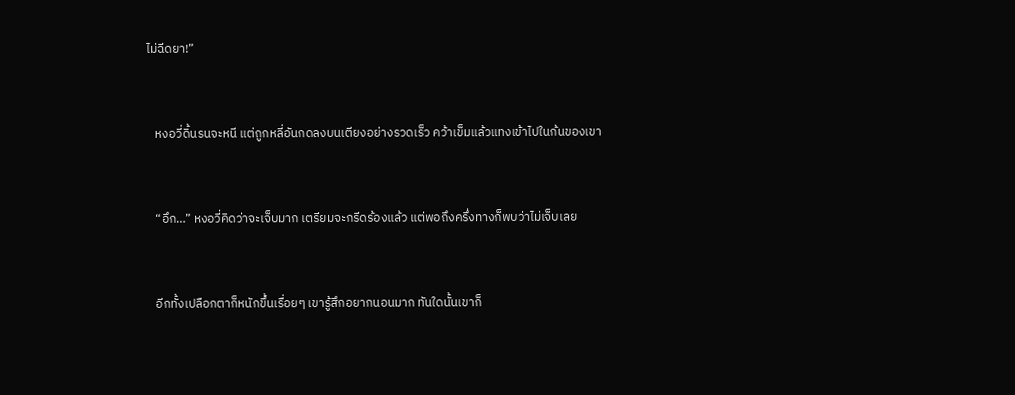ไม่ฉีดยา!”


   หงอวี่ดิ้นรนจะหนี แต่ถูกหลี่อันกดลงบนเตียงอย่างรวดเร็ว คว้าเข็มแล้วแทงเข้าไปในก้นของเขา


   “อึก…” หงอวี่คิดว่าจะเจ็บมาก เตรียมจะกรีดร้องแล้ว แต่พอถึงครึ่งทางก็พบว่าไม่เจ็บเลย


   อีกทั้งเปลือกตาก็หนักขึ้นเรื่อยๆ เขารู้สึกอยากนอนมาก ทันใดนั้นเขาก็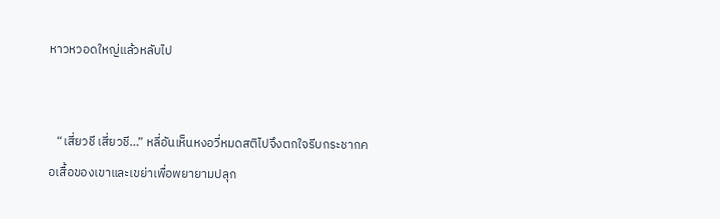หาวหวอดใหญ่แล้วหลับไป


   “เสี่ยวชี เสี่ยวชี…” หลี่อันเห็นหงอวี่หมดสติไปจึงตกใจรีบกระชากคอเสื้อของเขาและเขย่าเพื่อพยายามปลุก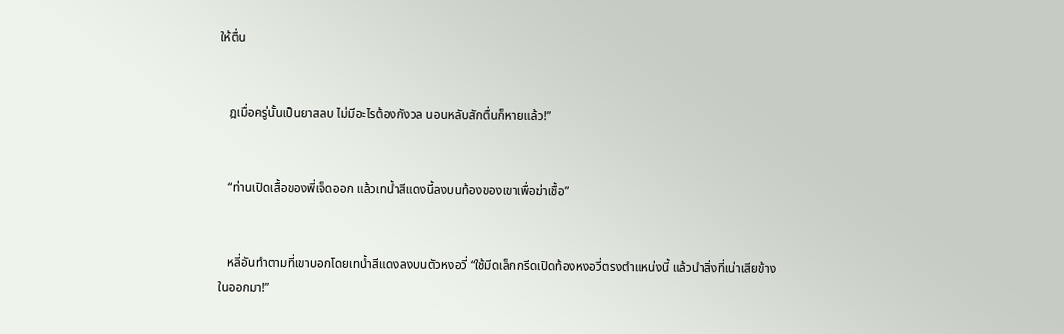ให้ตื่น


   ฎเมื่อครู่นั้นเป็นยาสลบ ไม่มีอะไรต้องกังวล นอนหลับสักตื่นก็หายแล้ว!”


   “ท่านเปิดเสื้อของพี่เจ็ดออก แล้วเทน้ำสีแดงนี้ลงบนท้องของเขาเพื่อฆ่าเชื้อ”


   หลี่อันทำตามที่เขาบอกโดยเทน้ำสีแดงลงบนตัวหงอวี่ “ใช้มีดเล็กกรีดเปิดท้องหงอวี่ตรงตำแหน่งนี้ แล้วนำสิ่งที่เน่าเสียข้างในออกมา!”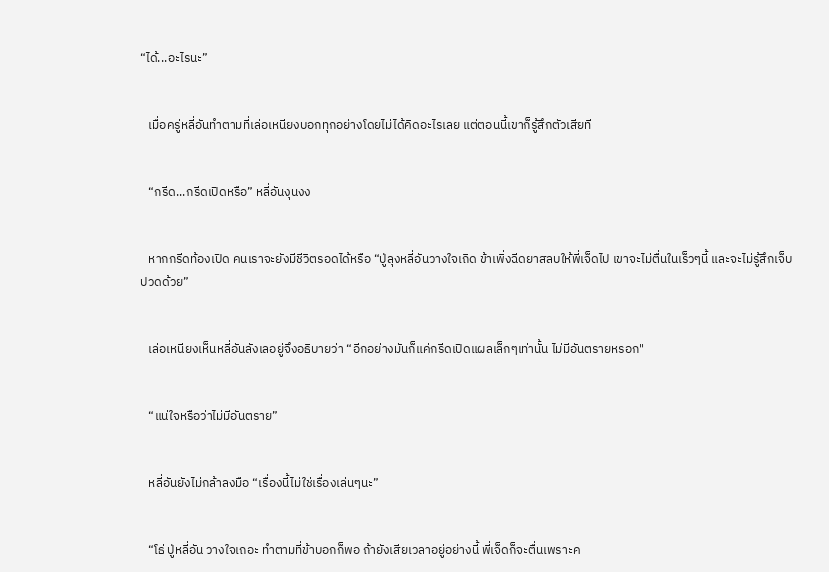“ได้...อะไรนะ”


   เมื่อครู่หลี่อันทำตามที่เล่อเหนียงบอกทุกอย่างโดยไม่ได้คิดอะไรเลย แต่ตอนนี้เขาก็รู้สึกตัวเสียที


   “กรีด...กรีดเปิดหรือ” หลี่อันงุนงง


   หากกรีดท้องเปิด คนเราจะยังมีชีวิตรอดได้หรือ “ปู่ลุงหลี่อันวางใจเถิด ข้าเพิ่งฉีดยาสลบให้พี่เจ็ดไป เขาจะไม่ตื่นในเร็วๆนี้ และจะไม่รู้สึกเจ็บปวดด้วย”


   เล่อเหนียงเห็นหลี่อันลังเลอยู่จึงอธิบายว่า “อีกอย่างมันก็แค่กรีดเปิดแผลเล็กๆเท่านั้น ไม่มีอันตรายหรอก"


   “แน่ใจหรือว่าไม่มีอันตราย”


   หลี่อันยังไม่กล้าลงมือ “เรื่องนี้ไม่ใช่เรื่องเล่นๆนะ”


   “โธ่ ปู่หลี่อัน วางใจเถอะ ทำตามที่ข้าบอกก็พอ ถ้ายังเสียเวลาอยู่อย่างนี้ พี่เจ็ดก็จะตื่นเพราะค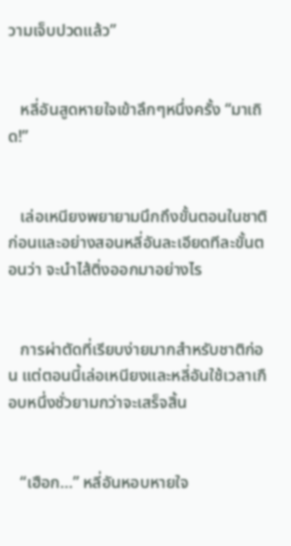วามเจ็บปวดแล้ว”


   หลี่อันสูดหายใจเข้าลึกๆหนึ่งครั้ง “มาเถิด!”


   เล่อเหนียงพยายามนึกถึงขั้นตอนในชาติก่อนและอย่างสอนหลี่อันละเอียดทีละขั้นตอนว่า จะนำไส้ติ่งออกมาอย่างไร


   การผ่าตัดที่เรียบง่ายมากสำหรับชาติก่อน แต่ตอนนี้เล่อเหนียงและหลี่อันใช้เวลาเกือบหนึ่งชั่วยามกว่าจะเสร็จสิ้น


   “เฮือก…” หลี่อันหอบหายใจ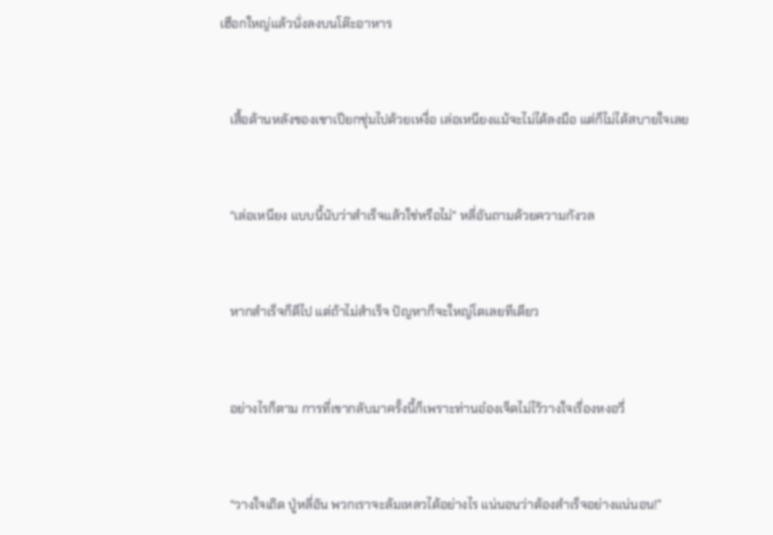เฮือกใหญ่แล้วนั่งลงบนโต๊ะอาหาร


   เสื้อด้านหลังของเขาเปียกชุ่มไปด้วยเหงื่อ เล่อเหนียงแม้จะไม่ได้ลงมือ แต่ก็ไม่ได้สบายใจเลย


   “เล่อเหนียง แบบนี้นับว่าสำเร็จแล้วใช่หรือไม่" หลี่อันถามด้วยความกังวล


   หากสำเร็จก็ดีไป แต่ถ้าไม่สำเร็จ ปัญหาก็จะใหญ่โตเลยทีเดียว


   อย่างไรก็ตาม การที่เขากลับมาครั้งนี้ก็เพราะท่านอ๋องเจ็ดไม่ไว้วางใจเรื่องหงอวี่


   “วางใจเถิด ปู่หลี่อัน พวกเราจะล้มเหลวได้อย่างไร แน่นอนว่าต้องสำเร็จอย่างแน่นอน!”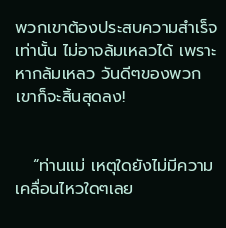พวกเขาต้องประสบความสำเร็จเท่านั้น ไม่อาจล้มเหลวได้ เพราะหากล้มเหลว วันดีๆของพวกเขาก็จะสิ้นสุดลง!


   “ท่านแม่ เหตุใดยังไม่มีความเคลื่อนไหวใดๆเลย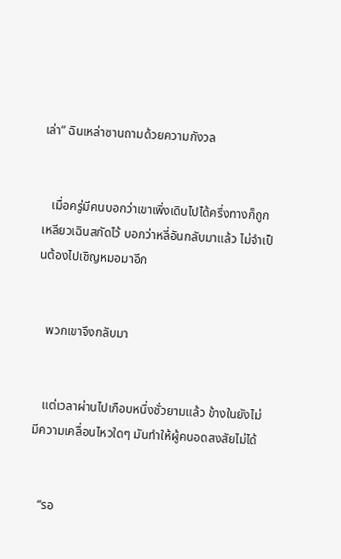เล่า” ฉินเหล่าซานถามด้วยความกังวล


   เมื่อครู่มีคนบอกว่าเขาเพิ่งเดินไปได้ครึ่งทางก็ถูกเหลียวเฉินสกัดไว้ บอกว่าหลี่อันกลับมาแล้ว ไม่จำเป็นต้องไปเชิญหมอมาอีก


   พวกเขาจึงกลับมา


   แต่เวลาผ่านไปเกือบหนึ่งชั่วยามแล้ว ข้างในยังไม่มีความเคลื่อนไหวใดๆ มันทำให้ผู้คนอดสงสัยไม่ได้


   “รอ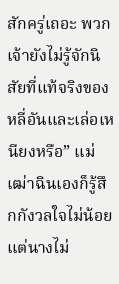สักครู่เถอะ พวกเจ้ายังไม่รู้จักนิสัยที่แท้จริงของหลี่อันและเล่อเหนียงหรือ” แม่เฒ่าฉินเองก็รู้สึกกังวลใจไม่น้อย แต่นางไม่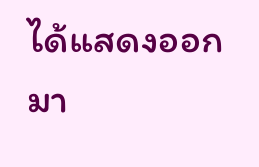ได้แสดงออกมา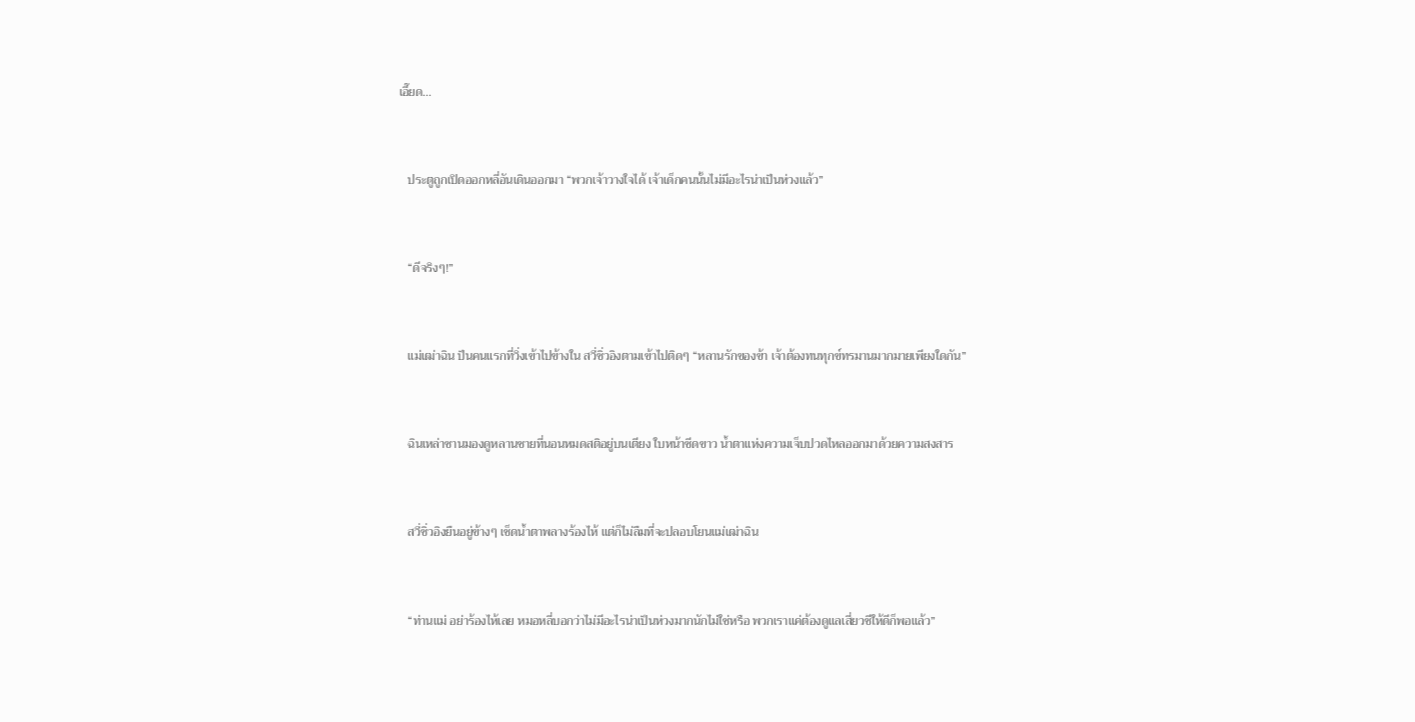เอี๊ยด...


   ประตูถูกเปิดออกหลี่อันเดินออกมา “พวกเจ้าวางใจได้ เจ้าเด็กคนนั้นไม่มีอะไรน่าเป็นห่วงแล้ว”


   “ดีจริงๆ!”


   แม่เฒ่าฉิน ป็นคนแรกที่วิ่งเข้าไปข้างใน สวี่ซิ่วอิงตามเข้าไปติดๆ “หลานรักของข้า เจ้าต้องทนทุกข์ทรมานมากมายเพียงใดกัน”


   ฉินเหล่าซานมองดูหลานชายที่นอนหมดสติอยู่บนเตียง ใบหน้าซีดขาว น้ำตาแห่งความเจ็บปวดไหลออกมาด้วยความสงสาร


   สวี่ซิ่วอิงยืนอยู่ข้างๆ เช็ดน้ำตาพลางร้องไห้ แต่ก็ไม่ลืมที่จะปลอบโยนแม่เฒ่าฉิน


   “ท่านแม่ อย่าร้องไห้เลย หมอหลี่บอกว่าไม่มีอะไรน่าเป็นห่วงมากนักไม่ใช่หรือ พวกเราแค่ต้องดูแลเสี่ยวชีให้ดีก็พอแล้ว”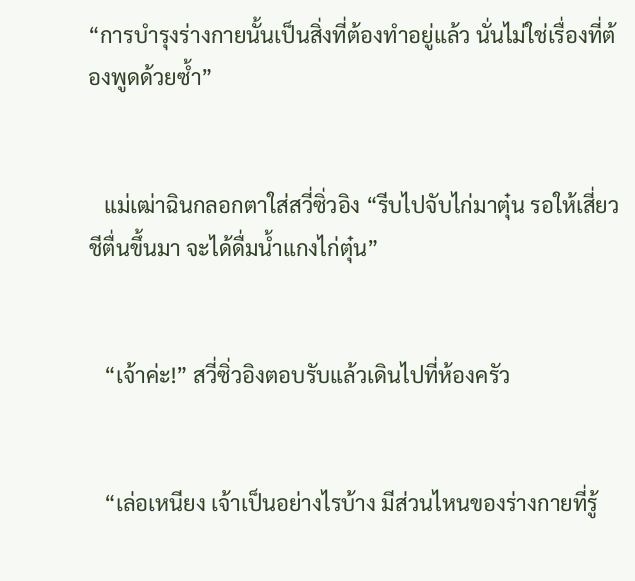“การบำรุงร่างกายนั้นเป็นสิ่งที่ต้องทำอยู่แล้ว นั่นไม่ใช่เรื่องที่ต้องพูดด้วยซ้ำ”


   แม่เฒ่าฉินกลอกตาใส่สวี่ซิ่วอิง “รีบไปจับไก่มาตุ๋น รอให้เสี่ยวชีตื่นขึ้นมา จะได้ดื่มน้ำแกงไก่ตุ๋น”


   “เจ้าค่ะ!” สวี่ซิ่วอิงตอบรับแล้วเดินไปที่ห้องครัว


   “เล่อเหนียง เจ้าเป็นอย่างไรบ้าง มีส่วนไหนของร่างกายที่รู้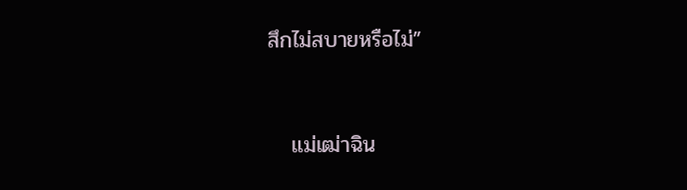สึกไม่สบายหรือไม่”


   แม่เฒ่าฉิน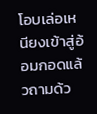โอบเล่อเหนียงเข้าสู่อ้อมกอดแล้วถามด้ว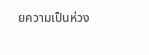ยความเป็นห่วง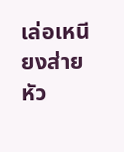เล่อเหนียงส่ายหัว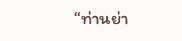“ท่านย่า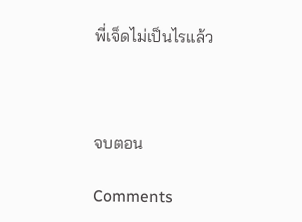พี่เจ็ดไม่เป็นไรแล้ว



จบตอน

Comments